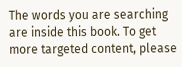The words you are searching are inside this book. To get more targeted content, please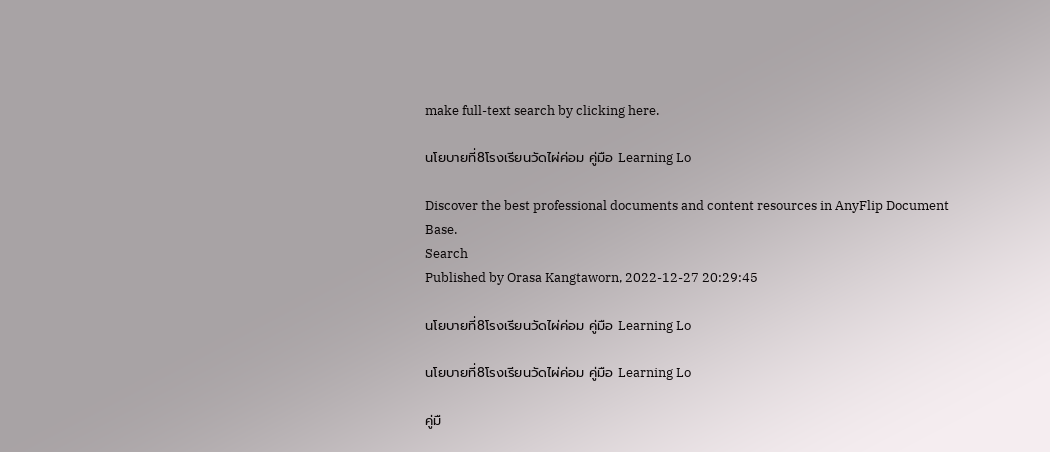make full-text search by clicking here.

นโยบายที่8โรงเรียนวัดไผ่ค่อม คู่มือ Learning Lo

Discover the best professional documents and content resources in AnyFlip Document Base.
Search
Published by Orasa Kangtaworn, 2022-12-27 20:29:45

นโยบายที่8โรงเรียนวัดไผ่ค่อม คู่มือ Learning Lo

นโยบายที่8โรงเรียนวัดไผ่ค่อม คู่มือ Learning Lo

คู่มื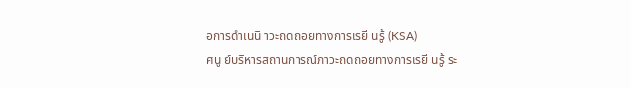อการดำเนนิ าวะถดถอยทางการเรยี นรู้ (KSA)
ศนู ย์บริหารสถานการณ์ภาวะถดถอยทางการเรยี นรู้ ระ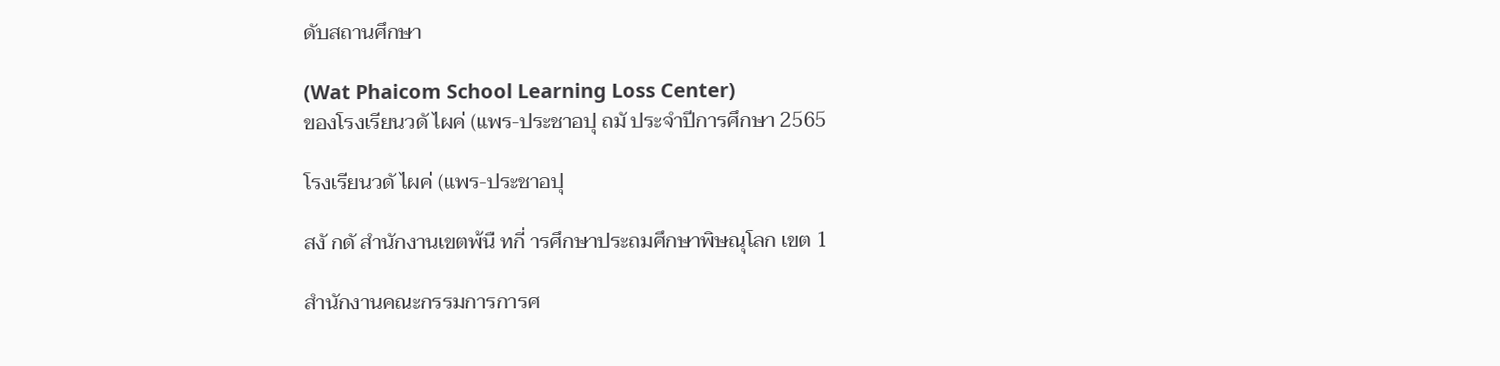ดับสถานศึกษา

(Wat Phaicom School Learning Loss Center)
ของโรงเรียนวดั ไผค่ (แพร-ประชาอปุ ถมั ประจำปีการศึกษา 2565

โรงเรียนวดั ไผค่ (แพร-ประชาอปุ

สงั กดั สำนักงานเขตพ้นื ทกี่ ารศึกษาประถมศึกษาพิษณุโลก เขต 1

สำนักงานคณะกรรมการการศ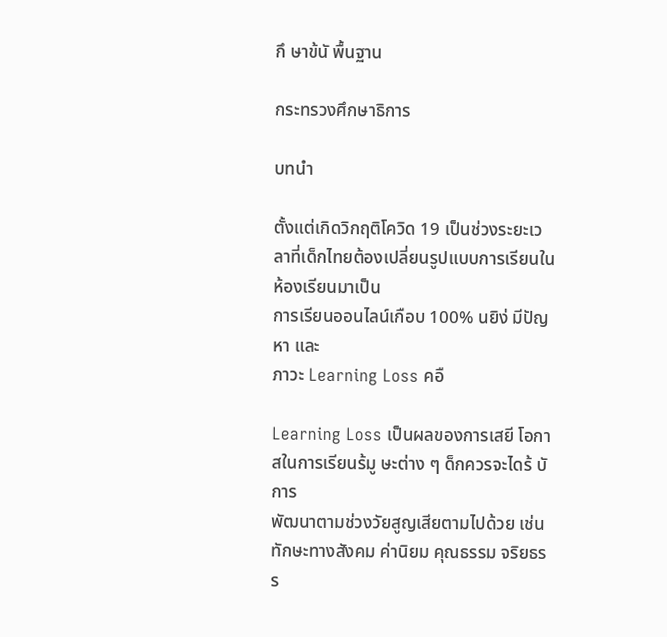กึ ษาข้นั พื้นฐาน

กระทรวงศึกษาธิการ

บทนำ

ตั้งแต่เกิดวิกฤติโควิด 19 เป็นช่วงระยะเวลาที่เด็กไทยต้องเปลี่ยนรูปแบบการเรียนในห้องเรียนมาเป็น
การเรียนออนไลน์เกือบ 100% นยิง่ มีปัญหา และ
ภาวะ Learning Loss คอื

Learning Loss เป็นผลของการเสยี โอกาสในการเรียนร้มู ษะต่าง ๆ ด็กควรจะไดร้ บั การ
พัฒนาตามช่วงวัยสูญเสียตามไปด้วย เช่น ทักษะทางสังคม ค่านิยม คุณธรรม จริยธรร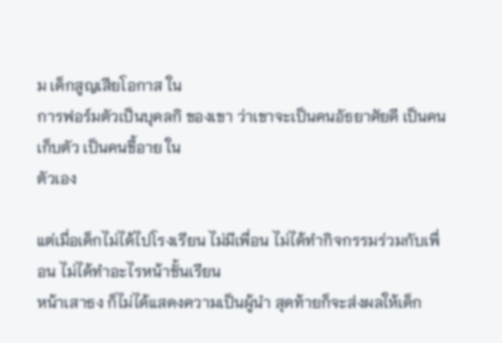ม เด็กสูญเสียโอกาส ใน
การฟอร์มตัวเป็นบุคลกิ ของเขา ว่าเขาจะเป็นคนอัธยาศัยดี เป็นคนเก็บตัว เป็นคนขี้อาย ใน
ตัวเอง

แต่เมื่อเด็กไม่ได้ไปโรงเรียน ไม่มีเพื่อน ไม่ได้ทำกิจกรรมร่วมกับเพื่อน ไม่ได้ทำอะไรหน้าชั้นเรียน
หน้าเสาธง ก็ไม่ได้แสดงความเป็นผู้นำ สุดท้ายก็จะส่งผลให้เด็ก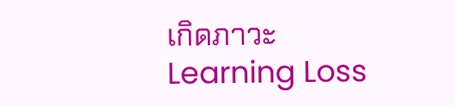เกิดภาวะ Learning Loss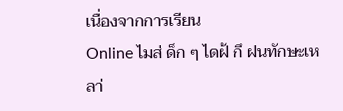เนื่องจากการเรียน
Online ไมส่ ด็ก ๆ ไดฝ้ กึ ฝนทักษะเหลา่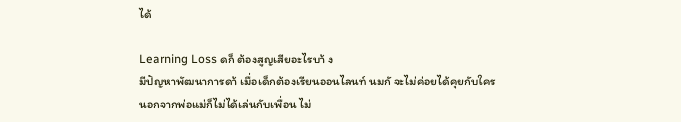ได้

Learning Loss ดก็ ต้องสูญเสียอะไรบา้ ง
มีปัญหาพัฒนาการดา้ เมื่อเด็กต้องเรียนออนไลนท์ นมกั จะไม่ค่อยได้คุยกับใคร
นอกจากพ่อแม่ก็ไม่ได้เล่นกับเพื่อน ไม่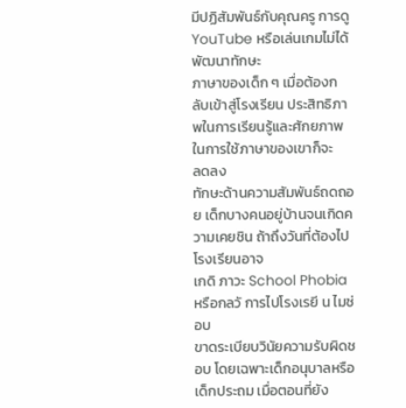มีปฏิสัมพันธ์กับคุณครู การดู YouTube หรือเล่นเกมไม่ได้พัฒนาทักษะ
ภาษาของเด็ก ๆ เมื่อต้องกลับเข้าสู่โรงเรียน ประสิทธิภาพในการเรียนรู้และศักยภาพในการใช้ภาษาของเขาก็จะ
ลดลง
ทักษะด้านความสัมพันธ์ถดถอย เด็กบางคนอยู่บ้านจนเกิดความเคยชิน ถ้าถึงวันที่ต้องไปโรงเรียนอาจ
เกดิ ภาวะ School Phobia หรือกลวั การไปโรงเรยี น ไมช่ อบ
ขาดระเบียบวินัยความรับผิดชอบ โดยเฉพาะเด็กอนุบาลหรือเด็กประถม เมื่อตอนที่ยัง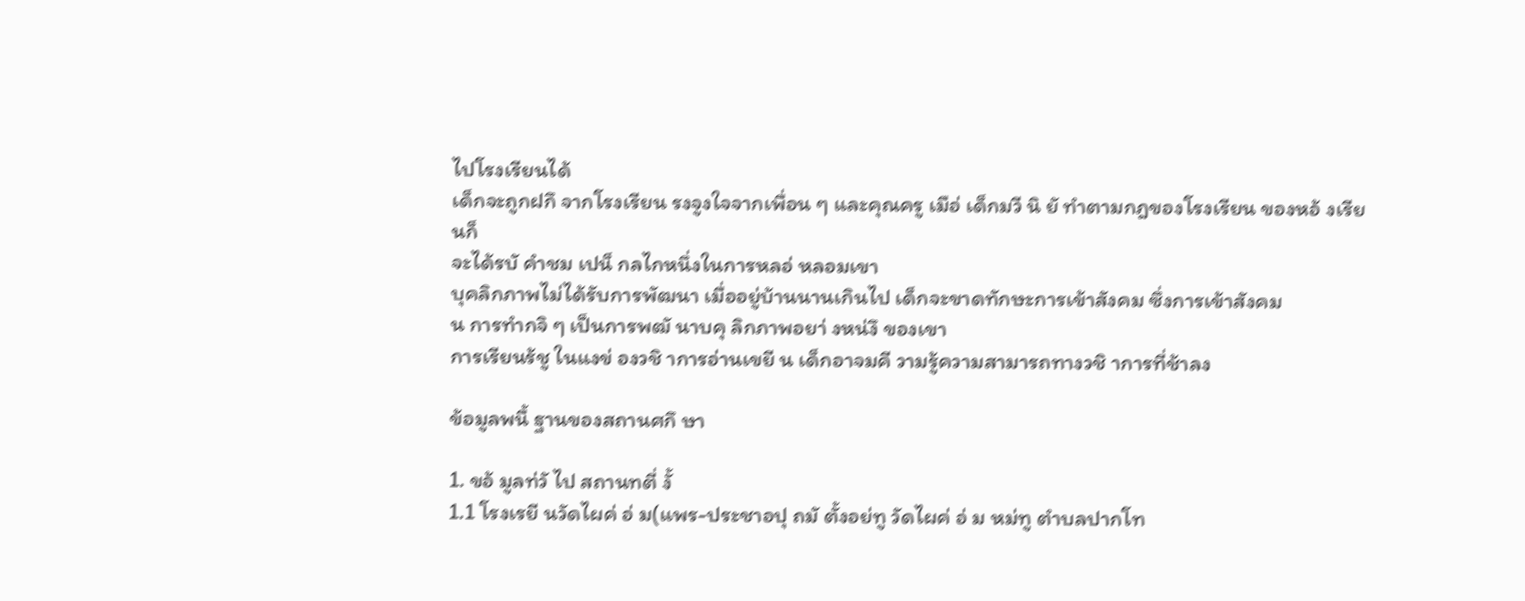ไปโรงเรียนได้
เด็กจะถูกฝกึ จากโรงเรียน รงจูงใจจากเพื่อน ๆ และคุณครู เมือ่ เด็กมวี นิ ยั ทำตามกฎของโรงเรียน ของหอ้ งเรียนก็
จะได้รบั คำชม เปน็ กลไกหนึ่งในการหลอ่ หลอมเขา
บุคลิกภาพไม่ได้รับการพัฒนา เมื่ออยู่บ้านนานเกินไป เด็กจะขาดทักษะการเข้าสังคม ซึ่งการเข้าสังคม
น การทำกจิ ๆ เป็นการพฒั นาบคุ ลิกภาพอยา่ งหน่งึ ของเขา
การเรียนร้ชู ในแงข่ องวชิ าการอ่านเขยี น เด็กอาจมคี วามรู้ความสามารถทางวชิ าการที่ช้าลง

ข้อมูลพนื้ ฐานของสถานศกึ ษา

1. ขอ้ มูลท่วั ไป สถานทตี่ งั้
1.1 โรงเรยี นวัดไผค่ อ่ ม(แพร-ประชาอปุ ถมั ตั้งอย่ทู วัดไผค่ อ่ ม หม่ทู ตำบลปากโท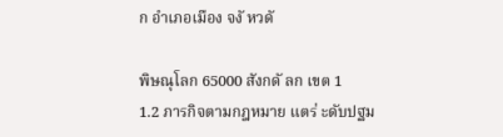ก อำเภอเมือง จงั หวดั

พิษณุโลก 65000 สังกดั ลก เขต 1
1.2 ภารกิจตามกฎหมาย แตร่ ะดับปฐม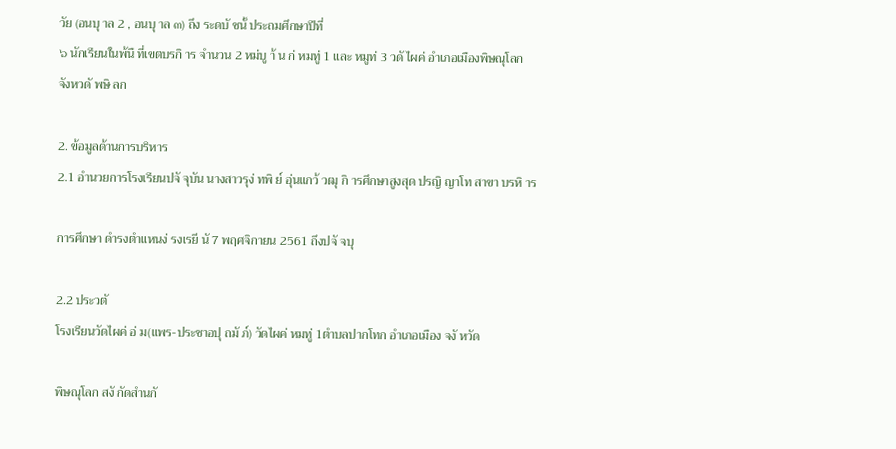วัย (อนบุ าล 2 , อนบุ าล ๓) ถึง ระดบั ชนั้ ประถมศึกษาปีที่
๖ นักเรียนในพ้นื ที่เขตบรกิ าร จำนวน 2 หม่บู า้ น ก่ หมทู่ 1 และ หมูท่ 3 วดั ไผค่ อำเภอเมืองพิษณุโลก
จังหวดั พษิ ลก

2. ข้อมูลด้านการบริหาร
2.1 อำนวยการโรงเรียนปจั จุบัน นางสาวรุง่ ทพิ ย์ อุ่นแกว้ วฒุ กิ ารศึกษาสูงสุด ปรญิ ญาโท สาขา บรหิ าร

การศึกษา ดำรงตำแหนง่ รงเรยี นั 7 พฤศจิกายน 2561 ถึงปจั จบุ

2.2 ประวตั
โรงเรียนวัดไผค่ อ่ ม(แพร-ประชาอปุ ถมั ภ์) วัดไผค่ หมทู่ 1ตำบลปากโทก อำเภอเมือง จงั หวัด

พิษณุโลก สงั กัดสำนกั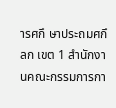ารศกึ ษาประถมศกึ ลก เขต 1 สำนักงานคณะกรรมการกา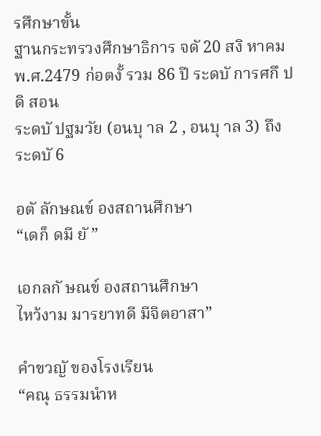รศึกษาขั้น
ฐานกระทรวงศึกษาธิการ จดั 20 สงิ หาคม พ.ศ.2479 ก่อตงั้ รวม 86 ปี ระดบั การศกึ ปดิ สอน
ระดบั ปฐมวัย (อนบุ าล 2 , อนบุ าล 3) ถึง ระดบั 6

อตั ลักษณข์ องสถานศึกษา
“เดก็ ดมี ยั ”

เอกลกั ษณข์ องสถานศึกษา
ไหว้งาม มารยาทดี มีจิตอาสา”

คำขวญั ของโรงเรียน
“คณุ ธรรมนำห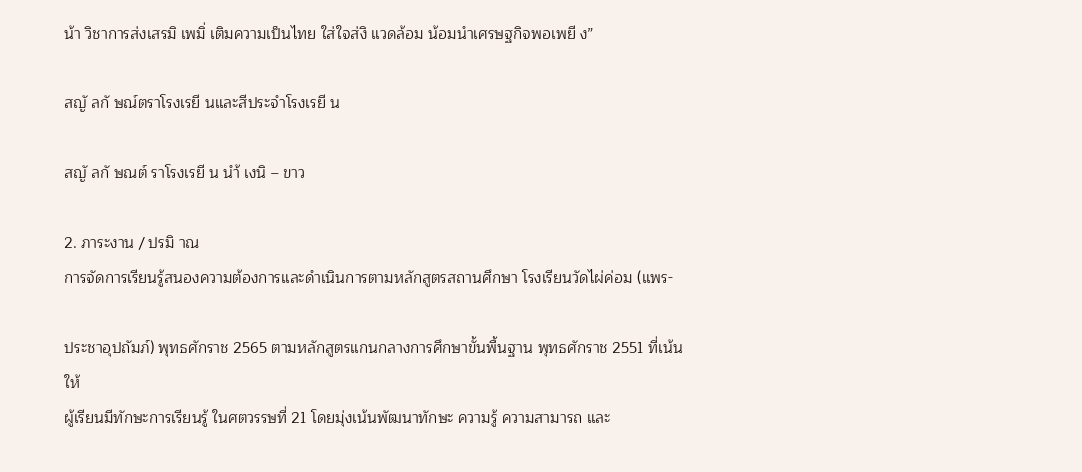น้า วิชาการส่งเสรมิ เพมิ่ เติมความเป็นไทย ใส่ใจส่งิ แวดล้อม น้อมนำเศรษฐกิจพอเพยี ง”

สญั ลกั ษณ์ตราโรงเรยี นและสีประจำโรงเรยี น

สญั ลกั ษณต์ ราโรงเรยี น นำ้ เงนิ – ขาว

2. ภาระงาน / ปรมิ าณ
การจัดการเรียนรู้สนองความต้องการและดำเนินการตามหลักสูตรสถานศึกษา โรงเรียนวัดไผ่ค่อม (แพร-

ประชาอุปถัมภ์) พุทธศักราช 2565 ตามหลักสูตรแกนกลางการศึกษาขั้นพื้นฐาน พุทธศักราช 2551 ที่เน้นให้
ผู้เรียนมีทักษะการเรียนรู้ ในศตวรรษที่ 21 โดยมุ่งเน้นพัฒนาทักษะ ความรู้ ความสามารถ และ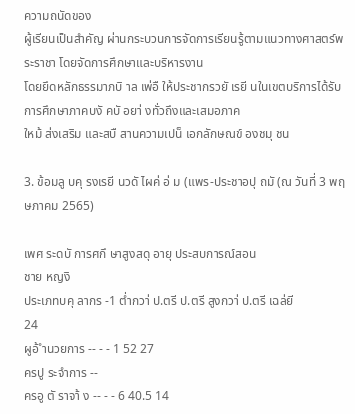ความถนัดของ
ผู้เรียนเป็นสำคัญ ผ่านกระบวนการจัดการเรียนรู้ตามแนวทางศาสตร์พระราชา โดยจัดการศึกษาและบริหารงาน
โดยยึดหลักธรรมาภบิ าล เพ่อื ให้ประชากรวยั เรยี นในเขตบริการได้รับการศึกษาภาคบงั คบั อยา่ งทั่วถึงและเสมอภาค
ใหม้ ส่งเสริม และสบื สานความเปน็ เอกลักษณข์ องชมุ ชน

3. ข้อมลู บคุ รงเรยี นวดั ไผค่ อ่ ม (แพร-ประชาอปุ ถมั (ณ วันที่ 3 พฤษภาคม 2565)

เพศ ระดบั การศกึ ษาสูงสดุ อายุ ประสบการณ์สอน
ชาย หญงิ
ประเภทบคุ ลากร -1 ต่ำกวา่ ป.ตรี ป.ตรี สูงกวา่ ป.ตรี เฉล่ยี
24
ผูอ้ ำนวยการ -- - - 1 52 27
ครปู ระจำการ --
ครอู ตั ราจา้ ง -- - - 6 40.5 14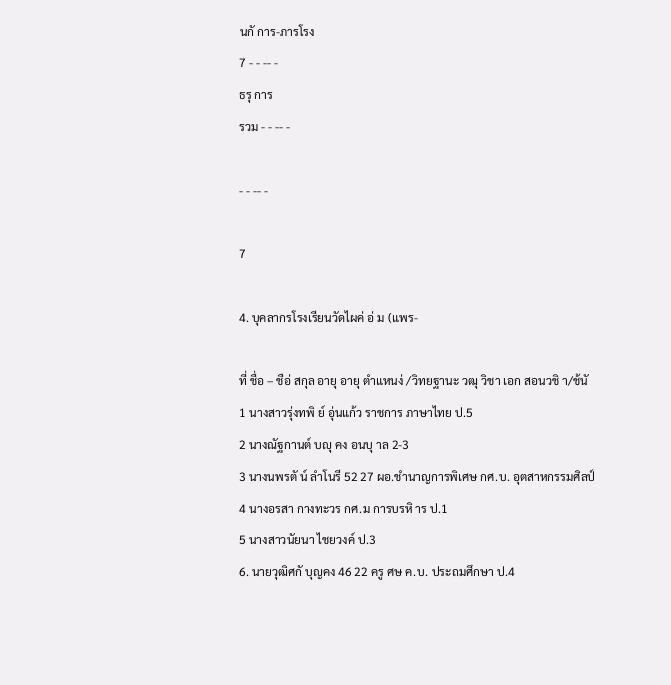นกั การ-ภารโรง
7 - - -- -
ธรุ การ
รวม - - -- -

- - -- -

7

4. บุคลากรโรงเรียนวัดไผค่ อ่ ม (แพร-

ที่ ชื่อ – ชือ่ สกุล อายุ อายุ ตำแหนง่ /วิทยฐานะ วฒุ วิชา เอก สอนวชิ า/ช้นั
1 นางสาวรุ่งทพิ ย์ อุ่นแก้ว ราชการ ภาษาไทย ป.5
2 นางณัฐกานต์ บญุ คง อนบุ าล 2-3
3 นางนพรตั น์ ลำโนรี 52 27 ผอ.ชำนาญการพิเศษ กศ.บ. อุตสาหกรรมศิลป์
4 นางอรสา กางทะวร กศ.ม การบรหิ าร ป.1
5 นางสาวนัยนา ไชยวงค์ ป.3
6. นายวุฒิศกั บุญคง 46 22 ครู ศษ ค.บ. ประถมศึกษา ป.4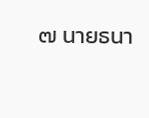๗ นายธนา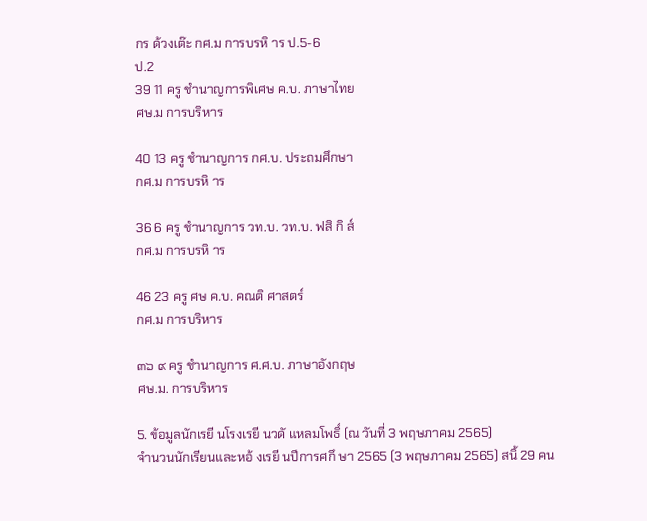กร ด้วงเต๊ะ กศ.ม การบรหิ าร ป.5-6
ป.2
39 11 ครู ชำนาญการพิเศษ ค.บ. ภาษาไทย
ศษ.ม การบริหาร

40 13 ครู ชำนาญการ กศ.บ. ประถมศึกษา
กศ.ม การบรหิ าร

36 6 ครู ชำนาญการ วท.บ. วท.บ. ฟสิ กิ ส์
กศ.ม การบรหิ าร

46 23 ครู ศษ ค.บ. คณติ ศาสตร์
กศ.ม การบริหาร

๓๖ ๙ ครู ชำนาญการ ศ.ศ.บ. ภาษาอังกฤษ
ศษ.ม. การบริหาร

5. ข้อมูลนักเรยี นโรงเรยี นวดั แหลมโพธิ์ (ณ วันที่ 3 พฤษภาคม 2565)
จำนวนนักเรียนและหอ้ งเรยี นปีการศกึ ษา 2565 (3 พฤษภาคม 2565) สนิ้ 29 คน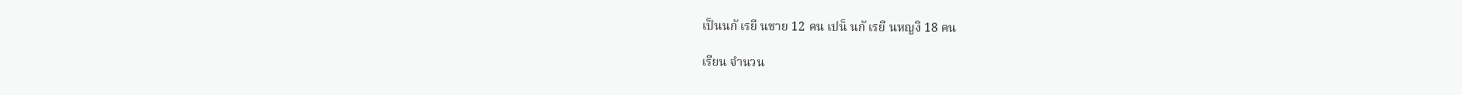เป็นนกั เรยี นชาย 12 คน เปน็ นกั เรยี นหญงิ 18 คน

เรียน จำนวน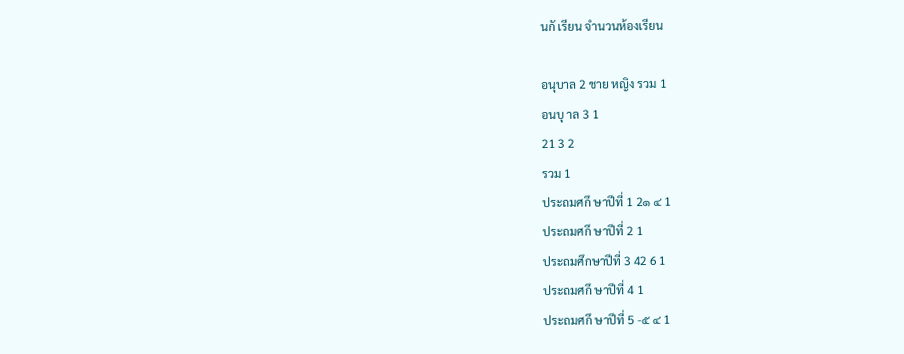นกั เรียน จำนวนห้องเรียน

อนุบาล 2 ชาย หญิง รวม 1
อนบุ าล 3 1
21 3 2
รวม 1
ประถมศกึ ษาปีที่ 1 2๑ ๔ 1
ประถมศกึ ษาปีที่ 2 1
ประถมศึกษาปีที่ 3 42 6 1
ประถมศกึ ษาปีที่ 4 1
ประถมศกึ ษาปีที่ 5 -๕ ๔ 1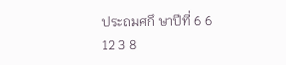ประถมศกึ ษาปีที่ 6 6
12 3 8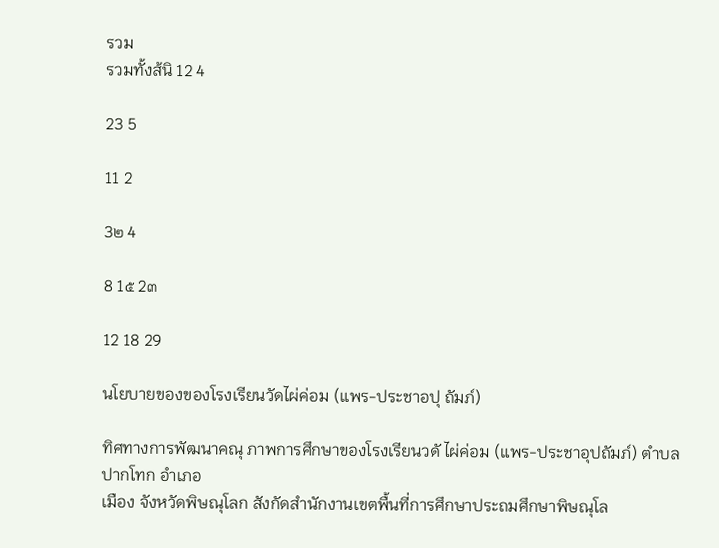รวม
รวมทั้งส้นิ 12 4

23 5

11 2

3๒ 4

8 1๕ 2๓

12 18 29

นโยบายของของโรงเรียนวัดไผ่ค่อม (แพร-ประชาอปุ ถัมภ์)

ทิศทางการพัฒนาคณุ ภาพการศึกษาของโรงเรียนวดั ไผ่ค่อม (แพร-ประชาอุปถัมภ์) ตำบลปากโทก อำเภอ
เมือง จังหวัดพิษณุโลก สังกัดสำนักงานเขตพื้นที่การศึกษาประถมศึกษาพิษณุโล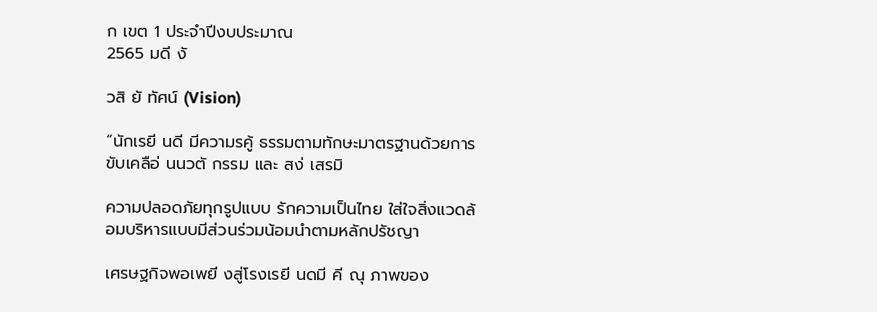ก เขต 1 ประจำปีงบประมาณ
2565 มดี งั

วสิ ยั ทัศน์ (Vision)

“นักเรยี นดี มีความรคู้ ธรรมตามทักษะมาตรฐานด้วยการขับเคลือ่ นนวตั กรรม และ สง่ เสรมิ

ความปลอดภัยทุกรูปแบบ รักความเป็นไทย ใส่ใจสิ่งแวดล้อมบริหารแบบมีส่วนร่วมน้อมนำตามหลักปรัชญา

เศรษฐกิจพอเพยี งสู่โรงเรยี นดมี คี ณุ ภาพของ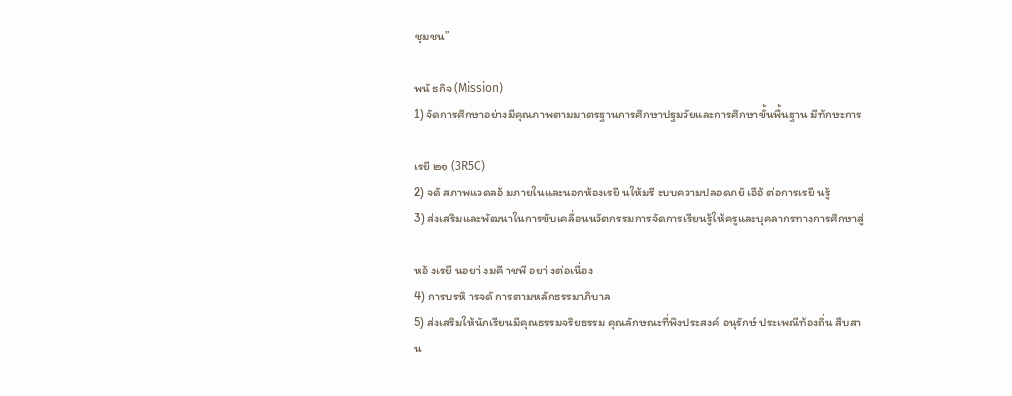ชุมชน”

พนั ธกิจ (Mission)
1) จัดการศึกษาอย่างมีคุณภาพตามมาตรฐานการศึกษาปฐมวัยและการศึกษาขั้นพื้นฐาน มีทักษะการ

เรยี ๒๑ (3R5C)
2) จดั สภาพแวดลอ้ มภายในและนอกห้องเรยี นให้มรี ะบบความปลอดภยั เอือ้ ต่อการเรยี นรู้
3) ส่งเสริมและพัฒนาในการขับเคลื่อนนวัตกรรมการจัดการเรียนรู้ให้ครูและบุคลากรทางการศึกษาสู่

หอ้ งเรยี นอยา่ งมคี าชพี อยา่ งต่อเนื่อง
4) การบรหิ ารจดั การตามหลักธรรมาภิบาล
5) ส่งเสริมให้นักเรียนมีคุณธรรมจริยธรรม คุณลักษณะที่พึงประสงค์ อนุรักษ์ ประเพณีท้องถิ่น สืบสาน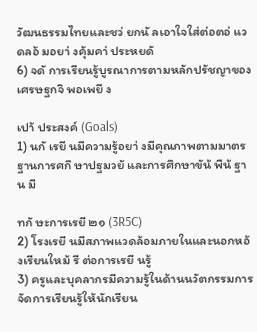วัฒนธรรมไทยและชว่ ยกนั ลเอาใจใส่ต่อตอ่ แวดลอ้ มอยา่ งคุ้มคา่ ประหยดั
6) จดั การเรียนรู้บูรณาการตามหลักปรัชญาของเศรษฐกจิ พอเพยี ง

เปา้ ประสงค์ (Goals)
1) นกั เรยี นมีความรู้อยา่ งมีคุณภาพตามมาตรฐานการศกึ ษาปฐมวยั และการศึกษาขัน้ พืน้ ฐาน มี

ทกั ษะการเรยี ๒๑ (3R5C)
2) โรงเรยี นมีสภาพแวดล้อมภายในและนอกหอ้ งเรียนใหม้ รี ต่อการเรยี นรู้
3) ครูและบุคลากรมีความรู้ในด้านนวัตกรรมการจัดการเรียนรู้ให้นักเรียน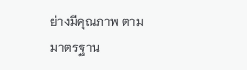ย่างมีคุณภาพ ตามมาตรฐาน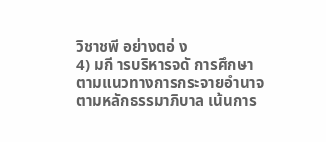วิชาชพี อย่างตอ่ ง
4) มกี ารบริหารจดั การศึกษาตามแนวทางการกระจายอำนาจตามหลักธรรมาภิบาล เน้นการ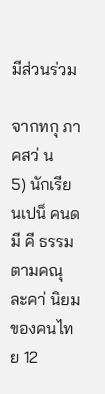มีส่วนร่วม

จากทกุ ภาคสว่ น
5) นักเรียนเปน็ คนดมี คี ธรรม ตามคณุ ละคา่ นิยมของคนไทย 12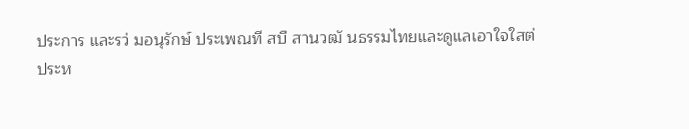ประการ และรว่ มอนุรักษ์ ประเพณที สบื สานวฒั นธรรมไทยและดูแลเอาใจใสต่
ประห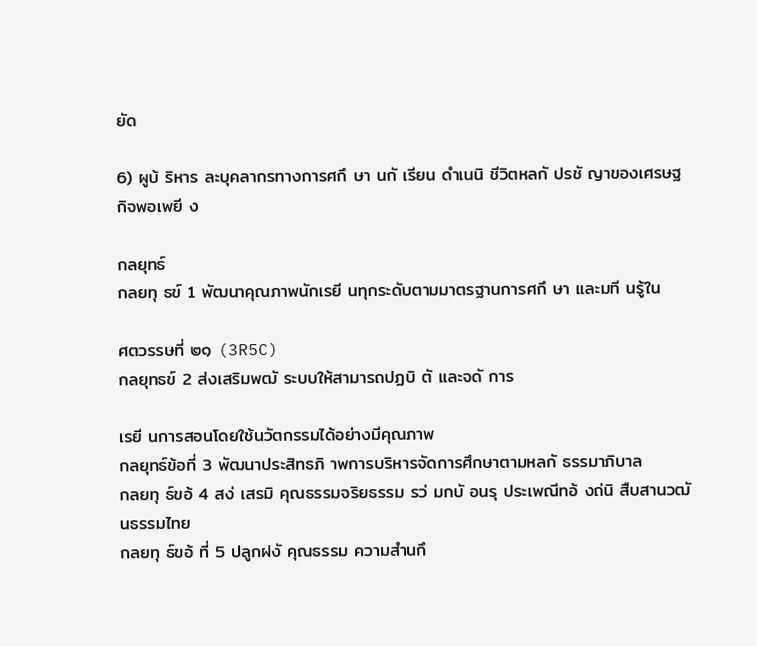ยัด

6) ผูบ้ ริหาร ละบุคลากรทางการศกึ ษา นกั เรียน ดำเนนิ ชีวิตหลกั ปรชั ญาของเศรษฐกิจพอเพยี ง

กลยุทธ์
กลยทุ ธข์ 1 พัฒนาคุณภาพนักเรยี นทุกระดับตามมาตรฐานการศกึ ษา และมที นรู้ใน

ศตวรรษที่ ๒๑ (3R5C)
กลยุทธข์ 2 ส่งเสริมพฒั ระบบให้สามารถปฏบิ ตั และจดั การ

เรยี นการสอนโดยใช้นวัตกรรมได้อย่างมีคุณภาพ
กลยุทธ์ข้อที่ 3 พัฒนาประสิทธภิ าพการบริหารจัดการศึกษาตามหลกั ธรรมาภิบาล
กลยทุ ธ์ขอ้ 4 สง่ เสรมิ คุณธรรมจริยธรรม รว่ มกบั อนรุ ประเพณีทอ้ งถ่นิ สืบสานวฒั นธรรมไทย
กลยทุ ธ์ขอ้ ที่ 5 ปลูกฝงั คุณธรรม ความสำนกึ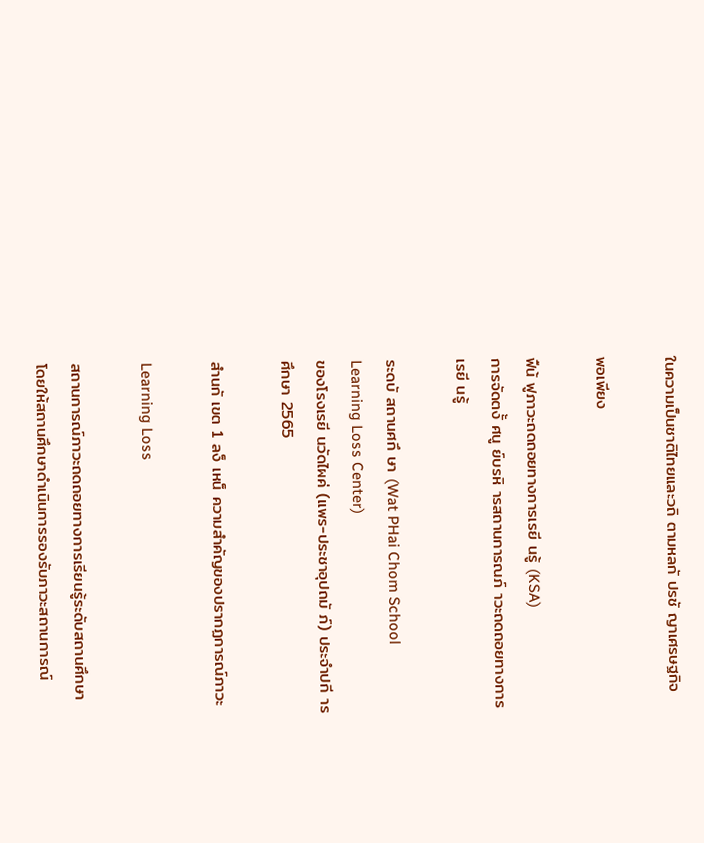ในความเป็นชาติไทยและวถิ ตามหลกั ปรชั ญาเศรษฐกิจ

พอเพียง

ฟืน้ ฟูภาวะถดถอยทางการเรยี นรู้ (KSA)
การจัดตงั้ ศนู ย์บรหิ ารสถานการณภ์ าวะถดถอยทางการเรยี นรู้

ระดบั สถานศกึ ษา (Wat PHai Chom School Learning Loss Center)
ของโรงเรยี นวัดไผค่ (แพร-ประชาอุปถมั ภ์) ประจำปกี ารศึกษา 2565

สำนกั เขต 1 ลง็ เหน็ ความสำคัญของปรากฏการณ์ภาวะ

Learning Loss

สถานการณ์ภาวะถดถอยทางการเรียนรู้ระดับสถานศึกษา โดยให้สถานศึกษาดำเนินการรองรับภาวะสถานการณ์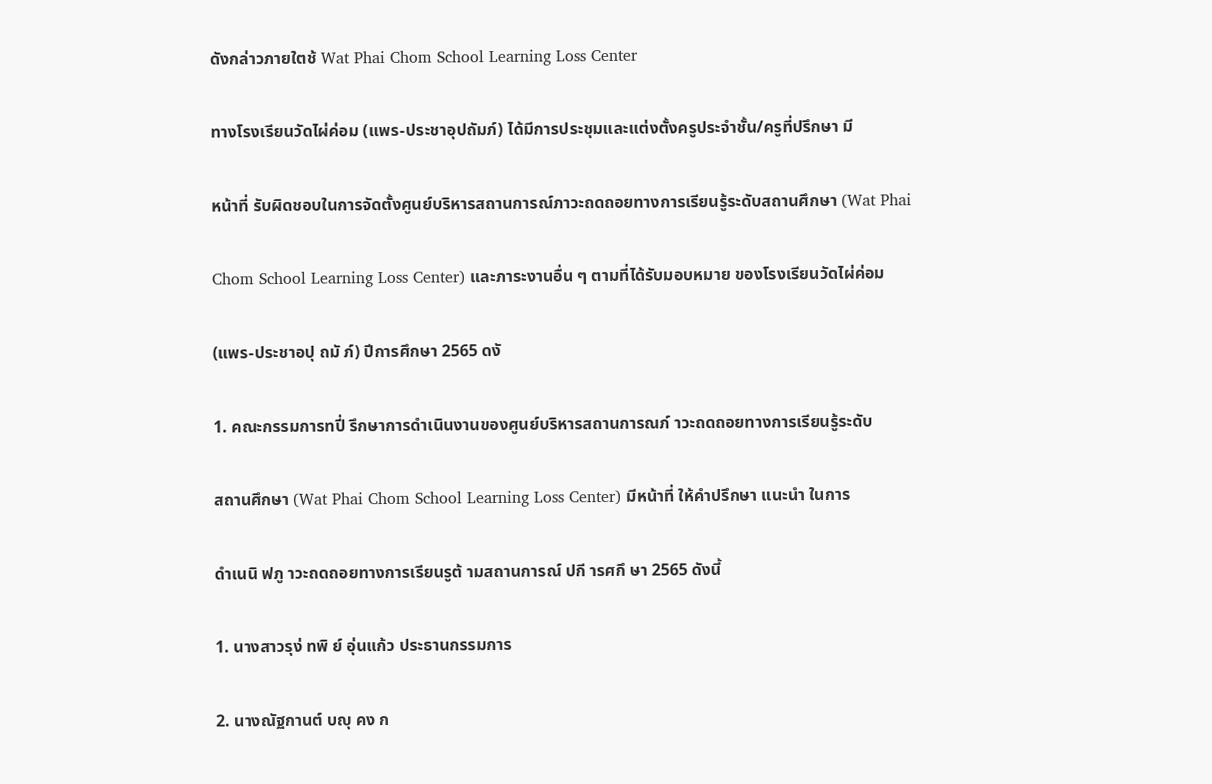ดังกล่าวภายใตช้ Wat Phai Chom School Learning Loss Center

ทางโรงเรียนวัดไผ่ค่อม (แพร-ประชาอุปถัมภ์) ได้มีการประชุมและแต่งตั้งครูประจำชั้น/ครูที่ปรึกษา มี

หน้าที่ รับผิดชอบในการจัดตั้งศูนย์บริหารสถานการณ์ภาวะถดถอยทางการเรียนรู้ระดับสถานศึกษา (Wat Phai

Chom School Learning Loss Center) และภาระงานอื่น ๆ ตามที่ได้รับมอบหมาย ของโรงเรียนวัดไผ่ค่อม

(แพร-ประชาอปุ ถมั ภ์) ปีการศึกษา 2565 ดงั

1. คณะกรรมการทปี่ รึกษาการดำเนินงานของศูนย์บริหารสถานการณภ์ าวะถดถอยทางการเรียนรู้ระดับ

สถานศึกษา (Wat Phai Chom School Learning Loss Center) มีหน้าที่ ให้คำปรึกษา แนะนำ ในการ

ดำเนนิ ฟภู าวะถดถอยทางการเรียนรูต้ ามสถานการณ์ ปกี ารศกึ ษา 2565 ดังนี้

1. นางสาวรุง่ ทพิ ย์ อุ่นแก้ว ประธานกรรมการ

2. นางณัฐกานต์ บญุ คง ก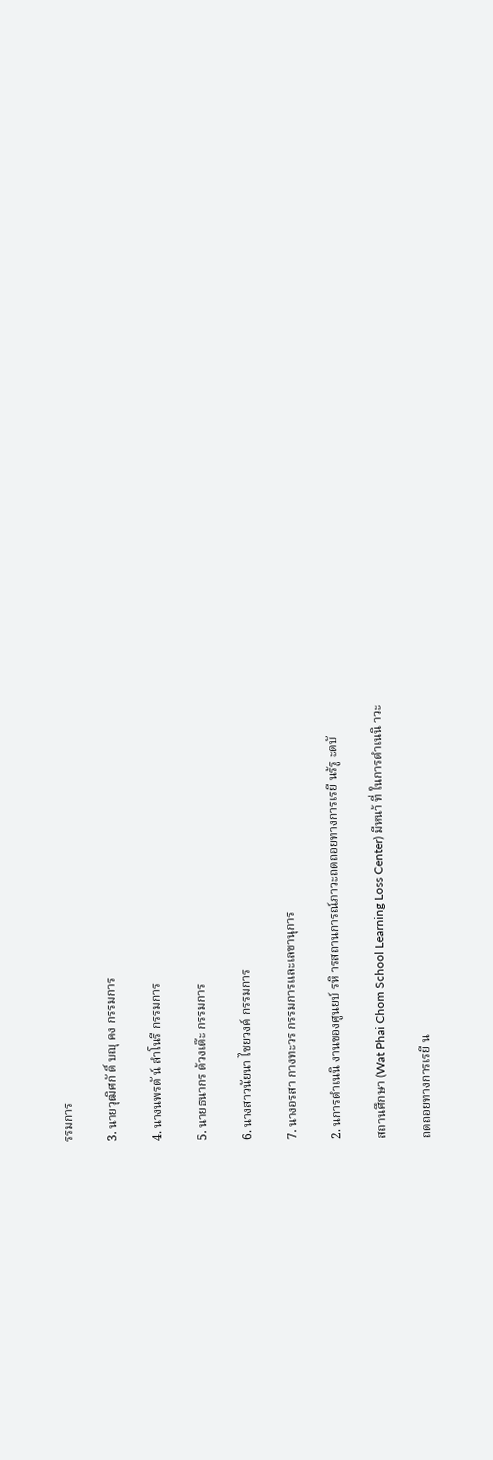รรมการ

3. นายวุฒิศกั ดิ์ บญุ คง กรรมการ

4. นางนพรตั น์ ลำโนรี กรรมการ

5. นายธนากร ด้วงเต๊ะ กรรมการ

6. นางสาวนัยนา ไชยวงค์ กรรมการ

7. นางอรสา กางทะวร กรรมการและเลขานุการ

2. นการดำเนนิ งานของศูนยบ์ รหิ ารสถานการณ์ภาวะถดถอยทางการเรยี นร้รู ะดบั

สถานศึกษา (Wat Phai Chom School Learning Loss Center) มีหนา้ ที่ ในการดำเนนิ าวะ

ถดถอยทางการเรยี น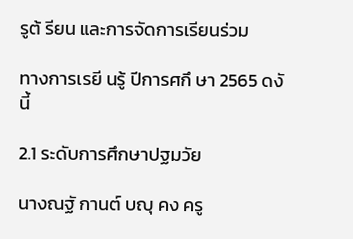รูต้ รียน และการจัดการเรียนร่วม

ทางการเรยี นรู้ ปีการศกึ ษา 2565 ดงั นี้

2.1 ระดับการศึกษาปฐมวัย

นางณฐั กานต์ บญุ คง ครู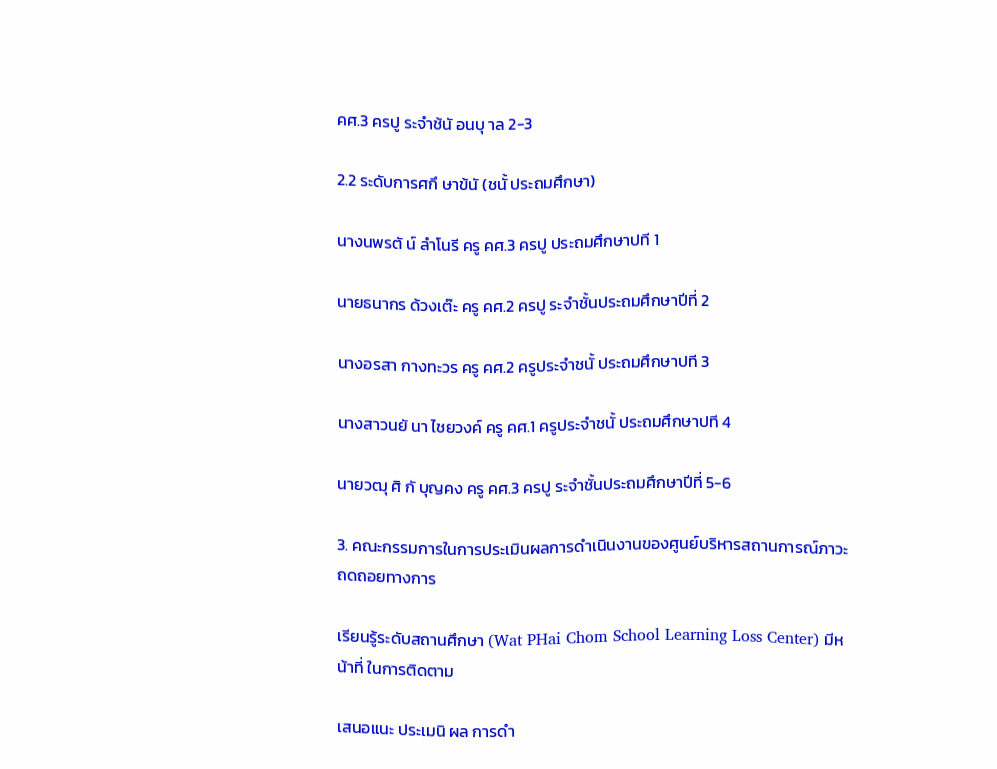คศ.3 ครปู ระจำช้นั อนบุ าล 2-3

2.2 ระดับการศกึ ษาข้นั (ชนั้ ประถมศึกษา)

นางนพรตั น์ ลำโนรี ครู คศ.3 ครปู ประถมศึกษาปที 1

นายธนากร ด้วงเต๊ะ ครู คศ.2 ครปู ระจำชั้นประถมศึกษาปีที่ 2

นางอรสา กางทะวร ครู คศ.2 ครูประจำชนั้ ประถมศึกษาปที 3

นางสาวนยั นา ไชยวงค์ ครู คศ.1 ครูประจำชนั้ ประถมศึกษาปที 4

นายวฒุ ศิ กั บุญคง ครู คศ.3 ครปู ระจำชั้นประถมศึกษาปีที่ 5-6

3. คณะกรรมการในการประเมินผลการดำเนินงานของศูนย์บริหารสถานการณ์ภาวะถดถอยทางการ

เรียนรู้ระดับสถานศึกษา (Wat PHai Chom School Learning Loss Center) มีหน้าที่ ในการติดตาม

เสนอแนะ ประเมนิ ผล การดำ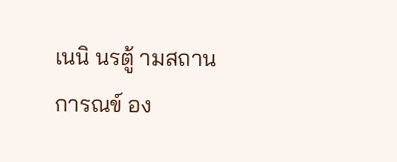เนนิ นรตู้ ามสถานการณข์ อง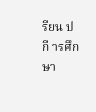รียน ปกี ารศึกษา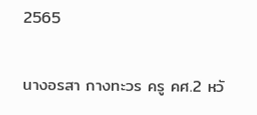2565

นางอรสา กางทะวร ครู คศ.2 หวั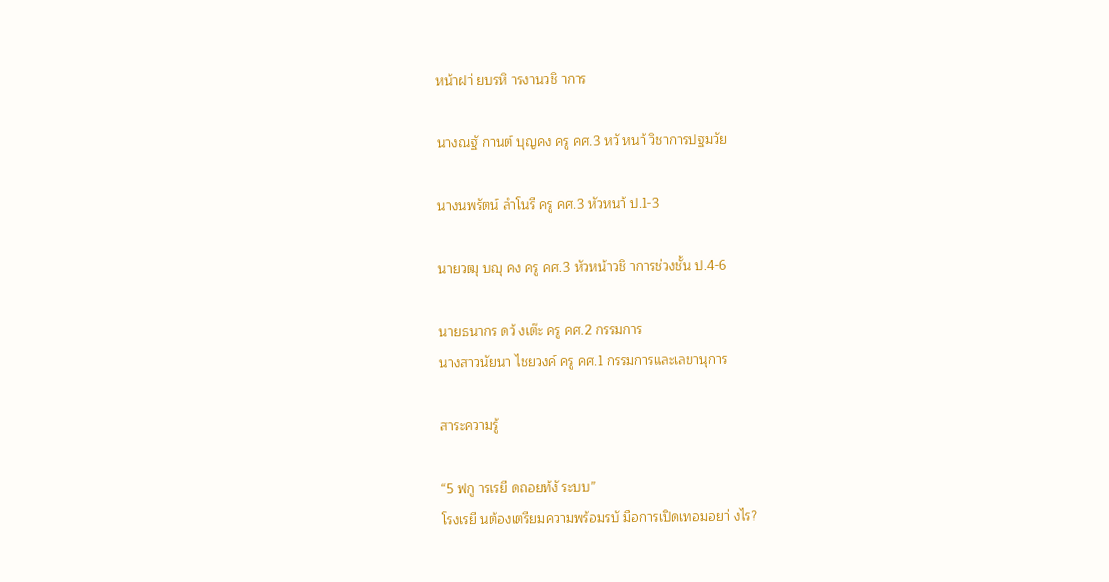หน้าฝา่ ยบรหิ ารงานวชิ าการ

นางณฐั กานต์ บุญคง ครู คศ.3 หวั หนา้ วิชาการปฐมวัย

นางนพรัตน์ ลำโนรี ครู คศ.3 หัวหนา้ ป.1-3

นายวฒุ บญุ คง ครู คศ.3 หัวหน้าวชิ าการช่วงชั้น ป.4-6

นายธนากร ดว้ งเต๊ะ ครู คศ.2 กรรมการ
นางสาวนัยนา ไชยวงค์ ครู คศ.1 กรรมการและเลขานุการ

สาระความรู้

“5 ฟกู ารเรยี ดถอยท้งั ระบบ”
โรงเรยี นต้องเตรียมความพร้อมรบั มือการเปิดเทอมอยา่ งไร?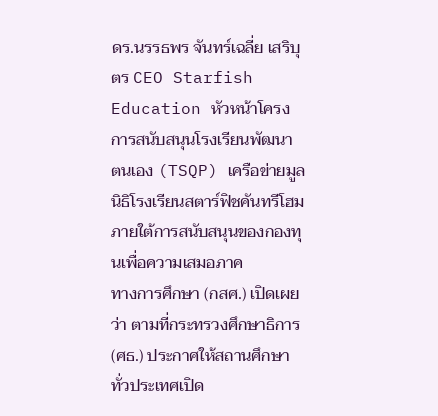ดร.นรรธพร จันทร์เฉลี่ย เสริบุตร CEO Starfish Education หัวหน้าโครงการสนับสนุนโรงเรียนพัฒนา
ตนเอง (TSQP) เครือข่ายมูลนิธิโรงเรียนสตาร์ฟิชคันทรีโฮม ภายใต้การสนับสนุนของกองทุนเพื่อความเสมอภาค
ทางการศึกษา (กสศ.) เปิดเผยว่า ตามที่กระทรวงศึกษาธิการ (ศธ.) ประกาศให้สถานศึกษาทั่วประเทศเปิด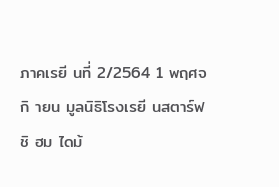ภาคเรยี นที่ 2/2564 1 พฤศจกิ ายน มูลนิธิโรงเรยี นสตาร์ฟชิ ฮม ไดม้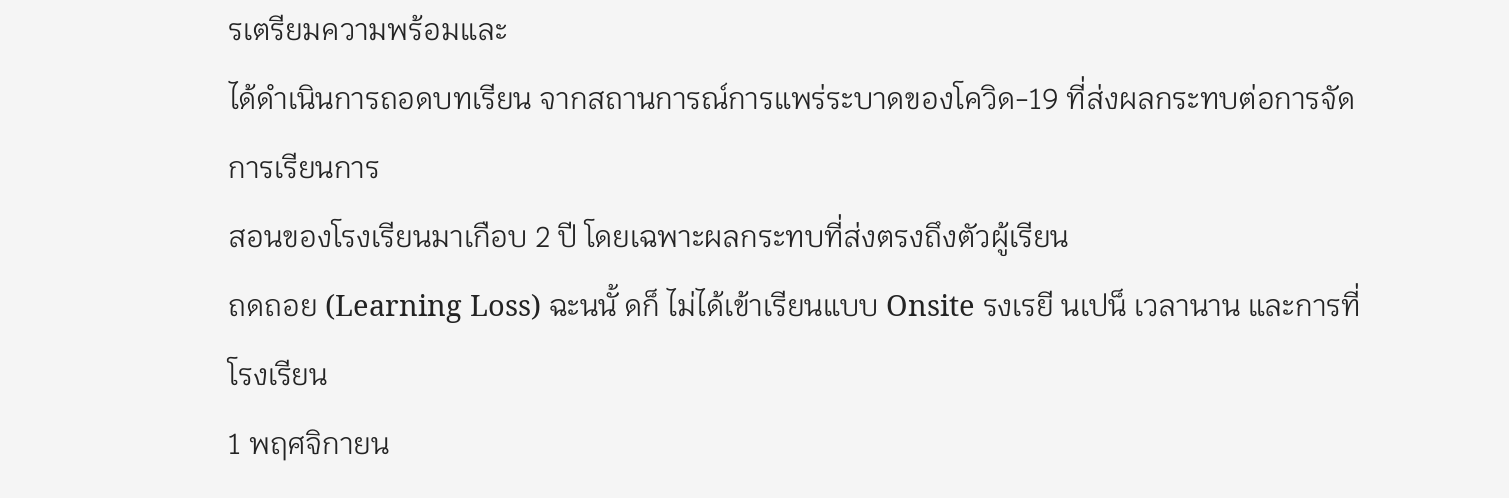รเตรียมความพร้อมและ
ได้ดำเนินการถอดบทเรียน จากสถานการณ์การแพร่ระบาดของโควิด-19 ที่ส่งผลกระทบต่อการจัดการเรียนการ
สอนของโรงเรียนมาเกือบ 2 ปี โดยเฉพาะผลกระทบที่ส่งตรงถึงตัวผู้เรียน
ถดถอย (Learning Loss) ฉะนนั้ ดก็ ไม่ได้เข้าเรียนแบบ Onsite รงเรยี นเปน็ เวลานาน และการที่โรงเรียน
1 พฤศจิกายน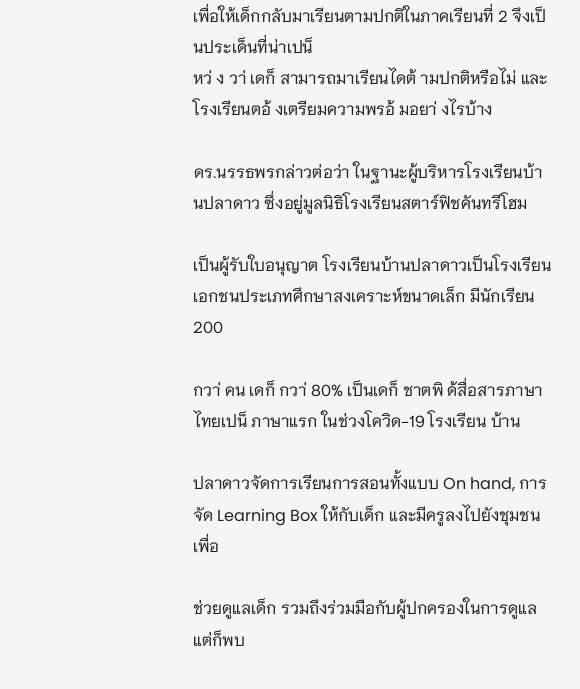เพื่อให้เด็กกลับมาเรียนตามปกติในภาคเรียนที่ 2 จึงเป็นประเด็นที่น่าเปน็
หว่ ง วา่ เดก็ สามารถมาเรียนไดต้ ามปกติหรือไม่ และโรงเรียนตอ้ งเตรียมความพรอ้ มอยา่ งไรบ้าง

ดร.นรรธพรกล่าวต่อว่า ในฐานะผู้บริหารโรงเรียนบ้านปลาดาว ซึ่งอยู่มูลนิธิโรงเรียนสตาร์ฟิชคันทรีโฮม

เป็นผู้รับใบอนุญาต โรงเรียนบ้านปลาดาวเป็นโรงเรียนเอกชนประเภทศึกษาสงเคราะห์ขนาดเล็ก มีนักเรียน 200

กวา่ คน เดก็ กวา่ 80% เป็นเดก็ ชาตพิ ด้สื่อสารภาษาไทยเปน็ ภาษาแรก ในช่วงโควิด-19 โรงเรียน บ้าน

ปลาดาวจัดการเรียนการสอนทั้งแบบ On hand, การจัด Learning Box ให้กับเด็ก และมีครูลงไปยังชุมชนเพื่อ

ช่วยดูแลเด็ก รวมถึงร่วมมือกับผู้ปกครองในการดูแล แต่ก็พบ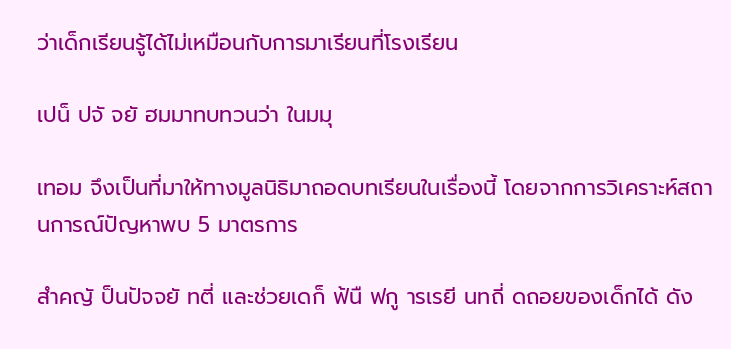ว่าเด็กเรียนรู้ได้ไม่เหมือนกับการมาเรียนที่โรงเรียน

เปน็ ปจั จยั ฮมมาทบทวนว่า ในมมุ

เทอม จึงเป็นที่มาให้ทางมูลนิธิมาถอดบทเรียนในเรื่องนี้ โดยจากการวิเคราะห์สถานการณ์ปัญหาพบ 5 มาตรการ

สำคญั ป็นปัจจยั ทตี่ และช่วยเดก็ ฟ้นื ฟกู ารเรยี นทถี่ ดถอยของเด็กได้ ดัง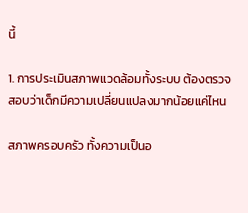นี้

1. การประเมินสภาพแวดล้อมทั้งระบบ ต้องตรวจสอบว่าเด็กมีความเปลี่ยนแปลงมากน้อยแค่ไหน

สภาพครอบครัว ทั้งความเป็นอ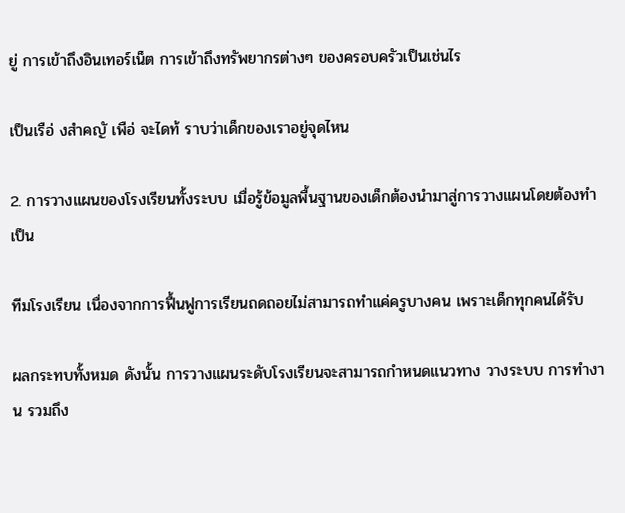ยู่ การเข้าถึงอินเทอร์เน็ต การเข้าถึงทรัพยากรต่างๆ ของครอบครัวเป็นเช่นไร

เป็นเรือ่ งสำคญั เพือ่ จะไดท้ ราบว่าเด็กของเราอยู่จุดไหน

2. การวางแผนของโรงเรียนทั้งระบบ เมื่อรู้ข้อมูลพื้นฐานของเด็กต้องนำมาสู่การวางแผนโดยต้องทำเป็น

ทีมโรงเรียน เนื่องจากการฟื้นฟูการเรียนถดถอยไม่สามารถทำแค่ครูบางคน เพราะเด็กทุกคนได้รับ

ผลกระทบทั้งหมด ดังนั้น การวางแผนระดับโรงเรียนจะสามารถกำหนดแนวทาง วางระบบ การทำงาน รวมถึง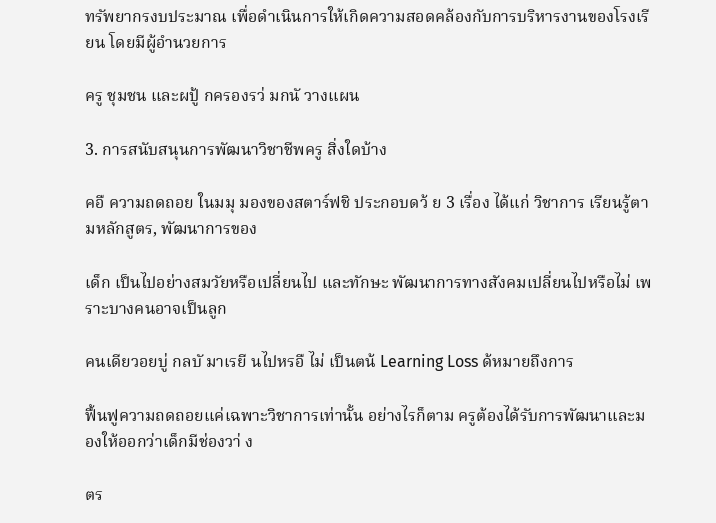ทรัพยากรงบประมาณ เพื่อดำเนินการให้เกิดความสอดคล้องกับการบริหารงานของโรงเรียน โดยมีผู้อำนวยการ

ครู ชุมชน และผปู้ กครองรว่ มกนั วางแผน

3. การสนับสนุนการพัฒนาวิชาชีพครู สิ่งใดบ้าง

คอื ความถดถอย ในมมุ มองของสตาร์ฟชิ ประกอบดว้ ย 3 เรื่อง ได้แก่ วิชาการ เรียนรู้ตามหลักสูตร, พัฒนาการของ

เด็ก เป็นไปอย่างสมวัยหรือเปลี่ยนไป และทักษะ พัฒนาการทางสังคมเปลี่ยนไปหรือไม่ เพราะบางคนอาจเป็นลูก

คนเดียวอยบู่ กลบั มาเรยี นไปหรอื ไม่ เป็นตน้ Learning Loss ด้หมายถึงการ

ฟื้นฟูความถดถอยแค่เฉพาะวิชาการเท่านั้น อย่างไรก็ตาม ครูต้องได้รับการพัฒนาและมองให้ออกว่าเด็กมีช่องวา่ ง

ตร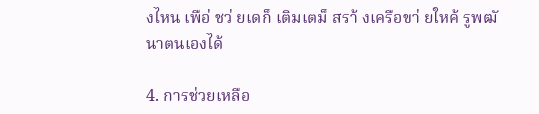งไหน เพือ่ ชว่ ยเดก็ เติมเตม็ สรา้ งเครือขา่ ยใหค้ รูพฒั นาตนเองได้

4. การช่วยเหลือ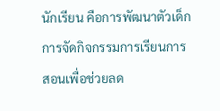นักเรียน คือการพัฒนาตัวเด็ก การจัดกิจกรรมการเรียนการสอนเพื่อช่วยลด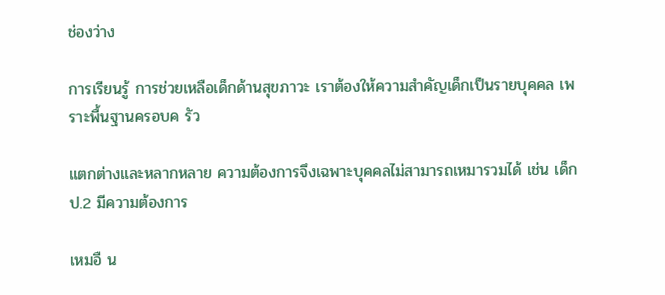ช่องว่าง

การเรียนรู้ การช่วยเหลือเด็กด้านสุขภาวะ เราต้องให้ความสำคัญเด็กเป็นรายบุคคล เพราะพื้นฐานครอบค รัว

แตกต่างและหลากหลาย ความต้องการจึงเฉพาะบุคคลไม่สามารถเหมารวมได้ เช่น เด็ก ป.2 มีความต้องการ

เหมอื น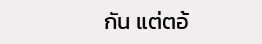กัน แต่ตอ้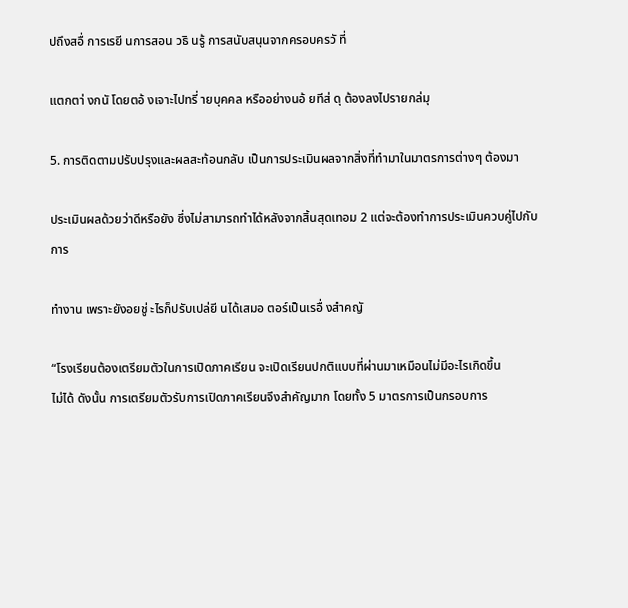ปถึงสอื่ การเรยี นการสอน วธิ นรู้ การสนับสนุนจากครอบครวั ที่

แตกตา่ งกนั โดยตอ้ งเจาะไปทรี่ ายบุคคล หรืออย่างนอ้ ยทีส่ ดุ ต้องลงไปรายกล่มุ

5. การติดตามปรับปรุงและผลสะท้อนกลับ เป็นการประเมินผลจากสิ่งที่ทำมาในมาตรการต่างๆ ต้องมา

ประเมินผลด้วยว่าดีหรือยัง ซึ่งไม่สามารถทำได้หลังจากสิ้นสุดเทอม 2 แต่จะต้องทำการประเมินควบคู่ไปกับการ

ทำงาน เพราะยังอยชู่ ะไรก็ปรับเปล่ยี นได้เสมอ ตอร์เป็นเรอื่ งสำคญั

“โรงเรียนต้องเตรียมตัวในการเปิดภาคเรียน จะเปิดเรียนปกติแบบที่ผ่านมาเหมือนไม่มีอะไรเกิดขึ้น
ไม่ได้ ดังนั้น การเตรียมตัวรับการเปิดภาคเรียนจึงสำคัญมาก โดยทั้ง 5 มาตรการเป็นกรอบการ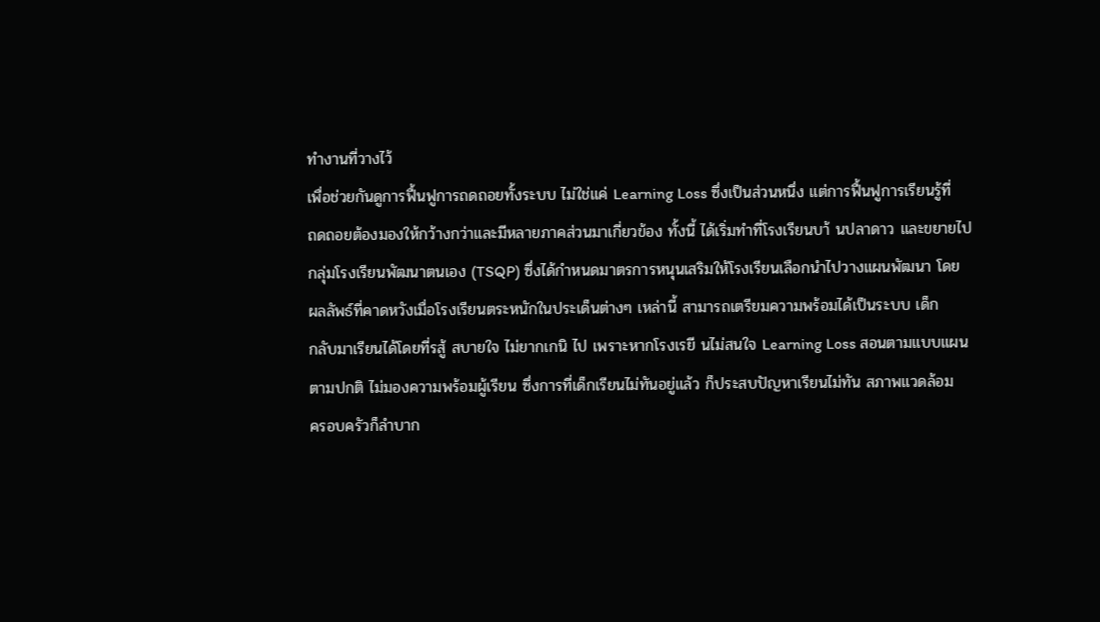ทำงานที่วางไว้
เพื่อช่วยกันดูการฟื้นฟูการถดถอยทั้งระบบ ไม่ใช่แค่ Learning Loss ซึ่งเป็นส่วนหนึ่ง แต่การฟื้นฟูการเรียนรู้ที่
ถดถอยต้องมองให้กว้างกว่าและมีหลายภาคส่วนมาเกี่ยวข้อง ทั้งนี้ ได้เริ่มทำที่โรงเรียนบา้ นปลาดาว และขยายไป
กลุ่มโรงเรียนพัฒนาตนเอง (TSQP) ซึ่งได้กำหนดมาตรการหนุนเสริมให้โรงเรียนเลือกนำไปวางแผนพัฒนา โดย
ผลลัพธ์ที่คาดหวังเมื่อโรงเรียนตระหนักในประเด็นต่างๆ เหล่านี้ สามารถเตรียมความพร้อมได้เป็นระบบ เด็ก
กลับมาเรียนได้โดยที่รสู้ สบายใจ ไม่ยากเกนิ ไป เพราะหากโรงเรยี นไม่สนใจ Learning Loss สอนตามแบบแผน
ตามปกติ ไม่มองความพร้อมผู้เรียน ซึ่งการที่เด็กเรียนไม่ทันอยู่แล้ว ก็ประสบปัญหาเรียนไม่ทัน สภาพแวดล้อม
ครอบครัวก็ลำบาก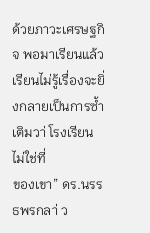ด้วยภาวะเศรษฐกิจ พอมาเรียนแล้วเรียนไม่รู้เรื่องจะยิ่งกลายเป็นการซ้ำเติมวา่ โรงเรียนไม่ใช่ที่
ของเขา” ดร.นรรธพรกลา่ ว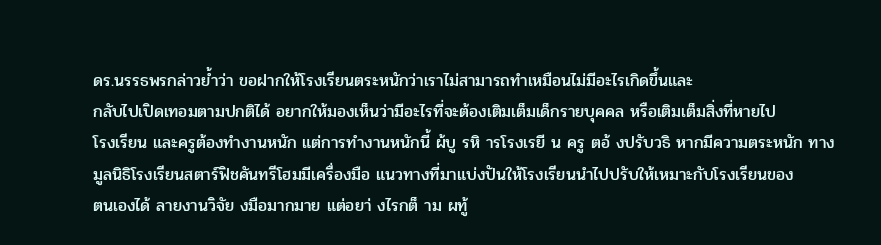ดร.นรรธพรกล่าวย้ำว่า ขอฝากให้โรงเรียนตระหนักว่าเราไม่สามารถทำเหมือนไม่มีอะไรเกิดขึ้นและ
กลับไปเปิดเทอมตามปกติได้ อยากให้มองเห็นว่ามีอะไรที่จะต้องเติมเต็มเด็กรายบุคคล หรือเติมเต็มสิ่งที่หายไป
โรงเรียน และครูต้องทำงานหนัก แต่การทำงานหนักนี้ ผ้บู รหิ ารโรงเรยี น ครู ตอ้ งปรับวธิ หากมีความตระหนัก ทาง
มูลนิธิโรงเรียนสตาร์ฟิชคันทรีโฮมมีเครื่องมือ แนวทางที่มาแบ่งปันให้โรงเรียนนำไปปรับให้เหมาะกับโรงเรียนของ
ตนเองได้ ลายงานวิจัย งมือมากมาย แต่อยา่ งไรกต็ าม ผทู้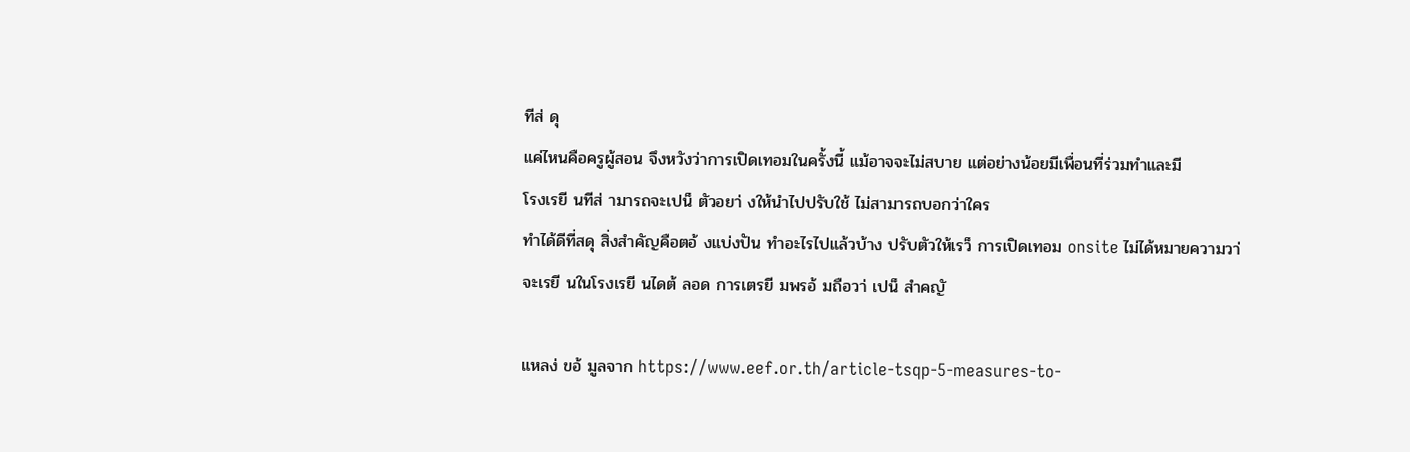ทีส่ ดุ
แค่ไหนคือครูผู้สอน จึงหวังว่าการเปิดเทอมในครั้งนี้ แม้อาจจะไม่สบาย แต่อย่างน้อยมีเพื่อนที่ร่วมทำและมี
โรงเรยี นทีส่ ามารถจะเปน็ ตัวอยา่ งให้นำไปปรับใช้ ไม่สามารถบอกว่าใคร
ทำได้ดีที่สดุ สิ่งสำคัญคือตอ้ งแบ่งปัน ทำอะไรไปแล้วบ้าง ปรับตัวให้เรว็ การเปิดเทอม onsite ไม่ได้หมายความวา่
จะเรยี นในโรงเรยี นไดต้ ลอด การเตรยี มพรอ้ มถือวา่ เปน็ สำคญั

แหลง่ ขอ้ มูลจาก https://www.eef.or.th/article-tsqp-5-measures-to-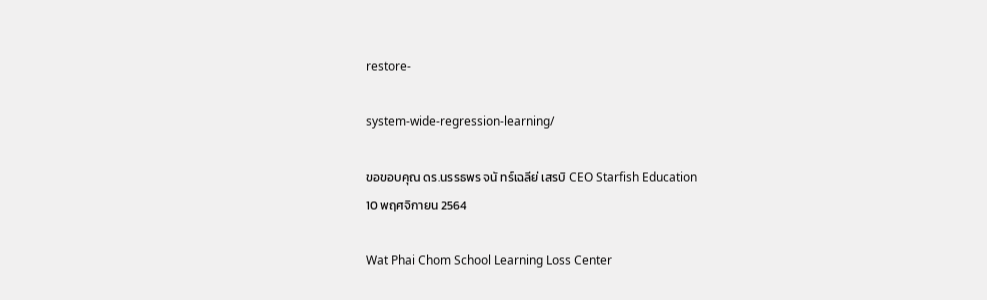restore-

system-wide-regression-learning/

ขอขอบคุณ ดร.นรรธพร จนั ทร์เฉลีย่ เสรบิ CEO Starfish Education
10 พฤศจิกายน 2564

Wat Phai Chom School Learning Loss Center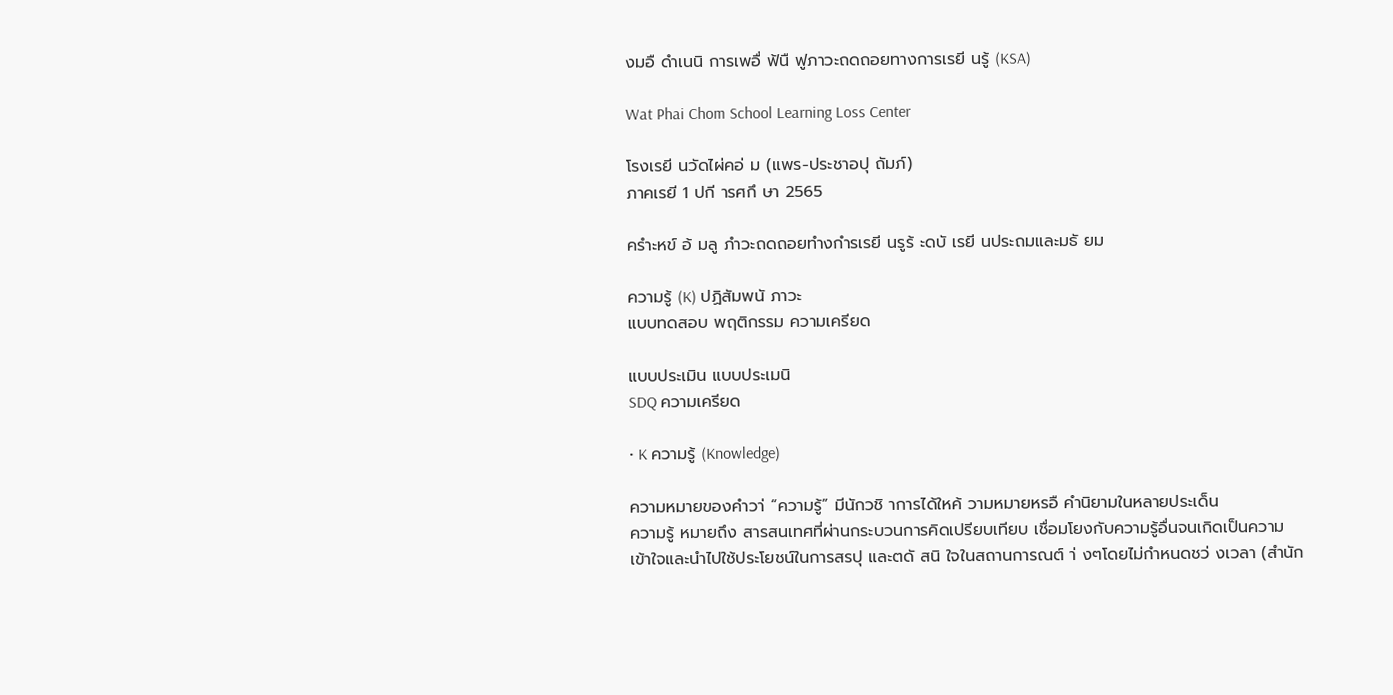งมอื ดำเนนิ การเพอื่ ฟ้นื ฟูภาวะถดถอยทางการเรยี นรู้ (KSA)

Wat Phai Chom School Learning Loss Center

โรงเรยี นวัดไผ่คอ่ ม (แพร-ประชาอปุ ถัมภ์)
ภาคเรยี 1 ปกี ารศกึ ษา 2565

ครำะหข์ อ้ มลู ภำวะถดถอยทำงกำรเรยี นรูร้ ะดบั เรยี นประถมและมธั ยม

ความรู้ (K) ปฏิสัมพนั ภาวะ
แบบทดสอบ พฤติกรรม ความเครียด

แบบประเมิน แบบประเมนิ
SDQ ความเครียด

• K ความรู้ (Knowledge)

ความหมายของคำวา่ “ความรู้” มีนักวชิ าการได้ใหค้ วามหมายหรอื คำนิยามในหลายประเด็น
ความรู้ หมายถึง สารสนเทศที่ผ่านกระบวนการคิดเปรียบเทียบ เชื่อมโยงกับความรู้อื่นจนเกิดเป็นความ
เข้าใจและนำไปใช้ประโยชน์ในการสรปุ และตดั สนิ ใจในสถานการณต์ า่ งๆโดยไม่กำหนดชว่ งเวลา (สํานัก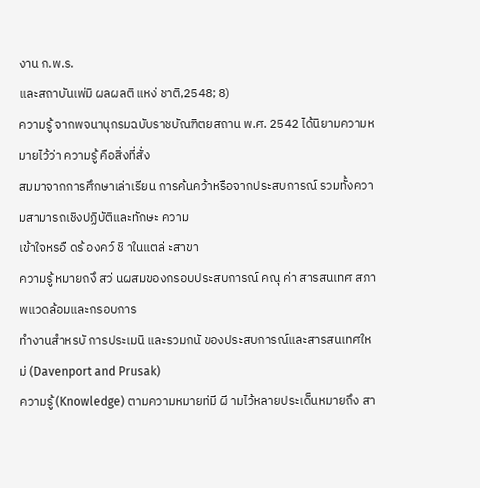งาน ก.พ.ร.
และสถาบันเพ่มิ ผลผลติ แหง่ ชาติ,2548; 8)
ความรู้ จากพจนานุกรมฉบับราชบัณฑิตยสถาน พ.ศ. 2542 ได้นิยามความหมายไว้ว่า ความรู้ คือสิ่งที่สั่ง
สมมาจากการศึกษาเล่าเรียน การค้นคว้าหรือจากประสบการณ์ รวมทั้งความสามารถเชิงปฏิบัติและทักษะ ความ
เข้าใจหรอื ดร้ องคว์ ชิ าในแตล่ ะสาขา
ความรู้ หมายถงึ สว่ นผสมของกรอบประสบการณ์ คณุ ค่า สารสนเทศ สภาพแวดล้อมและกรอบการ
ทำงานสำหรบั การประเมนิ และรวมกนั ของประสบการณ์และสารสนเทศใหม่ (Davenport and Prusak)
ความรู้ (Knowledge) ตามความหมายท่มี ผี ามไว้หลายประเด็นหมายถึง สา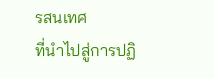รสนเทศ
ที่นำไปสู่การปฏิ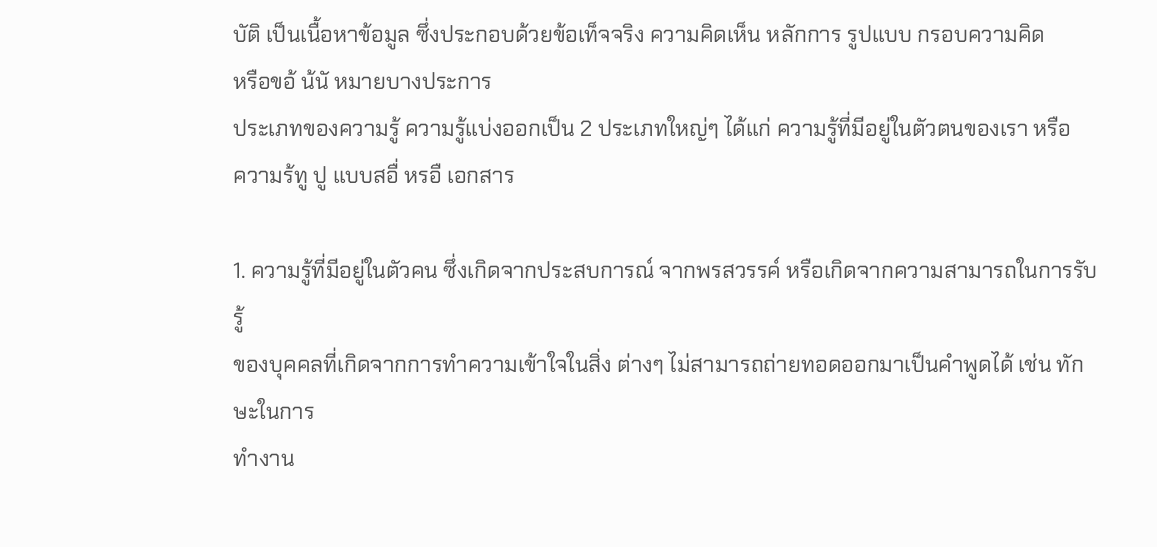บัติ เป็นเนื้อหาข้อมูล ซึ่งประกอบด้วยข้อเท็จจริง ความคิดเห็น หลักการ รูปแบบ กรอบความคิด
หรือขอ้ น้นั หมายบางประการ
ประเภทของความรู้ ความรู้แบ่งออกเป็น 2 ประเภทใหญ่ๆ ได้แก่ ความรู้ที่มีอยู่ในตัวตนของเรา หรือ
ความร้ทู ปู แบบสอื่ หรอื เอกสาร

1. ความรู้ที่มีอยู่ในตัวคน ซึ่งเกิดจากประสบการณ์ จากพรสวรรค์ หรือเกิดจากความสามารถในการรับรู้
ของบุคคลที่เกิดจากการทำความเข้าใจในสิ่ง ต่างๆ ไม่สามารถถ่ายทอดออกมาเป็นคำพูดได้ เช่น ทักษะในการ
ทำงาน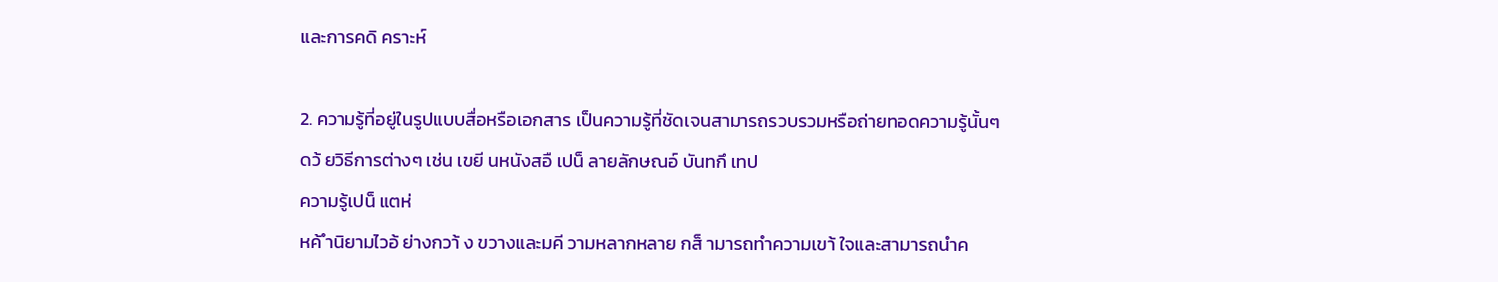และการคดิ คราะห์

2. ความรู้ที่อยู่ในรูปแบบสื่อหรือเอกสาร เป็นความรู้ที่ชัดเจนสามารถรวบรวมหรือถ่ายทอดความรู้นั้นๆ
ดว้ ยวิธีการต่างๆ เช่น เขยี นหนังสอื เปน็ ลายลักษณอ์ บันทกึ เทป
ความรู้เปน็ แตห่
หค้ ำนิยามไวอ้ ย่างกวา้ ง ขวางและมคี วามหลากหลาย กส็ ามารถทำความเขา้ ใจและสามารถนำค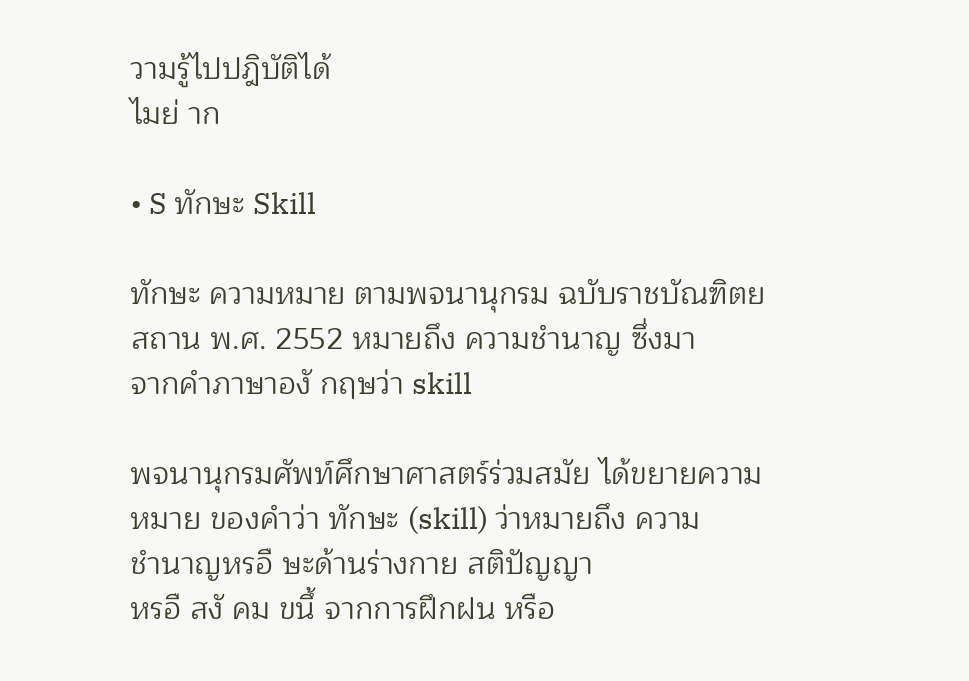วามรู้ไปปฎิบัติได้
ไมย่ าก

• S ทักษะ Skill

ทักษะ ความหมาย ตามพจนานุกรม ฉบับราชบัณฑิตยสถาน พ.ศ. 2552 หมายถึง ความชำนาญ ซึ่งมา
จากคำภาษาองั กฤษว่า skill

พจนานุกรมศัพท์ศึกษาศาสตร์ร่วมสมัย ได้ขยายความหมาย ของคำว่า ทักษะ (skill) ว่าหมายถึง ความ
ชำนาญหรอื ษะด้านร่างกาย สติปัญญา
หรอื สงั คม ขนึ้ จากการฝึกฝน หรือ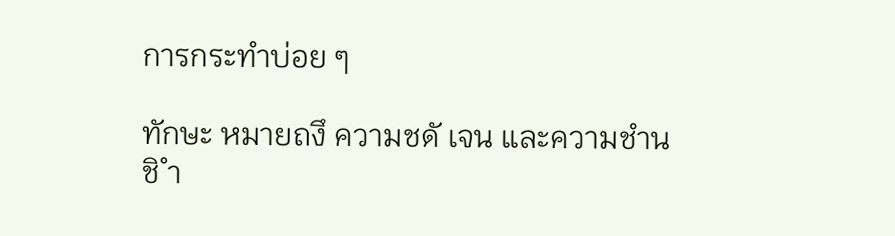การกระทำบ่อย ๆ

ทักษะ หมายถงึ ความชดั เจน และความชำนชิ ำ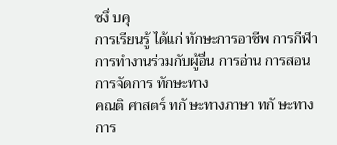ซงึ่ บคุ
การเรียนรู้ ได้แก่ ทักษะการอาชีพ การกีฬา การทำงานร่วมกับผู้อื่น การอ่าน การสอน การจัดการ ทักษะทาง
คณติ ศาสตร์ ทกั ษะทางภาษา ทกั ษะทางการ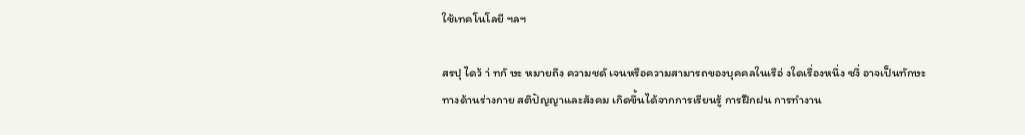ใช้เทคโนโลยี ฯลฯ

สรปุ ไดว้ า่ ทกั ษะ หมายถึง ความชดั เจนหรือความสามารถของบุคคลในเรือ่ งใดเรื่องหนึ่ง ซงึ่ อาจเป็นทักษะ
ทางด้านร่างกาย สติปัญญาและสังคม เกิดขึ้นได้จากการเรียนรู้ การฝึกฝน การทำงาน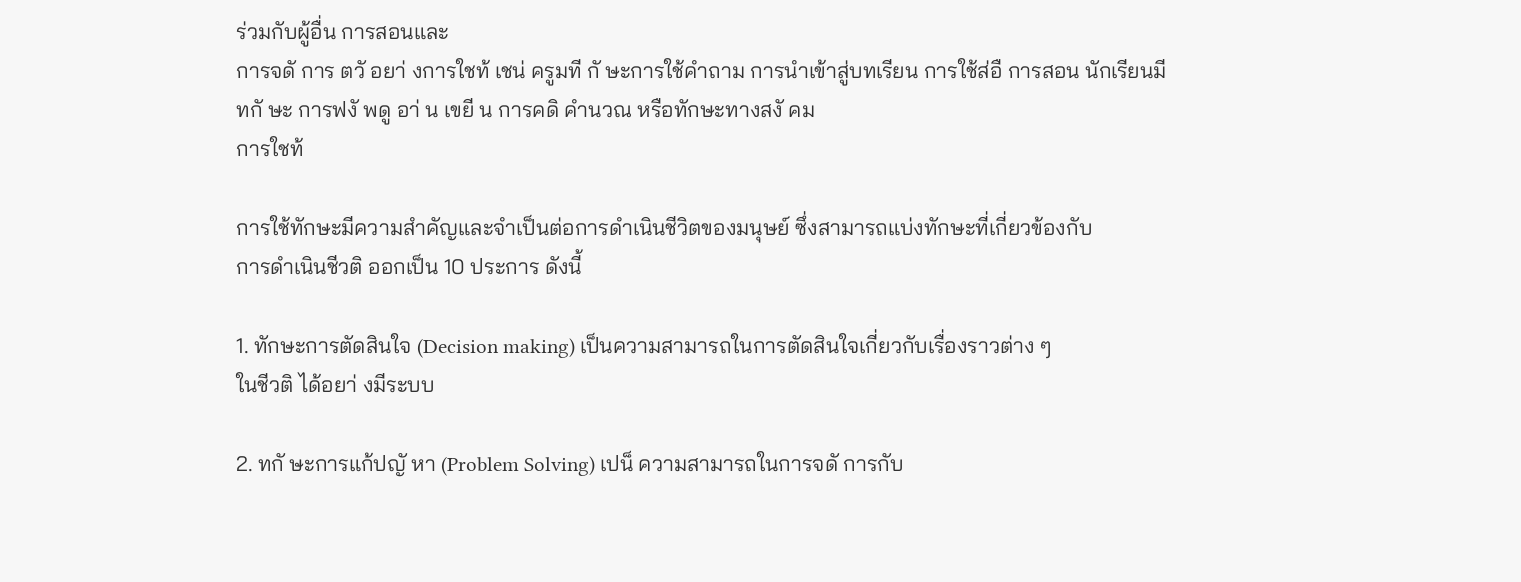ร่วมกับผู้อื่น การสอนและ
การจดั การ ตวั อยา่ งการใชท้ เชน่ ครูมที กั ษะการใช้คำถาม การนำเข้าสู่บทเรียน การใช้ส่อื การสอน นักเรียนมี
ทกั ษะ การฟงั พดู อา่ น เขยี น การคดิ คำนวณ หรือทักษะทางสงั คม
การใชท้

การใช้ทักษะมีความสำคัญและจำเป็นต่อการดำเนินชีวิตของมนุษย์ ซึ่งสามารถแบ่งทักษะที่เกี่ยวข้องกับ
การดำเนินชีวติ ออกเป็น 10 ประการ ดังนี้

1. ทักษะการตัดสินใจ (Decision making) เป็นความสามารถในการตัดสินใจเกี่ยวกับเรื่องราวต่าง ๆ
ในชีวติ ได้อยา่ งมีระบบ

2. ทกั ษะการแก้ปญั หา (Problem Solving) เปน็ ความสามารถในการจดั การกับ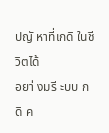ปญั หาที่เกดิ ในชีวิตได้
อยา่ งมรี ะบบ กดิ ค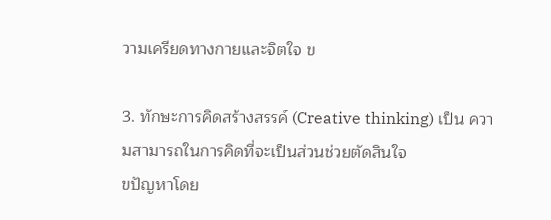วามเครียดทางกายและจิตใจ ข

3. ทักษะการคิดสร้างสรรค์ (Creative thinking) เป็น ความสามารถในการคิดที่จะเป็นส่วนช่วยตัดสินใจ
ขปัญหาโดย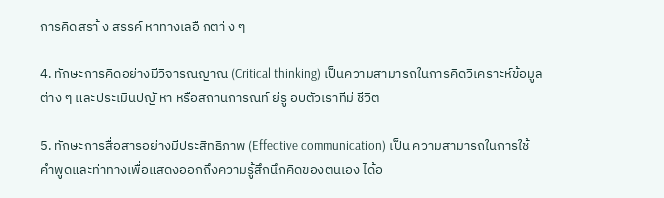การคิดสรา้ ง สรรค์ หาทางเลอื กตา่ ง ๆ

4. ทักษะการคิดอย่างมีวิจารณญาณ (Critical thinking) เป็นความสามารถในการคิดวิเคราะห์ข้อมูล
ต่าง ๆ และประเมินปญั หา หรือสถานการณท์ ย่รู อบตัวเราทีม่ ชีวิต

5. ทักษะการสื่อสารอย่างมีประสิทธิภาพ (Effective communication) เป็น ความสามารถในการใช้
คำพูดและท่าทางเพื่อแสดงออกถึงความรู้สึกนึกคิดของตนเอง ได้อ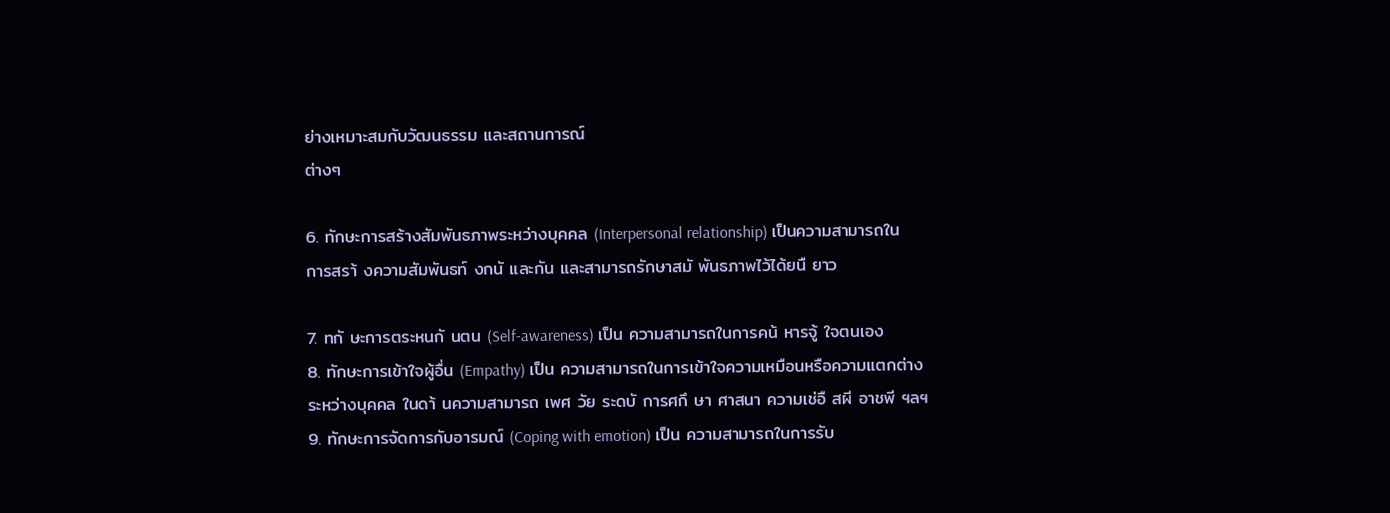ย่างเหมาะสมกับวัฒนธรรม และสถานการณ์
ต่างๆ

6. ทักษะการสร้างสัมพันธภาพระหว่างบุคคล (Interpersonal relationship) เป็นความสามารถใน
การสรา้ งความสัมพันธท์ งกนั และกัน และสามารถรักษาสมั พันธภาพไว้ได้ยนื ยาว

7. ทกั ษะการตระหนกั นตน (Self-awareness) เป็น ความสามารถในการคน้ หารจู้ ใจตนเอง
8. ทักษะการเข้าใจผู้อื่น (Empathy) เป็น ความสามารถในการเข้าใจความเหมือนหรือความแตกต่าง
ระหว่างบุคคล ในดา้ นความสามารถ เพศ วัย ระดบั การศกึ ษา ศาสนา ความเช่อื สผี อาชพี ฯลฯ
9. ทักษะการจัดการกับอารมณ์ (Coping with emotion) เป็น ความสามารถในการรับ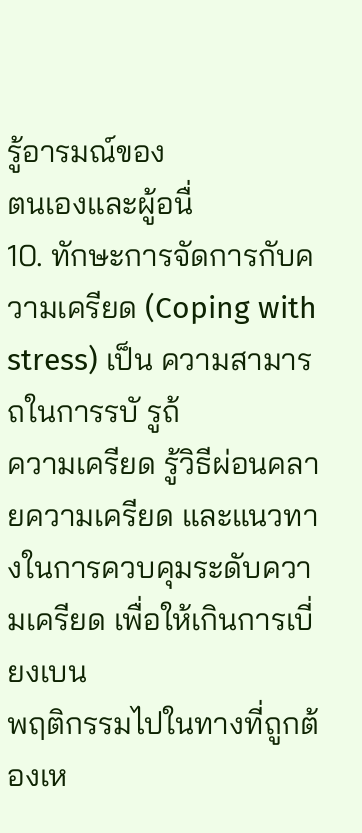รู้อารมณ์ของ
ตนเองและผู้อนื่
10. ทักษะการจัดการกับความเครียด (Coping with stress) เป็น ความสามารถในการรบั รูถ้
ความเครียด รู้วิธีผ่อนคลายความเครียด และแนวทางในการควบคุมระดับความเครียด เพื่อให้เกินการเบี่ยงเบน
พฤติกรรมไปในทางที่ถูกต้องเห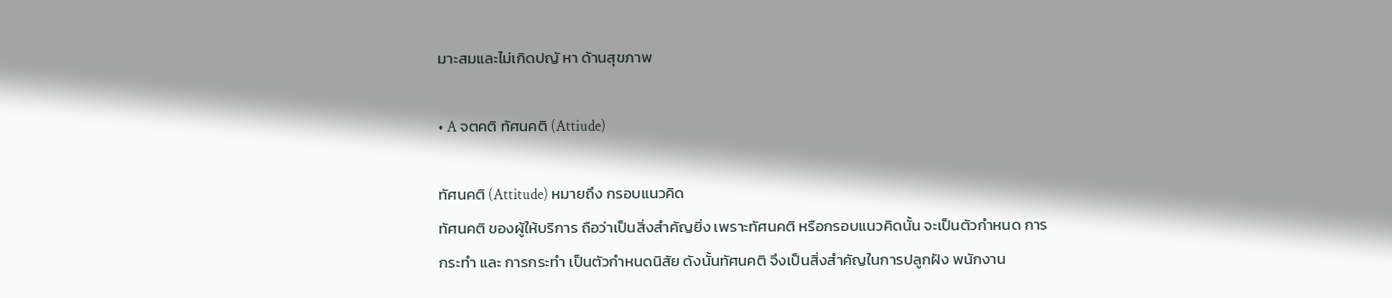มาะสมและไม่เกิดปญั หา ด้านสุขภาพ

• A จตคติ ทัศนคติ (Attiude)

ทัศนคติ (Attitude) หมายถึง กรอบแนวคิด
ทัศนคติ ของผู้ให้บริการ ถือว่าเป็นสิ่งสำคัญยิ่ง เพราะทัศนคติ หรือกรอบแนวคิดนั้น จะเป็นตัวกำหนด การ
กระทำ และ การกระทำ เป็นตัวกำหนดนิสัย ดังนั้นทัศนคติ จึงเป็นสิ่งสำคัญในการปลูกฝัง พนักงาน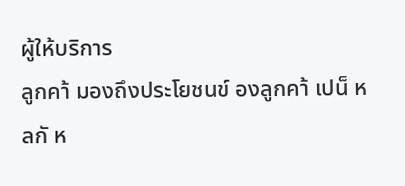ผู้ให้บริการ
ลูกคา้ มองถึงประโยชนข์ องลูกคา้ เปน็ หลกั ห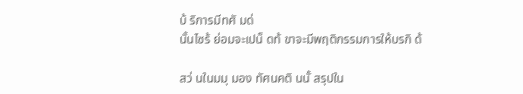บ้ ริการมีทศั มด่
นั้นไซร้ ย่อมจะเปน็ ดท้ ขาจะมีพฤติกรรมการให้บรกิ ด้

สว่ นในมมุ มอง ทัศนคติ นนั้ สรุปใน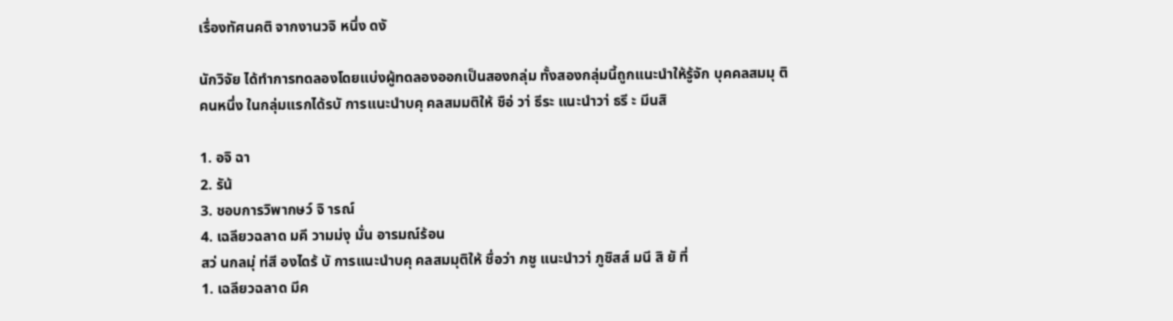เรื่องทัศนคติ จากงานวจิ หนึ่ง ดงั

นักวิจัย ได้ทำการทดลองโดยแบ่งผู้ทดลองออกเป็นสองกลุ่ม ทั้งสองกลุ่มนี้ถูกแนะนำให้รู้จัก บุคคลสมมุ ติ
คนหนึ่ง ในกลุ่มแรกได้รบั การแนะนำบคุ คลสมมติให้ ชือ่ วา่ ธีระ แนะนำวา่ ธรี ะ มีนสิ

1. อจิ ฉา
2. รัน้
3. ชอบการวิพากษว์ จิ ารณ์
4. เฉลียวฉลาด มคี วามม่งุ มั่น อารมณ์ร้อน
สว่ นกลมุ่ ท่สี องไดร้ บั การแนะนำบคุ คลสมมุติให้ ชื่อว่า ภชู แนะนำวา่ ภูชิสส์ มนี สิ ยั ที่
1. เฉลียวฉลาด มีค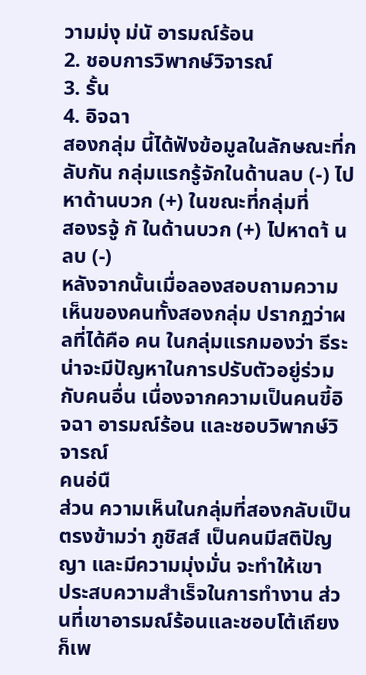วามม่งุ ม่นั อารมณ์ร้อน
2. ชอบการวิพากษ์วิจารณ์
3. รั้น
4. อิจฉา
สองกลุ่ม นี้ได้ฟังข้อมูลในลักษณะที่กลับกัน กลุ่มแรกรู้จักในด้านลบ (-) ไปหาด้านบวก (+) ในขณะที่กลุ่มที่
สองรจู้ กั ในด้านบวก (+) ไปหาดา้ นลบ (-)
หลังจากนั้นเมื่อลองสอบถามความเห็นของคนทั้งสองกลุ่ม ปรากฏว่าผลที่ได้คือ คน ในกลุ่มแรกมองว่า ธีระ
น่าจะมีปัญหาในการปรับตัวอยู่ร่วมกับคนอื่น เนื่องจากความเป็นคนขี้อิจฉา อารมณ์ร้อน และชอบวิพากษ์วิจารณ์
คนอ่นื
ส่วน ความเห็นในกลุ่มที่สองกลับเป็นตรงข้ามว่า ภูชิสส์ เป็นคนมีสติปัญญา และมีความมุ่งมั่น จะทำให้เขา
ประสบความสำเร็จในการทำงาน ส่วนที่เขาอารมณ์ร้อนและชอบโต้เถียงก็เพ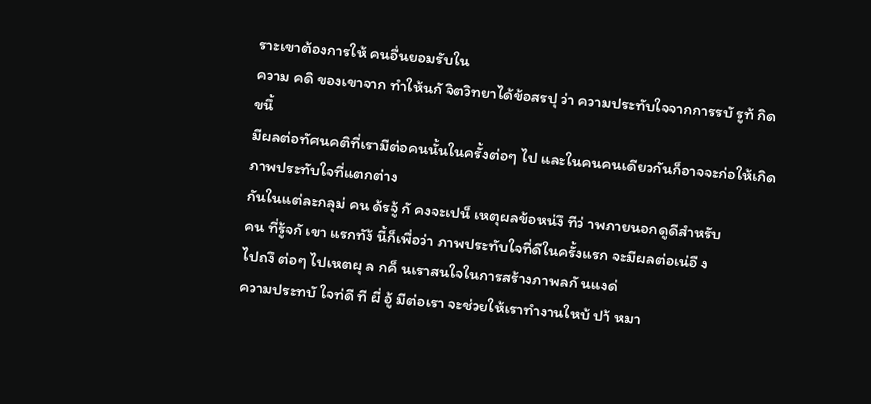ราะเขาต้องการให้ คนอื่นยอมรับใน
ความ คดิ ของเขาจาก ทำให้นกั จิตวิทยาได้ข้อสรปุ ว่า ความประทับใจจากการรบั รูท้ กิดขนึ้
มีผลต่อทัศนคติที่เรามีต่อคนนั้นในครั้งต่อๆ ไป และในคนคนเดียวกันก็อาจจะก่อให้เกิดภาพประทับใจที่แตกต่าง
กันในแต่ละกลุม่ คน ด้รจู้ กั คงจะเปน็ เหตุผลข้อหน่งึ ทีว่ าพภายนอกดูดีสำหรับ
คน ที่รู้จกั เขา แรกทัง้ นี้ก็เพื่อว่า ภาพประทับใจที่ดีในครั้งแรก จะมีผลต่อเน่อื ง
ไปถงึ ต่อๆ ไปเหตผุ ล กค็ นเราสนใจในการสร้างภาพลกั นแงด่
ความประทบั ใจท่ดี ที ผี่ อู้ มีต่อเรา จะช่วยให้เราทำงานใหบ้ ปา้ หมา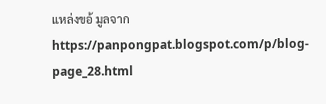แหล่งขอ้ มูลจาก https://panpongpat.blogspot.com/p/blog-page_28.html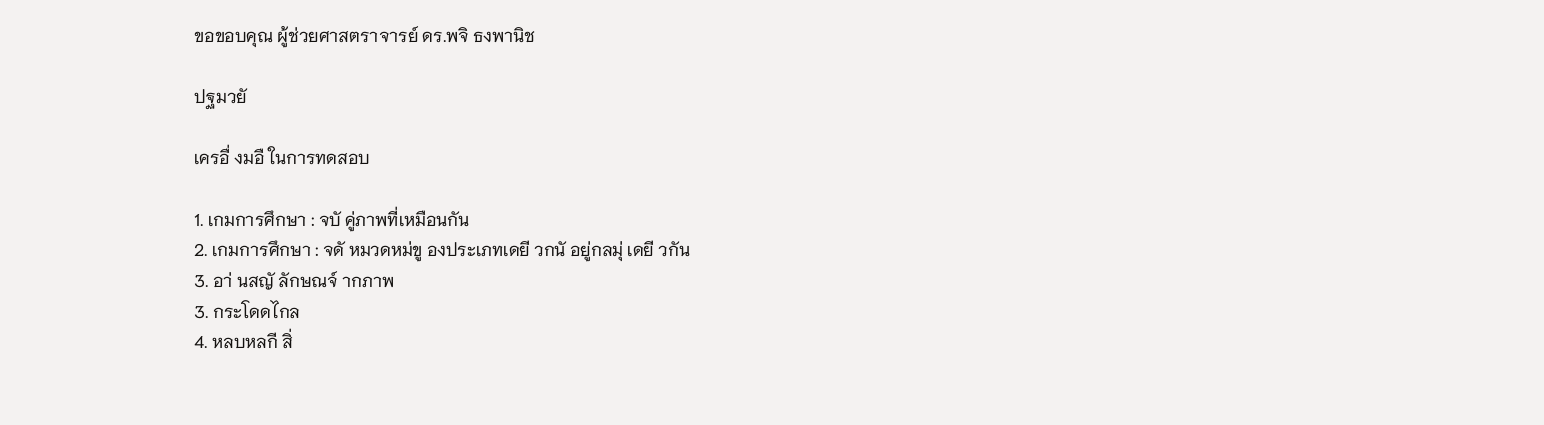ขอขอบคุณ ผู้ช่วยศาสตราจารย์ ดร.พจิ ธงพานิช

ปฐมวยั

เครอื่ งมอื ในการทดสอบ

1. เกมการศึกษา : จบั คู่ภาพที่เหมือนกัน
2. เกมการศึกษา : จดั หมวดหม่ขู องประเภทเดยี วกนั อยู่กลมุ่ เดยี วกัน
3. อา่ นสญั ลักษณจ์ ากภาพ
3. กระโดดไกล
4. หลบหลกี สิ่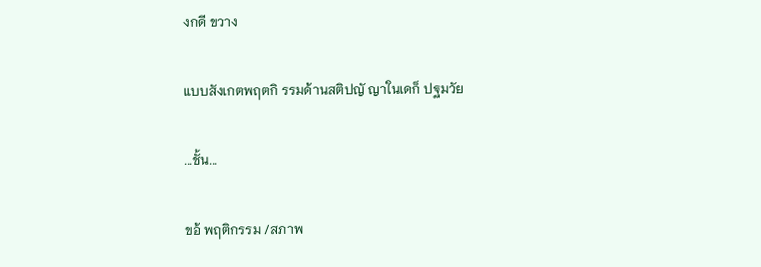งกดี ขวาง

แบบสังเกตพฤตกิ รรมด้านสติปญั ญาในเดก็ ปฐมวัย

...ชั้น...

ขอ้ พฤติกรรม /สภาพ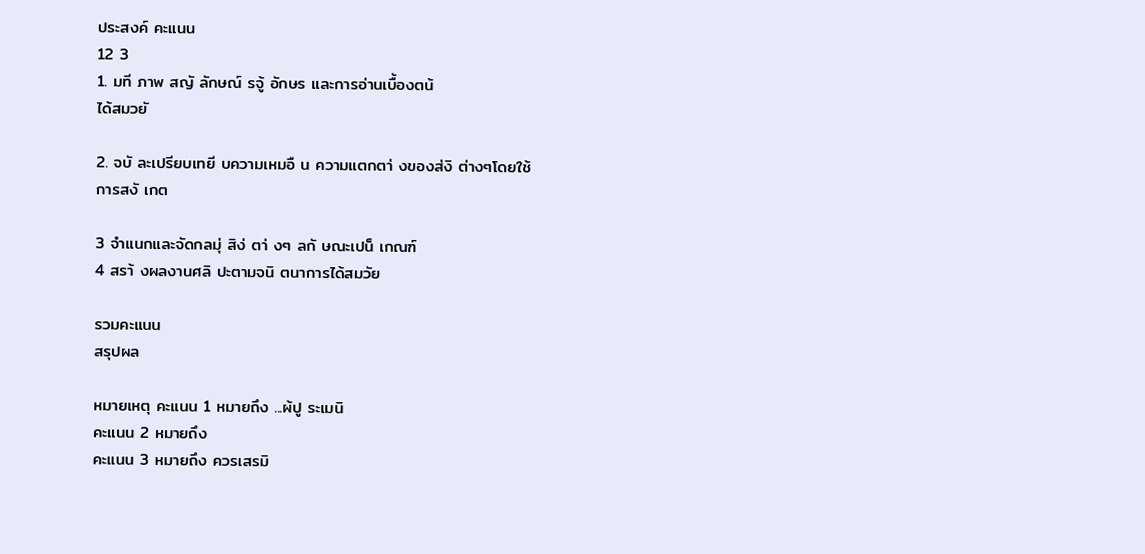ประสงค์ คะแนน
12 3
1. มที ภาพ สญั ลักษณ์ รจู้ อักษร และการอ่านเบื้องตน้
ได้สมวยั

2. จบั ละเปรียบเทยี บความเหมอื น ความแตกตา่ งของส่งิ ต่างๆโดยใช้
การสงั เกต

3 จำแนกและจัดกลมุ่ สิง่ ตา่ งๆ ลกั ษณะเปน็ เกณฑ์
4 สรา้ งผลงานศลิ ปะตามจนิ ตนาการได้สมวัย

รวมคะแนน
สรุปผล

หมายเหตุ คะแนน 1 หมายถึง ...ผ้ปู ระเมนิ
คะแนน 2 หมายถึง
คะแนน 3 หมายถึง ควรเสรมิ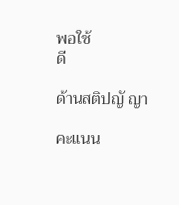พอใช้
ดี

ด้านสติปญั ญา

คะแนน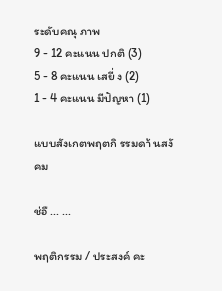ระดับคณุ ภาพ
9 - 12 คะแนน ปกติ (3)
5 - 8 คะแนน เสยี่ ง (2)
1 - 4 คะแนน มีปัญหา (1)

แบบสังเกตพฤตกิ รรมดา้ นสงั คม

ช่อื ... ...

พฤติกรรม / ประสงค์ คะ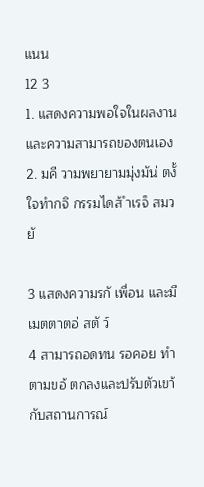แนน
12 3
1. แสดงความพอใจในผลงานและความสามารถของตนเอง
2. มคี วามพยายามมุ่งมัน่ ตงั้ ใจทำกจิ กรรมไดส้ ำเรจ็ สมวยั

3 แสดงความรกั เพื่อน และมีเมตตาตอ่ สตั ว์
4 สามารถอดทน รอคอย ทำตามขอ้ ตกลงและปรับตัวเขา้ กับสถานการณ์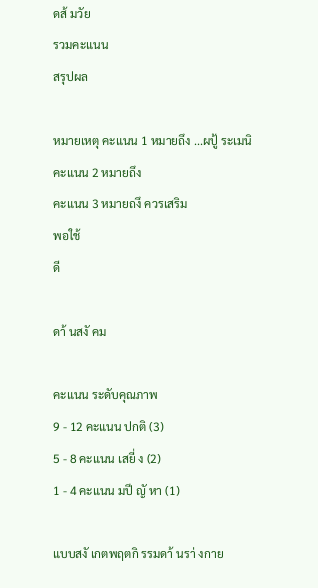ดส้ มวัย
รวมคะแนน
สรุปผล

หมายเหตุ คะแนน 1 หมายถึง ...ผปู้ ระเมนิ
คะแนน 2 หมายถึง
คะแนน 3 หมายถงึ ควรเสริม
พอใช้
ดี

ดา้ นสงั คม

คะแนน ระดับคุณภาพ
9 - 12 คะแนน ปกติ (3)
5 - 8 คะแนน เสยี่ ง (2)
1 - 4 คะแนน มปี ญั หา (1)

แบบสงั เกตพฤตกิ รรมดา้ นรา่ งกาย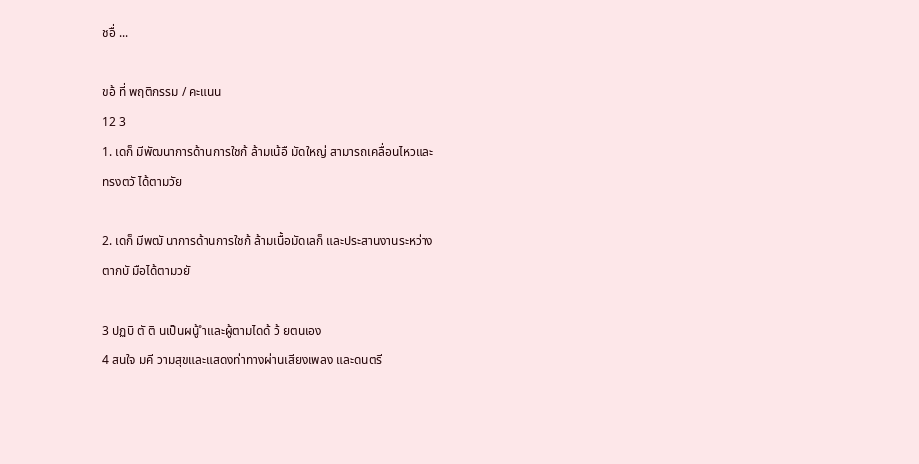ชอื่ ...

ขอ้ ที่ พฤติกรรม / คะแนน
12 3
1. เดก็ มีพัฒนาการด้านการใชก้ ล้ามเน้อื มัดใหญ่ สามารถเคลื่อนไหวและ
ทรงตวั ได้ตามวัย

2. เดก็ มีพฒั นาการด้านการใชก้ ล้ามเนื้อมัดเลก็ และประสานงานระหว่าง
ตากบั มือได้ตามวยั

3 ปฏบิ ตั ติ นเป็นผนู้ ำและผู้ตามไดด้ ว้ ยตนเอง
4 สนใจ มคี วามสุขและแสดงท่าทางผ่านเสียงเพลง และดนตรี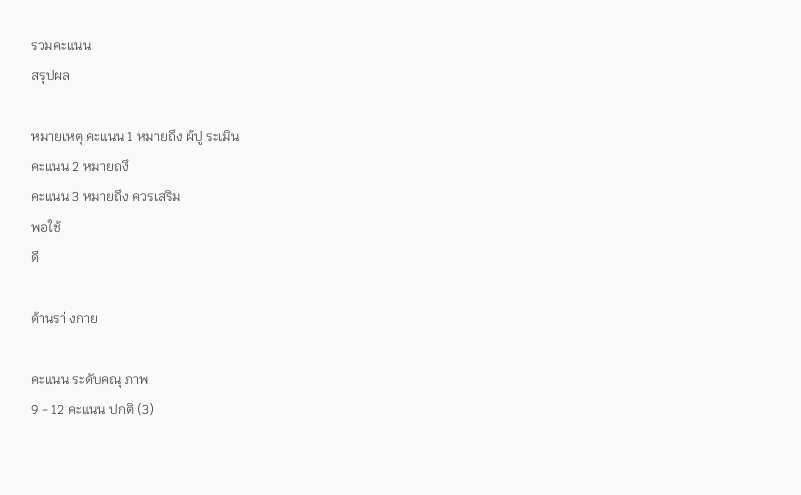รวมคะแนน
สรุปผล

หมายเหตุ คะแนน 1 หมายถึง ผ้ปู ระเมิน
คะแนน 2 หมายถงึ
คะแนน 3 หมายถึง ควรเสริม
พอใช้
ดี

ด้านรา่ งกาย

คะแนน ระดับคณุ ภาพ
9 - 12 คะแนน ปกติ (3)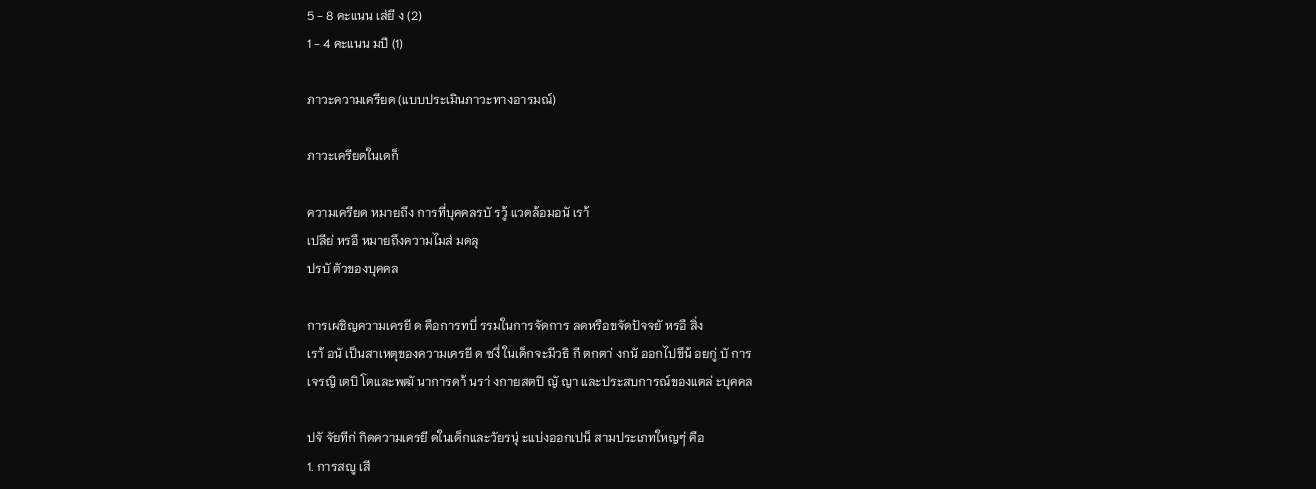5 - 8 คะแนน เส่ยี ง (2)
1 - 4 คะแนน มปี (1)

ภาวะความเครียด (แบบประเมินภาวะทางอารมณ์)

ภาวะเครียดในเดก็

ความเครียด หมายถึง การที่บุคคลรบั รวู้ แวดล้อมอนั เรา้
เปลีย่ หรอื หมายถึงความไมส่ มดลุ
ปรบั ตัวของบุคคล

การเผชิญความเครยี ด คือการทบี่ รรมในการจัดการ ลดหรือขจัดปัจจยั หรอื สิ่ง
เรา้ อนั เป็นสาเหตุของความเครยี ด ซงึ่ ในเด็กจะมีวธิ กี ตกตา่ งกนั ออกไปขึน้ อยกู่ บั การ
เจรญิ เตบิ โตและพฒั นาการดา้ นรา่ งกายสตปิ ญั ญา และประสบการณ์ของแตล่ ะบุคคล

ปจั จัยทีก่ กิดความเครยี ดในเด็กและวัยรนุ่ ะแบ่งออกเปน็ สามประเภทใหญๆ่ คือ
1. การสญู เสี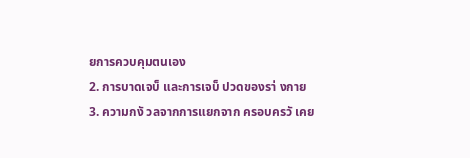ยการควบคุมตนเอง
2. การบาดเจบ็ และการเจบ็ ปวดของรา่ งกาย
3. ความกงั วลจากการแยกจาก ครอบครวั เคย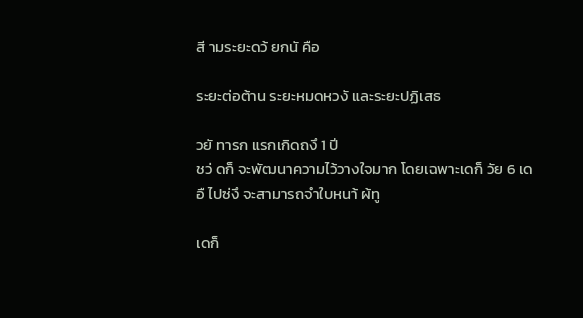สี ามระยะดว้ ยกนั คือ

ระยะต่อต้าน ระยะหมดหวงั และระยะปฏิเสธ

วยั ทารก แรกเกิดถงึ 1 ปี
ชว่ ดก็ จะพัฒนาความไว้วางใจมาก โดยเฉพาะเดก็ วัย 6 เดอื ไปซ่งึ จะสามารถจำใบหนา้ ผ้ทู

เดก็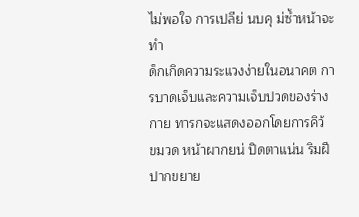ไม่พอใจ การเปลีย่ นบคุ ม่ซ้ำหน้าจะทำ
ด็กเกิดความระแวงง่ายในอนาคต การบาดเจ็บและความเจ็บปวดของร่างกาย ทารกจะแสดงออกโดยการคิว้
ขมวด หน้าผากยน่ ปิดตาแน่น ริมฝีปากขยาย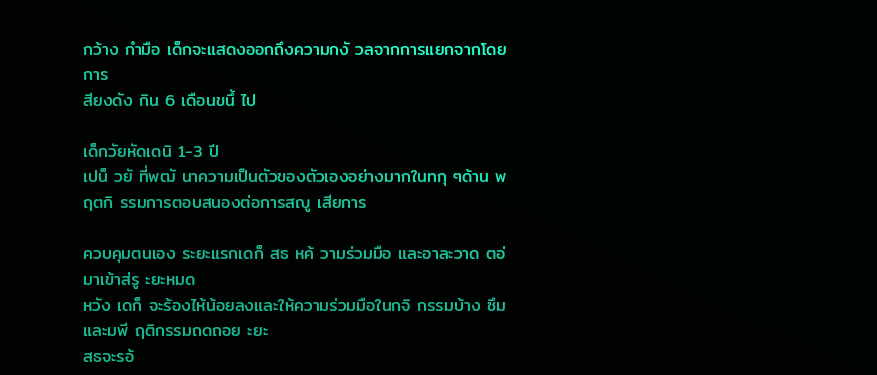กว้าง กำมือ เด็กจะแสดงออกถึงความกงั วลจากการแยกจากโดยการ
สียงดัง กิน 6 เดือนขนึ้ ไป

เด็กวัยหัดเดนิ 1-3 ปี
เปน็ วยั ที่พฒั นาความเป็นตัวของตัวเองอย่างมากในทกุ ๆด้าน พฤตกิ รรมการตอบสนองต่อการสญู เสียการ

ควบคุมตนเอง ระยะแรกเดก็ สธ หค้ วามร่วมมือ และอาละวาด ตอ่ มาเข้าส่รู ะยะหมด
หวัง เดก็ จะร้องไห้น้อยลงและให้ความร่วมมือในกจิ กรรมบ้าง ซึมและมพี ฤติกรรมถดถอย ะยะ
สธจะรอ้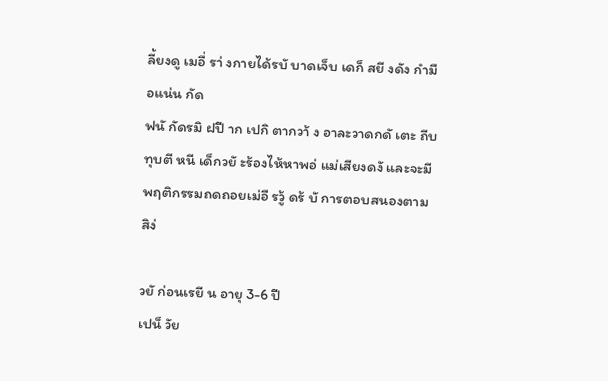ลี้ยงดู เมอื่ รา่ งกายได้รบั บาดเจ็บ เดก็ สยี งดัง กำมือแน่น กัด
ฟนั กัดรมิ ฝปี าก เปกิ ตากวา้ ง อาละวาดกดั เตะ ถีบ ทุบตี หนี เด็กวยั ะร้องไห้หาพอ่ แม่เสียงดงั และจะมี
พฤติกรรมถดถอยเม่อื รวู้ ดร้ บั การตอบสนองตามสิง่

วยั ก่อนเรยี น อายุ 3-6 ปี
เปน็ วัย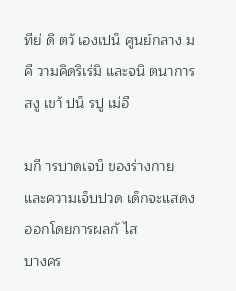ทีย่ ดึ ตวั เองเปน็ ศูนย์กลาง มคี วามคิดริเร่มิ และจนิ ตนาการสงู เขา้ ปน็ รปู เม่อื

มกี ารบาดเจบ็ ของร่างกายและความเจ็บปวด เด็กจะแสดงออกโดยการผลกั ไส
บางคร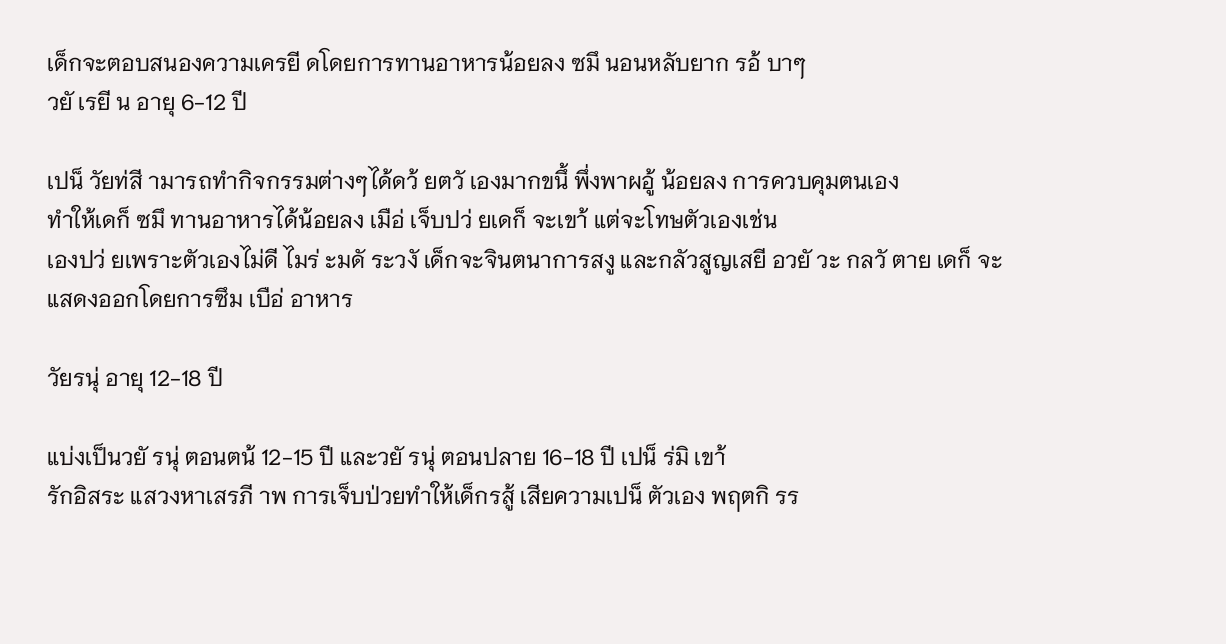เด็กจะตอบสนองความเครยี ดโดยการทานอาหารน้อยลง ซมึ นอนหลับยาก รอ้ บาๆ
วยั เรยี น อายุ 6-12 ปี

เปน็ วัยท่สี ามารถทำกิจกรรมต่างๆได้ดว้ ยตวั เองมากขนึ้ พึ่งพาผอู้ น้อยลง การควบคุมตนเอง
ทำให้เดก็ ซมึ ทานอาหารได้น้อยลง เมือ่ เจ็บปว่ ยเดก็ จะเขา้ แต่จะโทษตัวเองเช่น
เองปว่ ยเพราะตัวเองไม่ดี ไมร่ ะมดั ระวงั เด็กจะจินตนาการสงู และกลัวสูญเสยี อวยั วะ กลวั ตาย เดก็ จะ
แสดงออกโดยการซึม เบือ่ อาหาร

วัยรนุ่ อายุ 12-18 ปี

แบ่งเป็นวยั รนุ่ ตอนตน้ 12-15 ปี และวยั รนุ่ ตอนปลาย 16-18 ปี เปน็ ร่มิ เขา้
รักอิสระ แสวงหาเสรภี าพ การเจ็บป่วยทำให้เด็กรสู้ เสียความเปน็ ตัวเอง พฤตกิ รร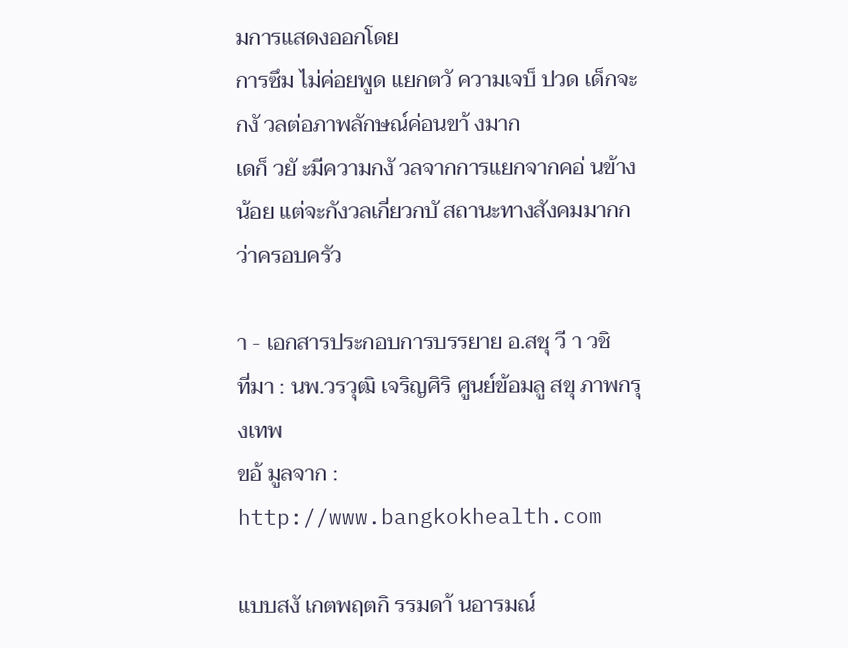มการแสดงออกโดย
การซึม ไม่ค่อยพูด แยกตวั ความเจบ็ ปวด เด็กจะกงั วลต่อภาพลักษณ์ค่อนขา้ งมาก
เดก็ วยั ะมีความกงั วลจากการแยกจากคอ่ นข้างน้อย แต่จะกังวลเกี่ยวกบั สถานะทางสังคมมากกว่าครอบครัว

า - เอกสารประกอบการบรรยาย อ.สชุ วี า วชิ
ที่มา : นพ.วรวุฒิ เจริญศิริ ศูนย์ข้อมลู สขุ ภาพกรุงเทพ
ขอ้ มูลจาก : http://www.bangkokhealth.com

แบบสงั เกตพฤตกิ รรมดา้ นอารมณ์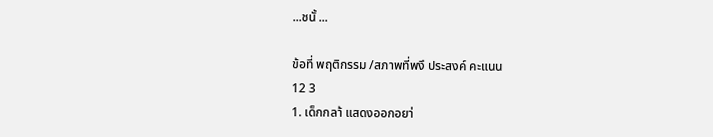...ชนั้ ...

ข้อที่ พฤติกรรม /สภาพที่พงึ ประสงค์ คะแนน
12 3
1. เด็กกลา้ แสดงออกอยา่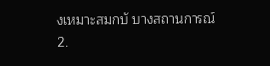งเหมาะสมกบั บางสถานการณ์
2.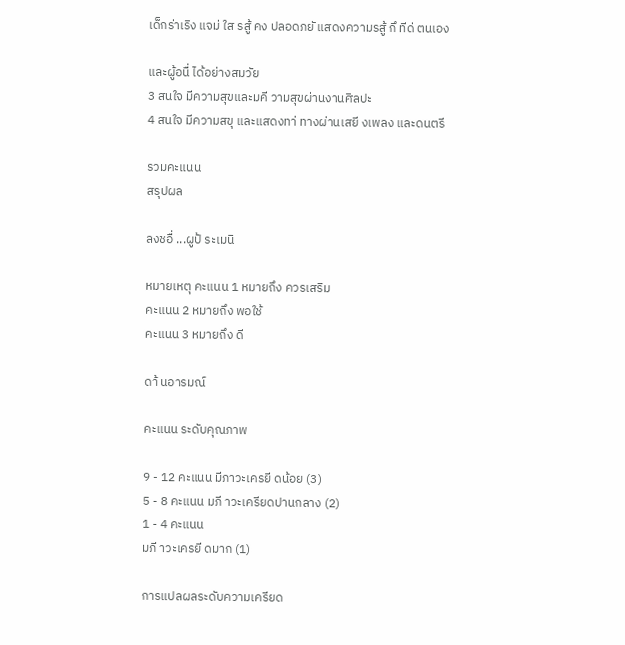เด็กร่าเริง แจม่ ใส รสู้ คง ปลอดภยั แสดงความรสู้ กึ ทีด่ ตนเอง

และผู้อนื่ ได้อย่างสมวัย
3 สนใจ มีความสุขและมคี วามสุขผ่านงานศิลปะ
4 สนใจ มีความสขุ และแสดงทา่ ทางผ่านเสยี งเพลง และดนตรี

รวมคะแนน
สรุปผล

ลงชอื่ ...ผูป้ ระเมนิ

หมายเหตุ คะแนน 1 หมายถึง ควรเสริม
คะแนน 2 หมายถึง พอใช้
คะแนน 3 หมายถึง ดี

ดา้ นอารมณ์

คะแนน ระดับคุณภาพ

9 - 12 คะแนน มีภาวะเครยี ดน้อย (3)
5 - 8 คะแนน มภี าวะเครียดปานกลาง (2)
1 - 4 คะแนน
มภี าวะเครยี ดมาก (1)

การแปลผลระดับความเครียด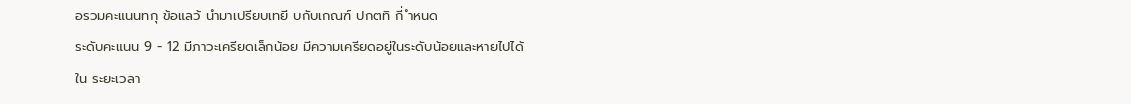อรวมคะแนนทกุ ข้อแลว้ นำมาเปรียบเทยี บกับเกณฑ์ ปกตทิ กี่ ำหนด
ระดับคะแนน 9 - 12 มีภาวะเครียดเล็กน้อย มีความเครียดอยู่ในระดับน้อยและหายไปได้ใน ระยะเวลา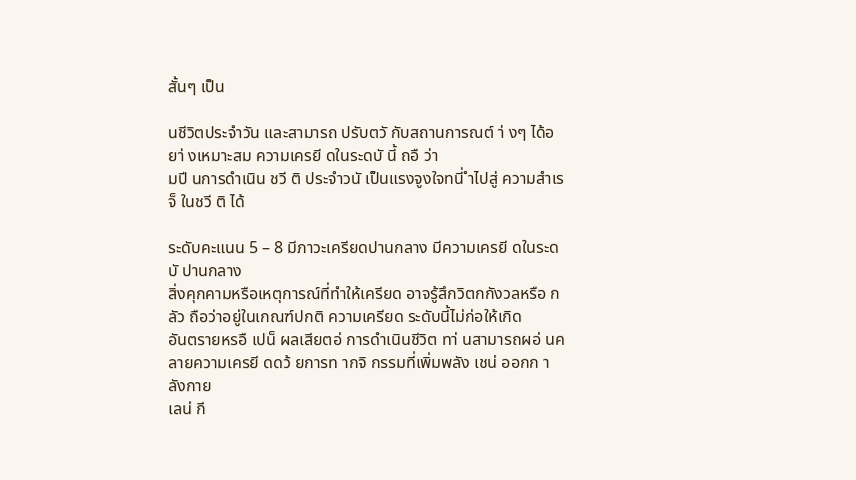สั้นๆ เป็น

นชีวิตประจำวัน และสามารถ ปรับตวั กับสถานการณต์ า่ งๆ ได้อยา่ งเหมาะสม ความเครยี ดในระดบั นี้ ถอื ว่า
มปี นการดำเนิน ชวี ติ ประจำวนั เป็นแรงจูงใจทนี่ ำไปสู่ ความสำเรจ็ ในชวี ติ ได้

ระดับคะแนน 5 – 8 มีภาวะเครียดปานกลาง มีความเครยี ดในระดบั ปานกลาง
สิ่งคุกคามหรือเหตุการณ์ที่ทำให้เครียด อาจรู้สึกวิตกกังวลหรือ กลัว ถือว่าอยู่ในเกณฑ์ปกติ ความเครียด ระดับนี้ไม่ก่อให้เกิด
อันตรายหรอื เปน็ ผลเสียตอ่ การดำเนินชีวิต ทา่ นสามารถผอ่ นคลายความเครยี ดดว้ ยการท ากจิ กรรมที่เพิ่มพลัง เชน่ ออกก าลังกาย
เลน่ กี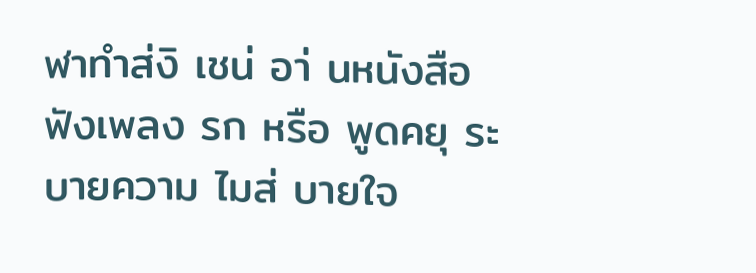ฬาทำส่งิ เชน่ อา่ นหนังสือ ฟังเพลง รก หรือ พูดคยุ ระบายความ ไมส่ บายใจ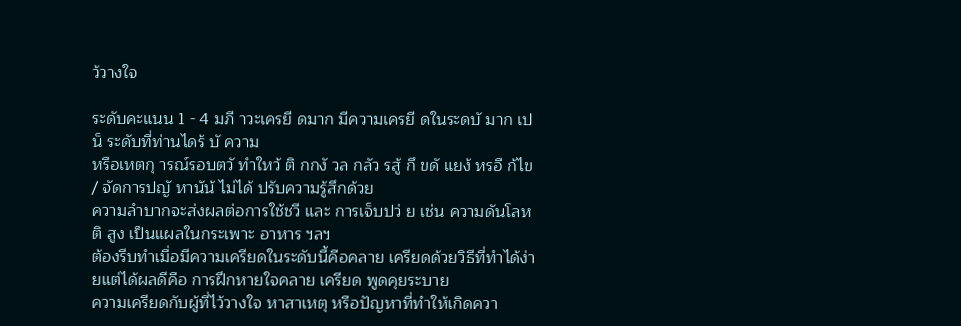ว้วางใจ

ระดับคะแนน 1 - 4 มภี าวะเครยี ดมาก มีความเครยี ดในระดบั มาก เปน็ ระดับที่ท่านไดร้ บั ความ
หรือเหตกุ ารณ์รอบตวั ทำใหว้ ติ กกงั วล กลัว รสู้ กึ ขดั แยง้ หรอื ก้ไข / จัดการปญั หานัน้ ไม่ได้ ปรับความรู้สึกด้วย
ความลำบากจะส่งผลต่อการใช้ชวี และ การเจ็บปว่ ย เช่น ความดันโลหติ สูง เป็นแผลในกระเพาะ อาหาร ฯลฯ
ต้องรีบทำเมื่อมีความเครียดในระดับนี้คือคลาย เครียดด้วยวิธีที่ทำได้ง่ายแต่ได้ผลดีคือ การฝึกหายใจคลาย เครียด พูดคุยระบาย
ความเครียดกับผู้ที่ไว้วางใจ หาสาเหตุ หรือปัญหาที่ทำให้เกิดควา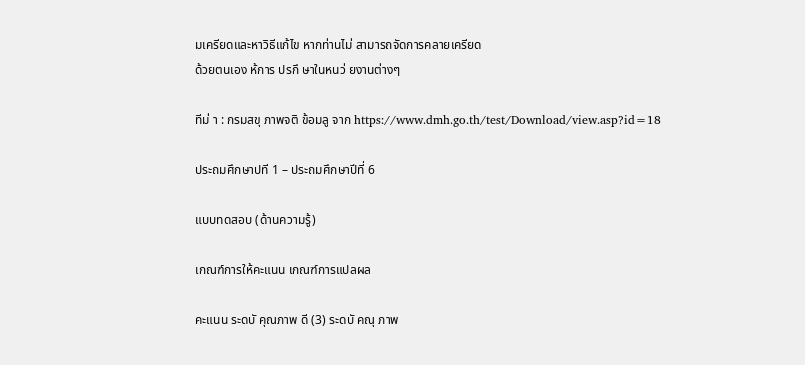มเครียดและหาวิธีแก้ไข หากท่านไม่ สามารถจัดการคลายเครียด
ด้วยตนเอง ห้การ ปรกึ ษาในหนว่ ยงานต่างๆ

ทีม่ า : กรมสขุ ภาพจติ ข้อมลู จาก https://www.dmh.go.th/test/Download/view.asp?id=18

ประถมศึกษาปที 1 – ประถมศึกษาปีที่ 6

แบบทดสอบ (ด้านความรู้)

เกณฑ์การให้คะแนน เกณฑ์การแปลผล

คะแนน ระดบั คุณภาพ ดี (3) ระดบั คณุ ภาพ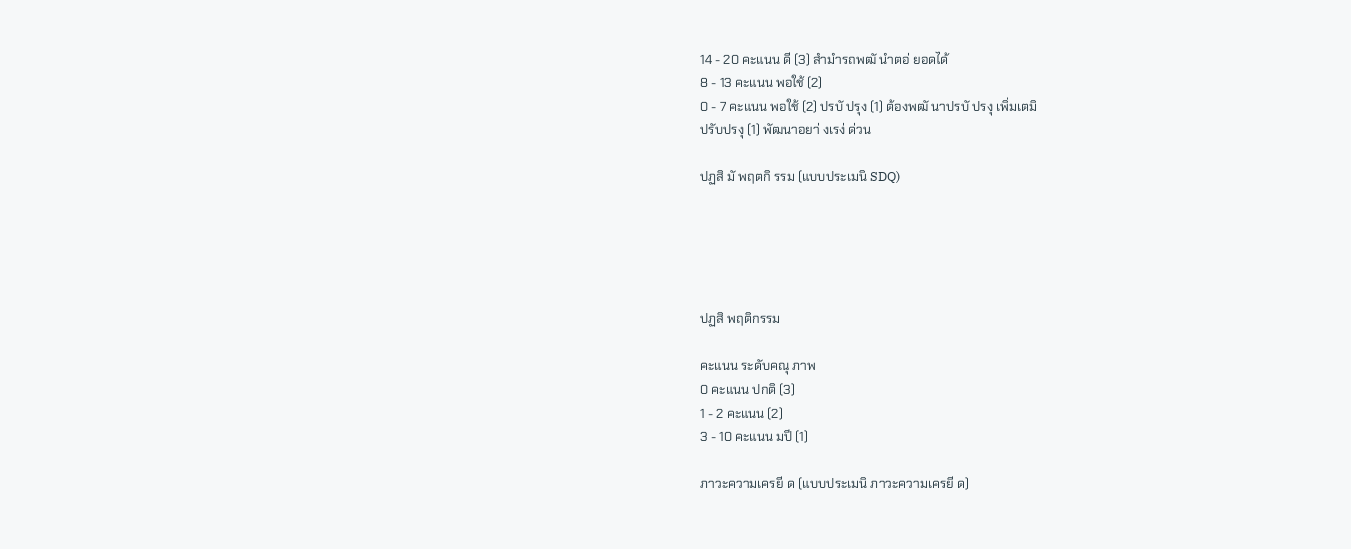14 - 20 คะแนน ดี (3) สำมำรถพฒั นำตอ่ ยอดได้
8 - 13 คะแนน พอใช้ (2)
0 - 7 คะแนน พอใช้ (2) ปรบั ปรุง (1) ต้องพฒั นาปรบั ปรงุ เพิ่มเตมิ
ปรับปรงุ (1) พัฒนาอยา่ งเรง่ ด่วน

ปฏสิ มั พฤตกิ รรม (แบบประเมนิ SDQ)





ปฏสิ พฤติกรรม

คะแนน ระดับคณุ ภาพ
0 คะแนน ปกติ (3)
1 - 2 คะแนน (2)
3 - 10 คะแนน มปี (1)

ภาวะความเครยี ด (แบบประเมนิ ภาวะความเครยี ด)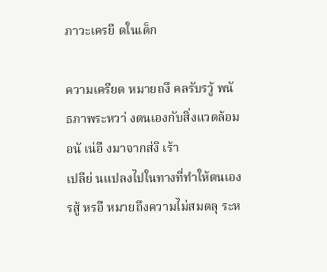ภาวะเครยี ดในเด็ก

ความเครียด หมายถงึ คลรับรวู้ พนั ธภาพระหวา่ งตนเองกับสิ่งแวดล้อมอนั เน่อื งมาจากส่งิ เร้า
เปลีย่ นแปลงไปในทางที่ทำให้ตนเองรสู้ หรอื หมายถึงความไม่สมดลุ ระห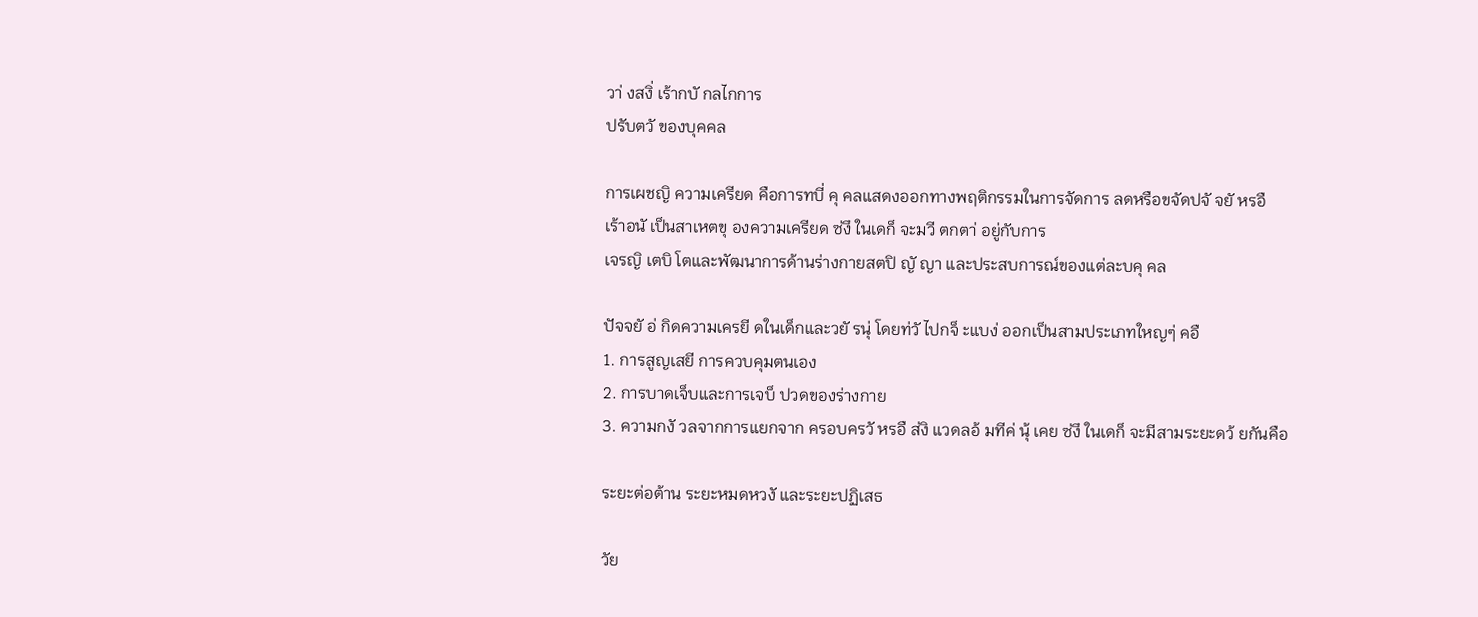วา่ งสงิ่ เร้ากบั กลไกการ
ปรับตวั ของบุคคล

การเผชญิ ความเครียด คือการทบี่ คุ คลแสดงออกทางพฤติกรรมในการจัดการ ลดหรือขจัดปจั จยั หรอื
เร้าอนั เป็นสาเหตขุ องความเครียด ซ่งึ ในเดก็ จะมวี ตกตา่ อยู่กับการ
เจรญิ เตบิ โตและพัฒนาการด้านร่างกายสตปิ ญั ญา และประสบการณ์ของแต่ละบคุ คล

ปัจจยั อ่ กิดความเครยี ดในเด็กและวยั รนุ่ โดยท่วั ไปกจ็ ะแบง่ ออกเป็นสามประเภทใหญๆ่ คอื
1. การสูญเสยี การควบคุมตนเอง
2. การบาดเจ็บและการเจบ็ ปวดของร่างกาย
3. ความกงั วลจากการแยกจาก ครอบครวั หรอื ส่งิ แวดลอ้ มทีค่ นุ้ เคย ซ่งึ ในเดก็ จะมีสามระยะดว้ ยกันคือ

ระยะต่อต้าน ระยะหมดหวงั และระยะปฏิเสธ

วัย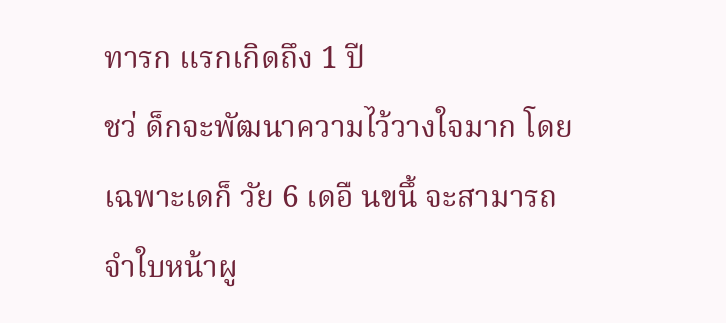ทารก แรกเกิดถึง 1 ปี
ชว่ ด็กจะพัฒนาความไว้วางใจมาก โดยเฉพาะเดก็ วัย 6 เดอื นขนึ้ จะสามารถจำใบหน้าผู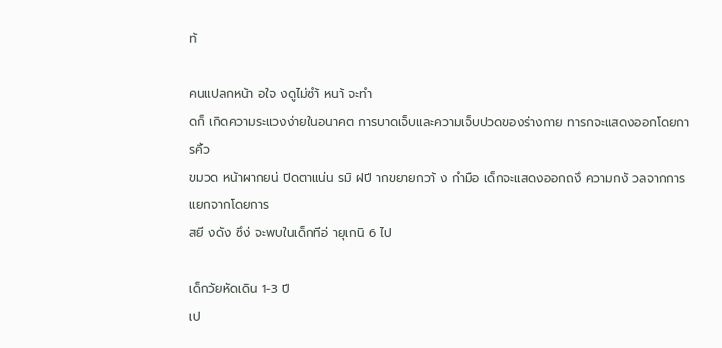ท้

คนแปลกหน้า อใจ งดูไม่ซำ้ หนา้ จะทำ
ดก็ เกิดความระแวงง่ายในอนาคต การบาดเจ็บและความเจ็บปวดของร่างกาย ทารกจะแสดงออกโดยการคิ้ว
ขมวด หน้าผากยน่ ปิดตาแน่น รมิ ฝปี ากขยายกวา้ ง กำมือ เด็กจะแสดงออกถงึ ความกงั วลจากการแยกจากโดยการ
สยี งดัง ซึง่ จะพบในเด็กทีอ่ ายุเกนิ 6 ไป

เด็กวัยหัดเดิน 1-3 ปี
เป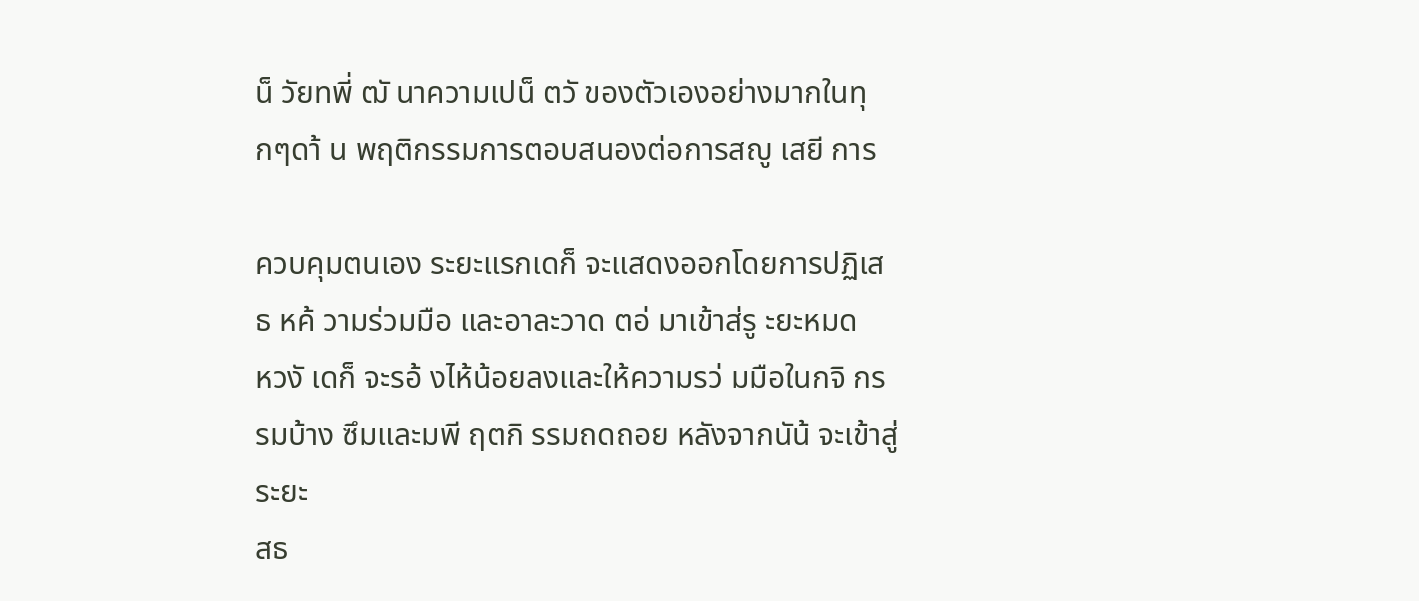น็ วัยทพี่ ฒั นาความเปน็ ตวั ของตัวเองอย่างมากในทุกๆดา้ น พฤติกรรมการตอบสนองต่อการสญู เสยี การ

ควบคุมตนเอง ระยะแรกเดก็ จะแสดงออกโดยการปฏิเสธ หค้ วามร่วมมือ และอาละวาด ตอ่ มาเข้าส่รู ะยะหมด
หวงั เดก็ จะรอ้ งไห้น้อยลงและให้ความรว่ มมือในกจิ กรรมบ้าง ซึมและมพี ฤตกิ รรมถดถอย หลังจากนัน้ จะเข้าสู่ระยะ
สธ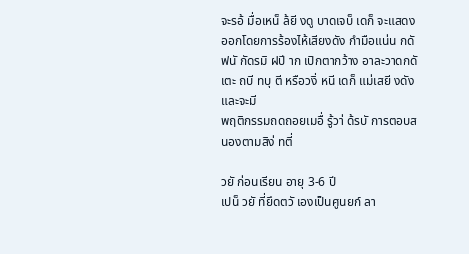จะรอ้ มื่อเหน็ ล้ยี งดู บาดเจบ็ เดก็ จะแสดงออกโดยการร้องไห้เสียงดัง กำมือแน่น กดั
ฟนั กัดรมิ ฝปี าก เปิกตากว้าง อาละวาดกดั เตะ ถบี ทบุ ตี หรือวงิ่ หนี เดก็ แม่เสยี งดัง และจะมี
พฤติกรรมถดถอยเมอื่ รู้วา่ ด้รบั การตอบสนองตามสิง่ ทตี่

วยั ก่อนเรียน อายุ 3-6 ปี
เปน็ วยั ที่ยึดตวั เองเป็นศูนยก์ ลา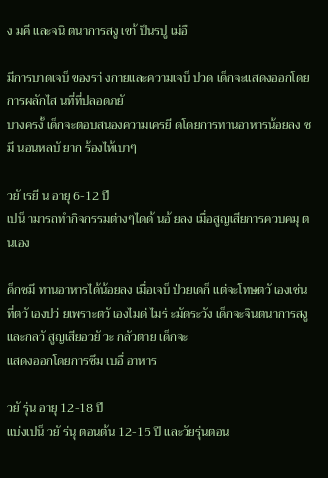ง มคี และจนิ ตนาการสงู เขา้ ป็นรปู เม่อื

มีการบาดเจบ็ ของรา่ งกายและความเจบ็ ปวด เด็กจะแสดงออกโดยการผลักไส นที่ที่ปลอดภยั
บางครงั้ เด็กจะตอบสนองความเครยี ดโดยการทานอาหารน้อยลง ซมึ นอนหลบั ยาก ร้องไห้เบาๆ

วยั เรยี น อายุ 6-12 ปี
เปน็ ามารถทำกิจกรรมต่างๆไดด้ นอ้ ยลง เมื่อสูญเสียการควบคมุ ตนเอง

ด็กซมึ ทานอาหารได้น้อยลง เมื่อเจบ็ ป่วยเดก็ แต่จะโทษตวั เองเช่น
ที่ตวั เองปว่ ยเพราะตวั เองไมด่ ไมร่ ะมัดระวัง เด็กจะจินตนาการสงู และกลวั สูญเสียอวยั วะ กลัวตาย เด็กจะ
แสดงออกโดยการซึม เบอื่ อาหาร

วยั รุ่น อายุ 12-18 ปี
แบ่งเปน็ วยั ร่นุ ตอนต้น 12-15 ปี และวัยรุ่นตอน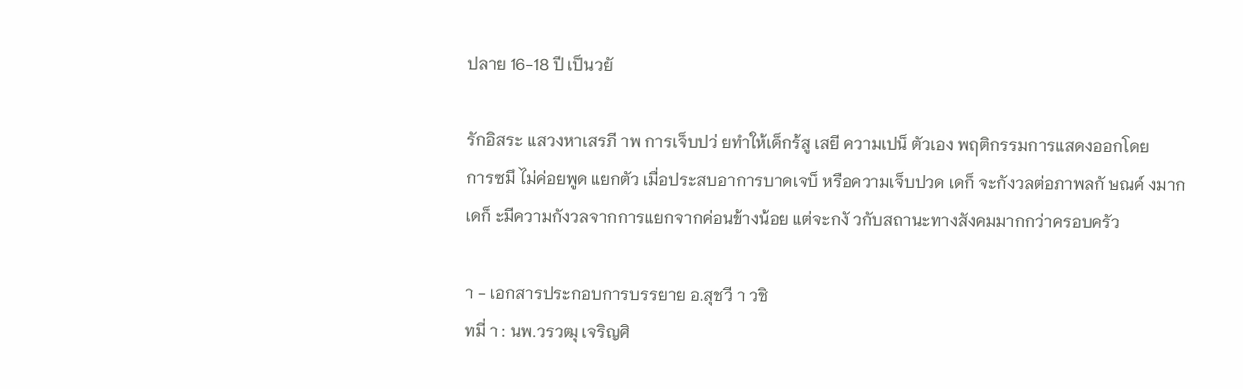ปลาย 16-18 ปี เป็นวยั

รักอิสระ แสวงหาเสรภี าพ การเจ็บปว่ ยทำให้เด็กร้สู เสยี ความเปน็ ตัวเอง พฤติกรรมการแสดงออกโดย
การซมึ ไม่ค่อยพูด แยกตัว เมื่อประสบอาการบาดเจบ็ หรือความเจ็บปวด เดก็ จะกังวลต่อภาพลกั ษณค์ งมาก
เดก็ ะมีความกังวลจากการแยกจากค่อนข้างน้อย แต่จะกงั วกับสถานะทางสังคมมากกว่าครอบครัว

า - เอกสารประกอบการบรรยาย อ.สุชวี า วชิ
ทมี่ า : นพ.วรวฒุ เจริญศิ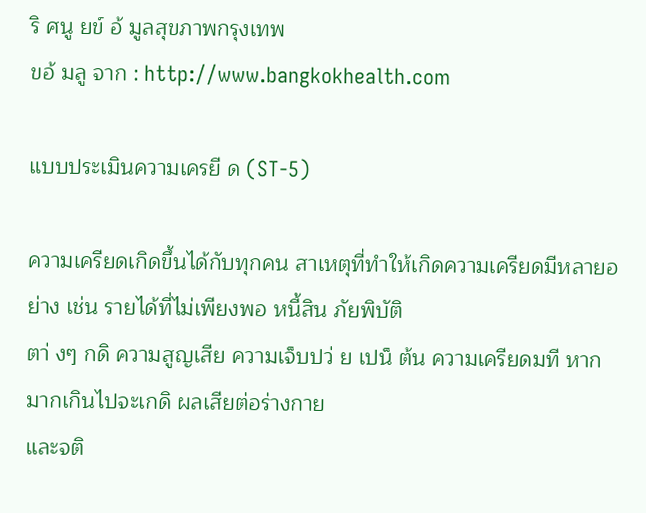ริ ศนู ยข์ อ้ มูลสุขภาพกรุงเทพ
ขอ้ มลู จาก : http://www.bangkokhealth.com

แบบประเมินความเครยี ด (ST-5)

ความเครียดเกิดขึ้นได้กับทุกคน สาเหตุที่ทำให้เกิดความเครียดมีหลายอย่าง เช่น รายได้ที่ไม่เพียงพอ หนี้สิน ภัยพิบัติ
ตา่ งๆ กดิ ความสูญเสีย ความเจ็บปว่ ย เปน็ ต้น ความเครียดมที หากมากเกินไปจะเกดิ ผลเสียต่อร่างกาย
และจติ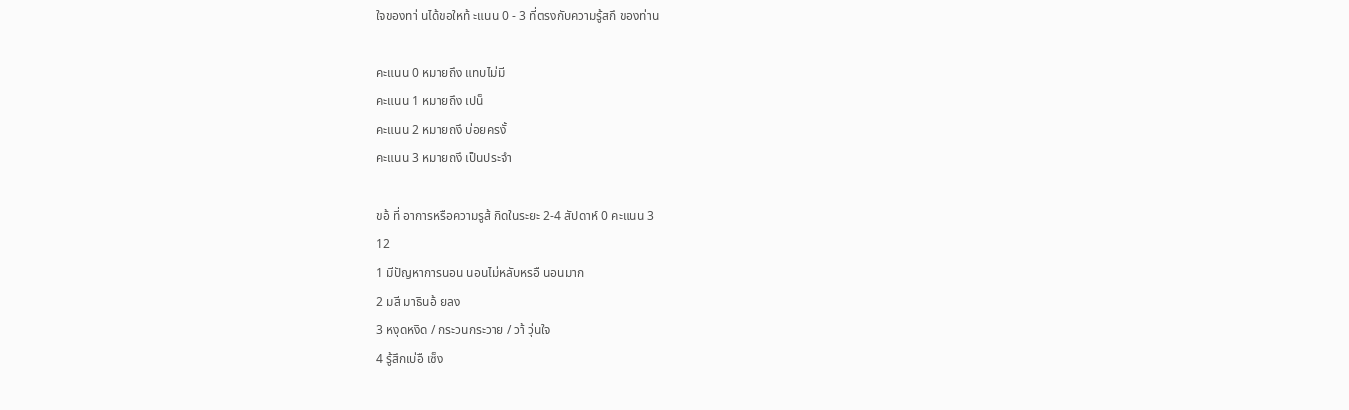ใจของทา่ นได้ขอใหท้ ะแนน 0 - 3 ที่ตรงกับความรู้สกึ ของท่าน

คะแนน 0 หมายถึง แทบไม่มี
คะแนน 1 หมายถึง เปน็
คะแนน 2 หมายถงึ บ่อยครงั้
คะแนน 3 หมายถงึ เป็นประจำ

ขอ้ ที่ อาการหรือความรูส้ กิดในระยะ 2-4 สัปดาห์ 0 คะแนน 3
12
1 มีปัญหาการนอน นอนไม่หลับหรอื นอนมาก
2 มสี มาธินอ้ ยลง
3 หงุดหงิด / กระวนกระวาย / วา้ วุ่นใจ
4 รู้สึกเบ่อื เซ็ง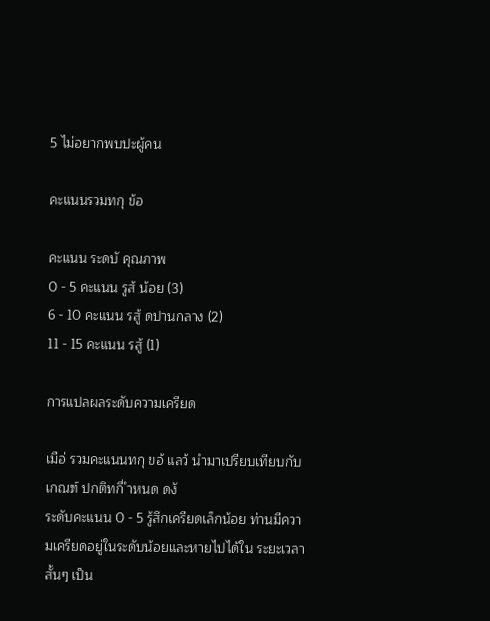5 ไม่อยากพบปะผู้คน

คะแนนรวมทกุ ข้อ

คะแนน ระดบั คุณภาพ
0 - 5 คะแนน รูส้ น้อย (3)
6 - 10 คะแนน รสู้ ดปานกลาง (2)
11 - 15 คะแนน รสู้ (1)

การแปลผลระดับความเครียด

เมือ่ รวมคะแนนทกุ ขอ้ แลว้ นำมาเปรียบเทียบกับเกณฑ์ ปกติทกี่ ำหนด ดงั
ระดับคะแนน 0 - 5 รู้สึกเครียดเล็กน้อย ท่านมีความเครียดอยู่ในระดับน้อยและหายไปได้ใน ระยะเวลาสั้นๆ เป็น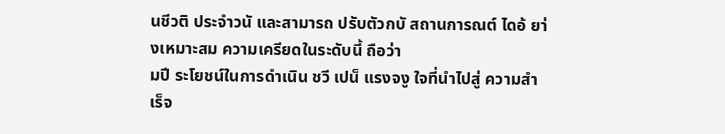นชีวติ ประจำวนั และสามารถ ปรับตัวกบั สถานการณต์ ไดอ้ ยา่ งเหมาะสม ความเครียดในระดับนี้ ถือว่า
มปี ระโยชน์ในการดำเนิน ชวี เปน็ แรงจงู ใจที่นำไปสู่ ความสำเร็จ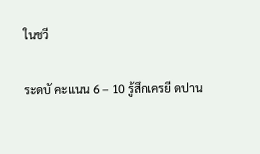ในชวี

ระดบั คะแนน 6 – 10 รู้สึกเครยี ดปาน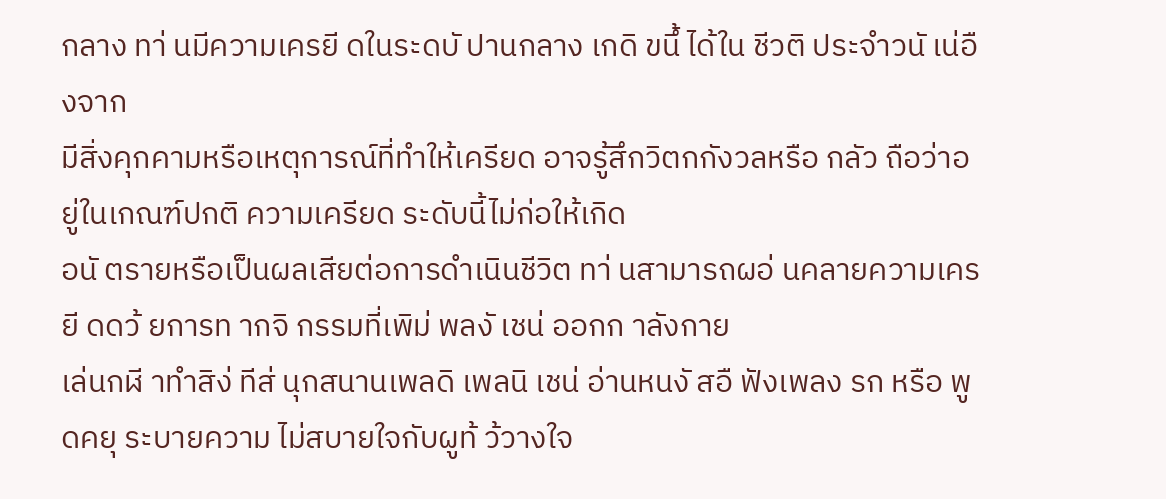กลาง ทา่ นมีความเครยี ดในระดบั ปานกลาง เกดิ ขนึ้ ได้ใน ชีวติ ประจำวนั เน่อื งจาก
มีสิ่งคุกคามหรือเหตุการณ์ที่ทำให้เครียด อาจรู้สึกวิตกกังวลหรือ กลัว ถือว่าอยู่ในเกณฑ์ปกติ ความเครียด ระดับนี้ไม่ก่อให้เกิด
อนั ตรายหรือเป็นผลเสียต่อการดำเนินชีวิต ทา่ นสามารถผอ่ นคลายความเครยี ดดว้ ยการท ากจิ กรรมที่เพิม่ พลงั เชน่ ออกก าลังกาย
เล่นกฬี าทำสิง่ ทีส่ นุกสนานเพลดิ เพลนิ เชน่ อ่านหนงั สอื ฟังเพลง รก หรือ พูดคยุ ระบายความ ไม่สบายใจกับผูท้ ว้วางใจ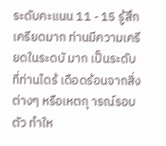ระดับคะแนน 11 - 15 รู้สึกเครียดมาก ท่านมีความเครียดในระดบั มาก เป็นระดับที่ท่านไดร้ เดือดร้อนจากสิ่ง
ต่างๆ หรือเหตกุ ารณ์รอบตัว ทำให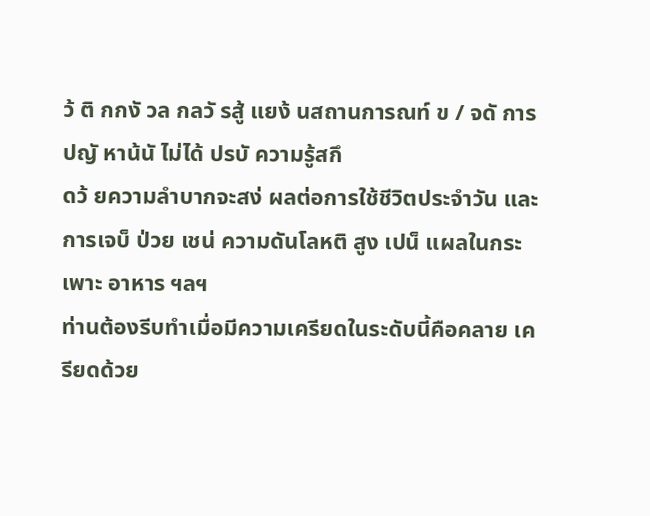ว้ ติ กกงั วล กลวั รสู้ แยง้ นสถานการณท์ ข / จดั การปญั หาน้นั ไม่ได้ ปรบั ความรู้สกึ
ดว้ ยความลำบากจะสง่ ผลต่อการใช้ชีวิตประจำวัน และ การเจบ็ ป่วย เชน่ ความดันโลหติ สูง เปน็ แผลในกระเพาะ อาหาร ฯลฯ
ท่านต้องรีบทำเมื่อมีความเครียดในระดับนี้คือคลาย เครียดด้วย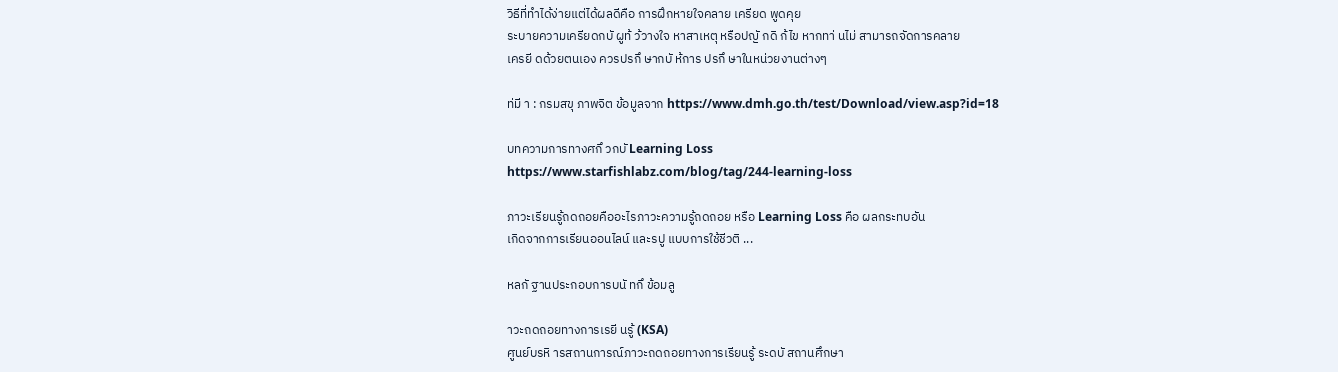วิธีที่ทำได้ง่ายแต่ได้ผลดีคือ การฝึกหายใจคลาย เครียด พูดคุย
ระบายความเครียดกบั ผูท้ ว้วางใจ หาสาเหตุ หรือปญั กดิ ก้ไข หากทา่ นไม่ สามารถจัดการคลาย
เครยี ดด้วยตนเอง ควรปรกึ ษากบั ห้การ ปรกึ ษาในหน่วยงานต่างๆ

ท่มี า : กรมสขุ ภาพจิต ข้อมูลจาก https://www.dmh.go.th/test/Download/view.asp?id=18

บทความการทางศกึ วกบั Learning Loss
https://www.starfishlabz.com/blog/tag/244-learning-loss

ภาวะเรียนรู้ถดถอยคืออะไรภาวะความรู้ถดถอย หรือ Learning Loss คือ ผลกระทบอัน
เกิดจากการเรียนออนไลน์ และรปู แบบการใช้ชีวติ ...

หลกั ฐานประกอบการบนั ทกึ ข้อมลู

าวะถดถอยทางการเรยี นรู้ (KSA)
ศูนย์บรหิ ารสถานการณ์ภาวะถดถอยทางการเรียนรู้ ระดบั สถานศึกษา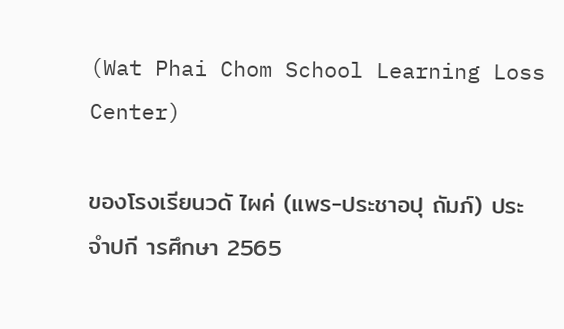(Wat Phai Chom School Learning Loss Center)

ของโรงเรียนวดั ไผค่ (แพร-ประชาอปุ ถัมภ์) ประจำปกี ารศึกษา 2565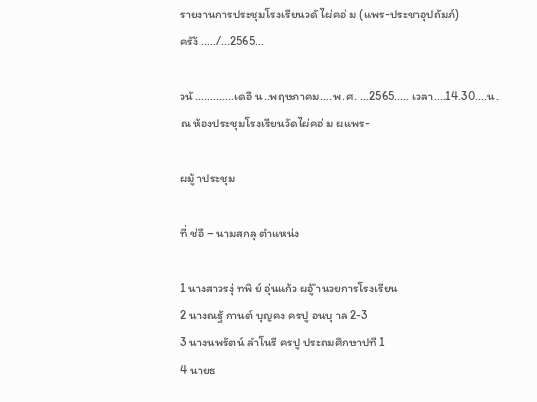รายงานการประชุมโรงเรียนวดั ไผ่คอ่ ม (แพร-ประชาอุปถัมภ์)
ครัง้ ...../...2565...

วนั .............เดอื น..พฤษภาคม....พ.ศ. ...2565..... เวลา....14.30....น.
ณ ห้องประชุมโรงเรียนวัดไผ่คอ่ ม ผแพร-

ผมู้ าประชุม

ที่ ช่อื – นามสกลุ ตำแหน่ง

1 นางสาวรงุ่ ทพิ ย์ อุ่นแก้ว ผอู้ ำนวยการโรงเรียน
2 นางณฐั กานต์ บุญคง ครปู อนบุ าล 2-3
3 นางนพรัตน์ ลำโนรี ครปู ประถมศึกษาปที 1
4 นายธ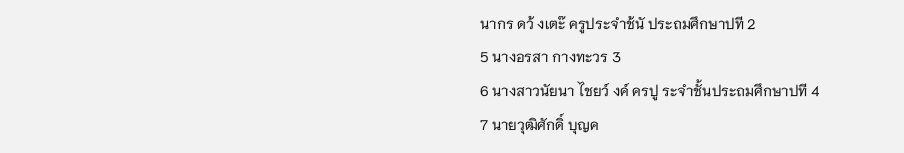นากร ดว้ งเตะ๊ ครูประจำช้นั ประถมศึกษาปที 2
5 นางอรสา กางทะวร 3
6 นางสาวนัยนา ไชยว์ งค์ ครปู ระจำชั้นประถมศึกษาปที 4
7 นายวุฒิศักดิ์ บุญค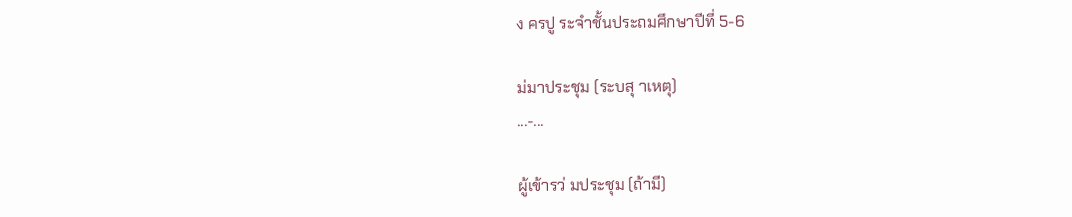ง ครปู ระจำชั้นประถมศึกษาปีที่ 5-6

ม่มาประชุม (ระบสุ าเหตุ)
...-...

ผู้เข้ารว่ มประชุม (ถ้ามี)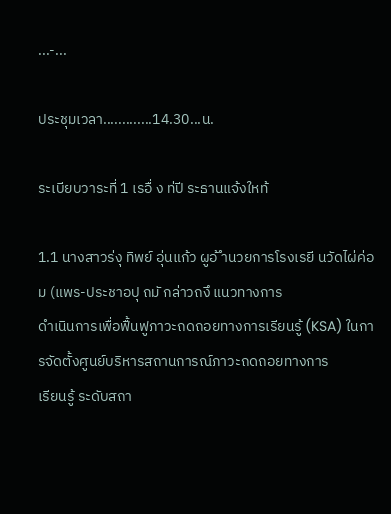...-...

ประชุมเวลา.............14.30...น.

ระเบียบวาระที่ 1 เรอื่ ง ท่ปี ระธานแจ้งใหท้

1.1 นางสาวร่งุ ทิพย์ อุ่นแก้ว ผูอ้ ำนวยการโรงเรยี นวัดไผ่ค่อม (แพร-ประชาอปุ ถมั กล่าวถงึ แนวทางการ
ดำเนินการเพื่อฟื้นฟูภาวะถดถอยทางการเรียนรู้ (KSA) ในการจัดตั้งศูนย์บริหารสถานการณ์ภาวะถดถอยทางการ
เรียนรู้ ระดับสถา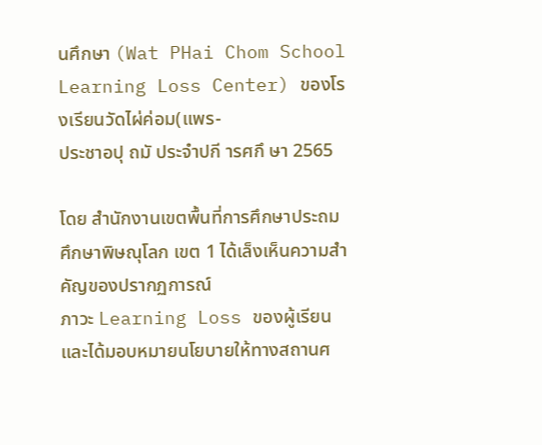นศึกษา (Wat PHai Chom School Learning Loss Center) ของโรงเรียนวัดไผ่ค่อม(แพร-
ประชาอปุ ถมั ประจำปกี ารศกึ ษา 2565

โดย สำนักงานเขตพื้นที่การศึกษาประถมศึกษาพิษณุโลก เขต 1 ได้เล็งเห็นความสำคัญของปรากฏการณ์
ภาวะ Learning Loss ของผู้เรียนและได้มอบหมายนโยบายให้ทางสถานศ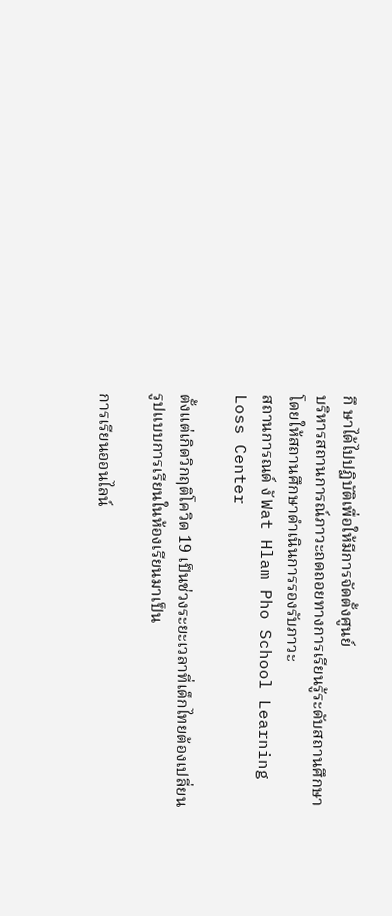กึ ษาได้ไปปฏิบัติเพื่อให้มีการจัดตั้งศูนย์
บริหารสถานการณ์ภาวะถดถอยทางการเรียนรู้ระดับสถานศึกษา โดยให้สถานศึกษาดำเนินการรองรับภาวะ
สถานการณด์ งั Wat Hlam Pho School Learning Loss Center

ตั้งแต่เกิดวิกฤติโควิด 19 เป็นช่วงระยะเวลาที่เด็กไทยต้องเปลี่ยนรูปแบบการเรียนในห้องเรียนมาเป็น

การเรียนออนไลน์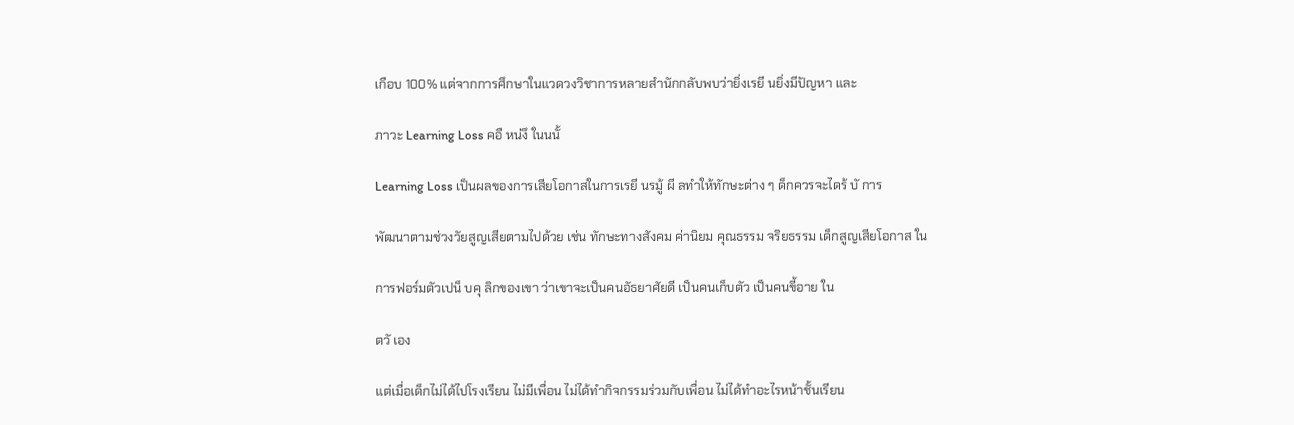เกือบ 100% แต่จากการศึกษาในแวดวงวิชาการหลายสำนักกลับพบว่ายิ่งเรยี นยิ่งมีปัญหา และ

ภาวะ Learning Loss คอื หน่งึ ในนนั้

Learning Loss เป็นผลของการเสียโอกาสในการเรยี นรมู้ ผี ลทำให้ทักษะต่าง ๆ ด็กควรจะไดร้ บั การ

พัฒนาตามช่วงวัยสูญเสียตามไปด้วย เช่น ทักษะทางสังคม ค่านิยม คุณธรรม จริยธรรม เด็กสูญเสียโอกาส ใน

การฟอร์มตัวเปน็ บคุ ลิกของเขา ว่าเขาจะเป็นคนอัธยาศัยดี เป็นคนเก็บตัว เป็นคนขี้อาย ใน

ตวั เอง

แต่เมื่อเด็กไม่ได้ไปโรงเรียน ไม่มีเพื่อน ไม่ได้ทำกิจกรรมร่วมกับเพื่อน ไม่ได้ทำอะไรหน้าชั้นเรียน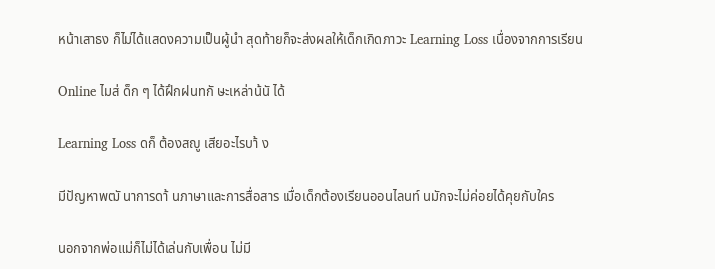หน้าเสาธง ก็ไม่ได้แสดงความเป็นผู้นำ สุดท้ายก็จะส่งผลให้เด็กเกิดภาวะ Learning Loss เนื่องจากการเรียน

Online ไมส่ ด็ก ๆ ได้ฝึกฝนทกั ษะเหล่าน้นั ได้

Learning Loss ดก็ ต้องสญู เสียอะไรบา้ ง

มีปัญหาพฒั นาการดา้ นภาษาและการสื่อสาร เมื่อเด็กต้องเรียนออนไลนท์ นมักจะไม่ค่อยได้คุยกับใคร

นอกจากพ่อแม่ก็ไม่ได้เล่นกับเพื่อน ไม่มี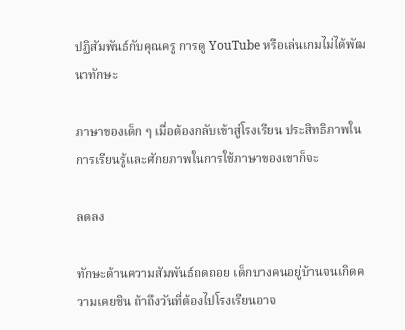ปฏิสัมพันธ์กับคุณครู การดู YouTube หรือเล่นเกมไม่ได้พัฒนาทักษะ

ภาษาของเด็ก ๆ เมื่อต้องกลับเข้าสู่โรงเรียน ประสิทธิภาพในการเรียนรู้และศักยภาพในการใช้ภาษาของเขาก็จะ

ลดลง

ทักษะด้านความสัมพันธ์ถดถอย เด็กบางคนอยู่บ้านจนเกิดความเคยชิน ถ้าถึงวันที่ต้องไปโรงเรียนอาจ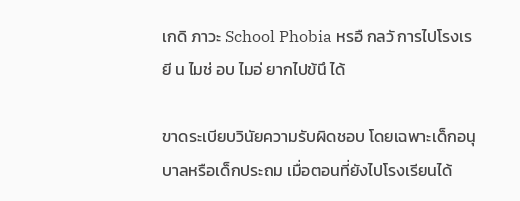เกดิ ภาวะ School Phobia หรอื กลวั การไปโรงเรยี น ไมช่ อบ ไมอ่ ยากไปข้นึ ได้

ขาดระเบียบวินัยความรับผิดชอบ โดยเฉพาะเด็กอนุบาลหรือเด็กประถม เมื่อตอนที่ยังไปโรงเรียนได้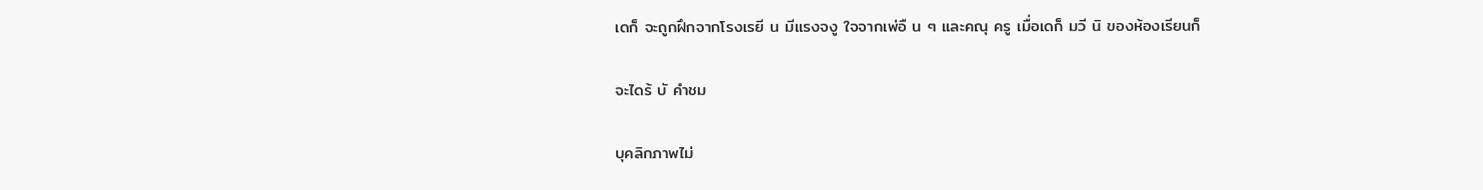เดก็ จะถูกฝึกจากโรงเรยี น มีแรงจงู ใจจากเพ่อื น ๆ และคณุ ครู เมื่อเดก็ มวี นิ ของห้องเรียนก็

จะไดร้ บั คำชม

บุคลิกภาพไม่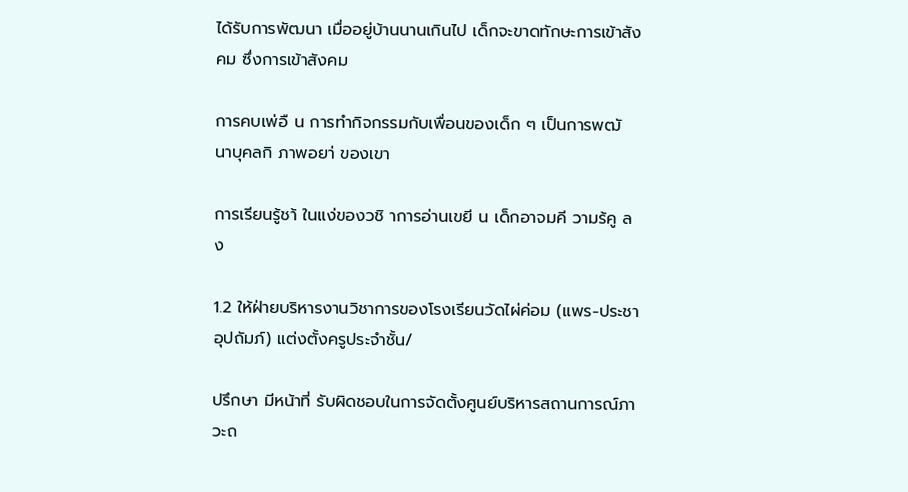ได้รับการพัฒนา เมื่ออยู่บ้านนานเกินไป เด็กจะขาดทักษะการเข้าสังคม ซึ่งการเข้าสังคม

การคบเพ่อื น การทำกิจกรรมกับเพื่อนของเด็ก ๆ เป็นการพฒั นาบุคลกิ ภาพอยา่ ของเขา

การเรียนรู้ชา้ ในแง่ของวชิ าการอ่านเขยี น เด็กอาจมคี วามร้คู ลง

1.2 ให้ฝ่ายบริหารงานวิชาการของโรงเรียนวัดไผ่ค่อม (แพร-ประชาอุปถัมภ์) แต่งตั้งครูประจำชั้น/

ปรึกษา มีหน้าที่ รับผิดชอบในการจัดตั้งศูนย์บริหารสถานการณ์ภาวะถ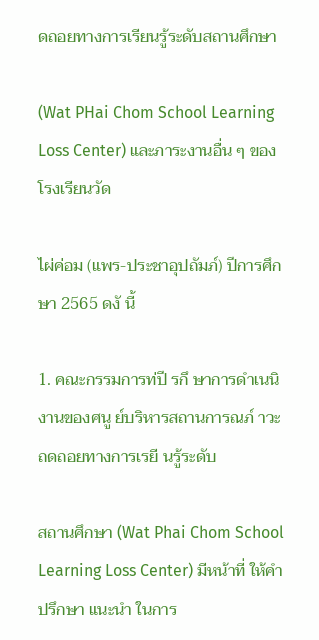ดถอยทางการเรียนรู้ระดับสถานศึกษา

(Wat PHai Chom School Learning Loss Center) และภาระงานอื่น ๆ ของโรงเรียนวัด

ไผ่ค่อม (แพร-ประชาอุปถัมภ์) ปีการศึกษา 2565 ดงั นี้

1. คณะกรรมการท่ปี รกึ ษาการดำเนนิ งานของศนู ย์บริหารสถานการณภ์ าวะถดถอยทางการเรยี นรู้ระดับ

สถานศึกษา (Wat Phai Chom School Learning Loss Center) มีหน้าที่ ให้คำปรึกษา แนะนำ ในการ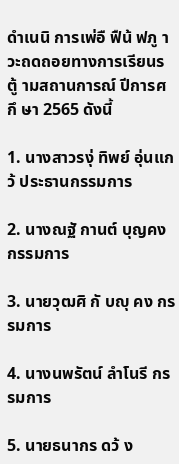ดำเนนิ การเพ่อื ฟืน้ ฟภู าวะถดถอยทางการเรียนรตู้ ามสถานการณ์ ปีการศกึ ษา 2565 ดังนี้

1. นางสาวรงุ่ ทิพย์ อุ่นแกว้ ประธานกรรมการ

2. นางณฐั กานต์ บุญคง กรรมการ

3. นายวุฒศิ กั บญุ คง กรรมการ

4. นางนพรัตน์ ลำโนรี กรรมการ

5. นายธนากร ดว้ ง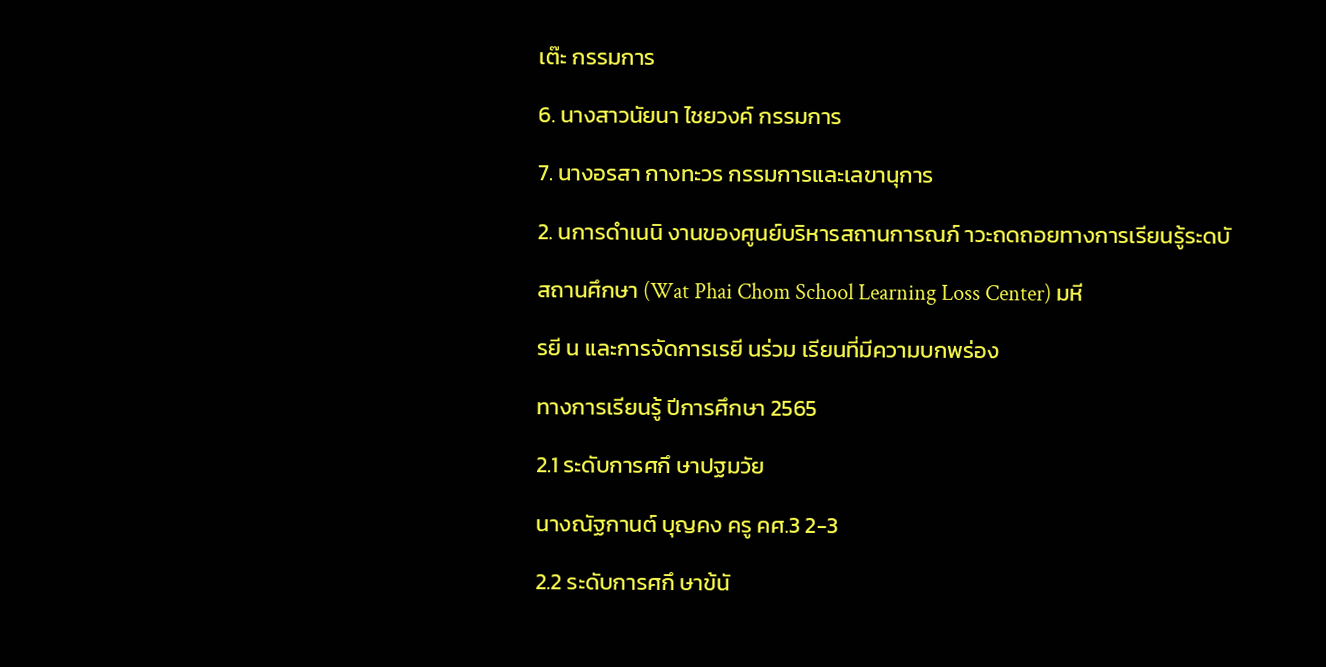เต๊ะ กรรมการ

6. นางสาวนัยนา ไชยวงค์ กรรมการ

7. นางอรสา กางทะวร กรรมการและเลขานุการ

2. นการดำเนนิ งานของศูนย์บริหารสถานการณภ์ าวะถดถอยทางการเรียนรู้ระดบั

สถานศึกษา (Wat Phai Chom School Learning Loss Center) มหี

รยี น และการจัดการเรยี นร่วม เรียนที่มีความบกพร่อง

ทางการเรียนรู้ ปีการศึกษา 2565

2.1 ระดับการศกึ ษาปฐมวัย

นางณัฐกานต์ บุญคง ครู คศ.3 2-3

2.2 ระดับการศกึ ษาข้นั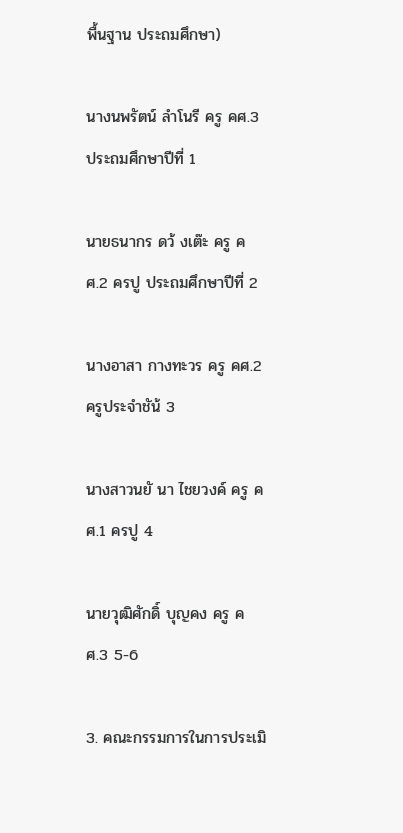พื้นฐาน ประถมศึกษา)

นางนพรัตน์ ลำโนรี ครู คศ.3 ประถมศึกษาปีที่ 1

นายธนากร ดว้ งเต๊ะ ครู คศ.2 ครปู ประถมศึกษาปีที่ 2

นางอาสา กางทะวร ครู คศ.2 ครูประจำชัน้ 3

นางสาวนยั นา ไชยวงค์ ครู คศ.1 ครปู 4

นายวุฒิศักดิ์ บุญคง ครู คศ.3 5-6

3. คณะกรรมการในการประเมิ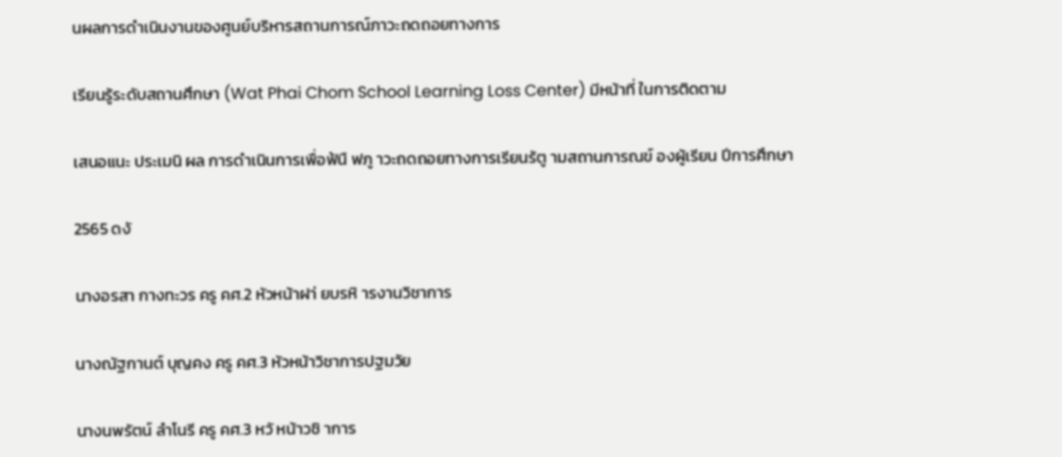นผลการดำเนินงานของศูนย์บริหารสถานการณ์ภาวะถดถอยทางการ

เรียนรู้ระดับสถานศึกษา (Wat Phai Chom School Learning Loss Center) มีหน้าที่ ในการติดตาม

เสนอแนะ ประเมนิ ผล การดำเนินการเพื่อฟ้นื ฟภู าวะถดถอยทางการเรียนร้ตู ามสถานการณข์ องผู้เรียน ปีการศึกษา

2565 ดงั

นางอรสา กางทะวร ครู คศ.2 หัวหน้าฝา่ ยบรหิ ารงานวิชาการ

นางณัฐกานต์ บุญคง ครู คศ.3 หัวหน้าวิชาการปฐมวัย

นางนพรัตน์ ลำโนรี ครู คศ.3 หวั หน้าวชิ าการ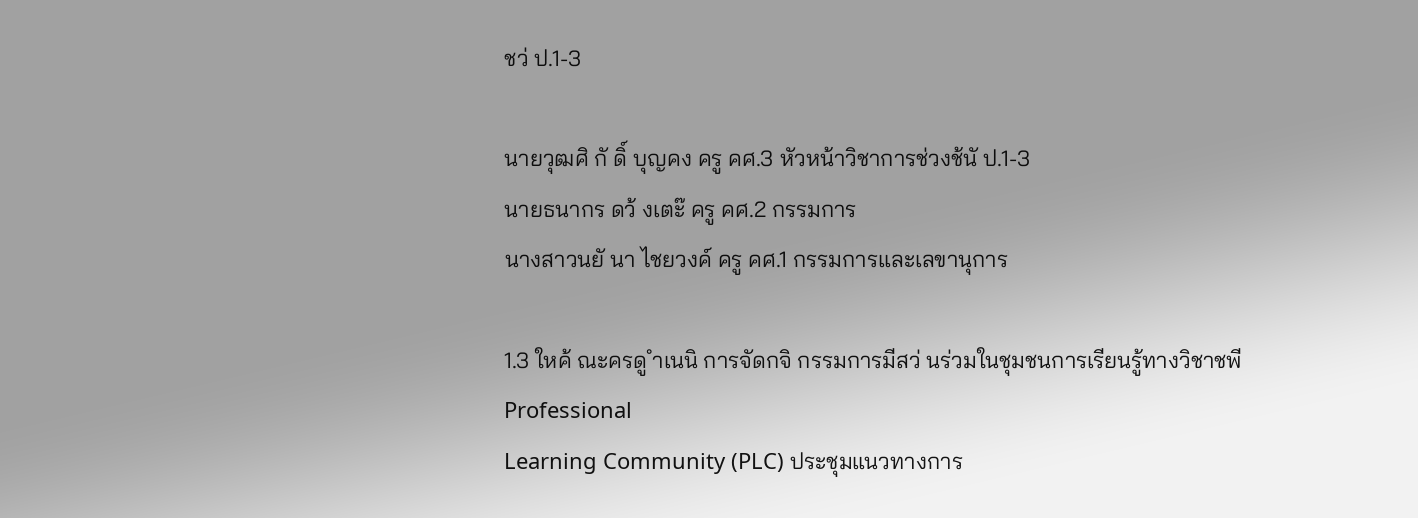ชว่ ป.1-3

นายวุฒศิ กั ดิ์ บุญคง ครู คศ.3 หัวหน้าวิชาการช่วงช้นั ป.1-3
นายธนากร ดว้ งเตะ๊ ครู คศ.2 กรรมการ
นางสาวนยั นา ไชยวงค์ ครู คศ.1 กรรมการและเลขานุการ

1.3 ใหค้ ณะครดู ำเนนิ การจัดกจิ กรรมการมีสว่ นร่วมในชุมชนการเรียนรู้ทางวิชาชพี Professional
Learning Community (PLC) ประชุมแนวทางการ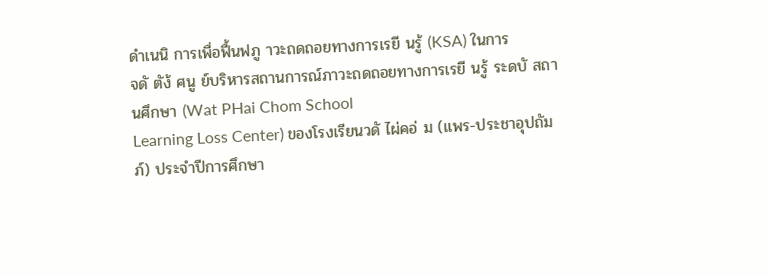ดำเนนิ การเพื่อฟื้นฟภู าวะถดถอยทางการเรยี นรู้ (KSA) ในการ
จดั ตัง้ ศนู ย์บริหารสถานการณ์ภาวะถดถอยทางการเรยี นรู้ ระดบั สถานศึกษา (Wat PHai Chom School
Learning Loss Center) ของโรงเรียนวดั ไผ่คอ่ ม (แพร-ประชาอุปถัมภ์) ประจำปีการศึกษา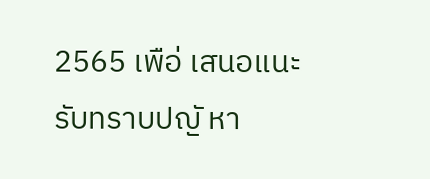2565 เพือ่ เสนอแนะ
รับทราบปญั หา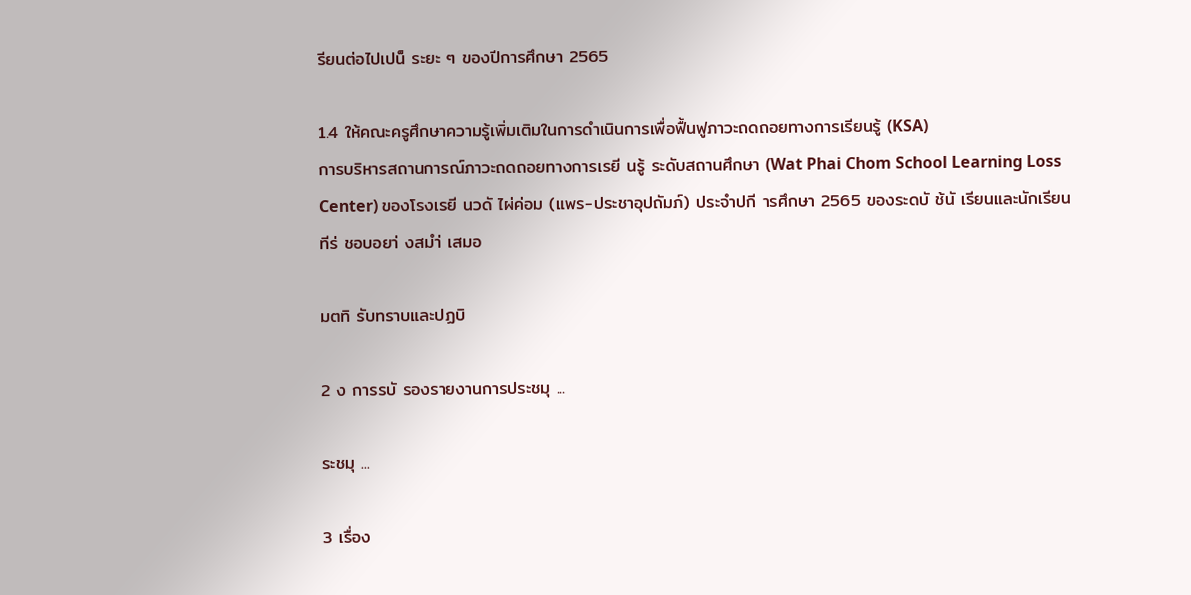รียนต่อไปเปน็ ระยะ ๆ ของปีการศึกษา 2565

1.4 ให้คณะครูศึกษาความรู้เพิ่มเติมในการดำเนินการเพื่อฟื้นฟูภาวะถดถอยทางการเรียนรู้ (KSA)
การบริหารสถานการณ์ภาวะถดถอยทางการเรยี นรู้ ระดับสถานศึกษา (Wat Phai Chom School Learning Loss
Center) ของโรงเรยี นวดั ไผ่ค่อม (แพร-ประชาอุปถัมภ์) ประจำปกี ารศึกษา 2565 ของระดบั ช้นั เรียนและนักเรียน
ทีร่ ชอบอยา่ งสมำ่ เสมอ

มตทิ รับทราบและปฏบิ

2 ง การรบั รองรายงานการประชมุ ...

ระชมุ ...

3 เรื่อง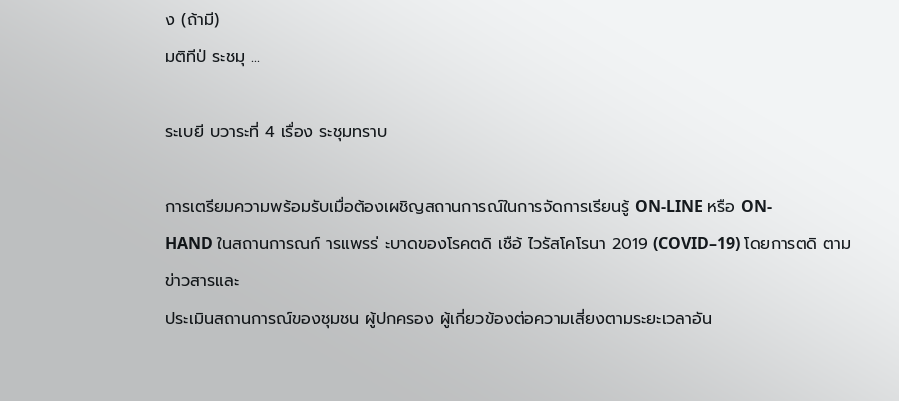ง (ถ้ามี)
มติทีป่ ระชมุ ...

ระเบยี บวาระที่ 4 เรื่อง ระชุมทราบ

การเตรียมความพร้อมรับเมื่อต้องเผชิญสถานการณ์ในการจัดการเรียนรู้ ON-LINE หรือ ON-
HAND ในสถานการณก์ ารแพรร่ ะบาดของโรคตดิ เชือ้ ไวรัสโคโรนา 2019 (COVID–19) โดยการตดิ ตามข่าวสารและ
ประเมินสถานการณ์ของชุมชน ผู้ปกครอง ผู้เกี่ยวข้องต่อความเสี่ยงตามระยะเวลาอัน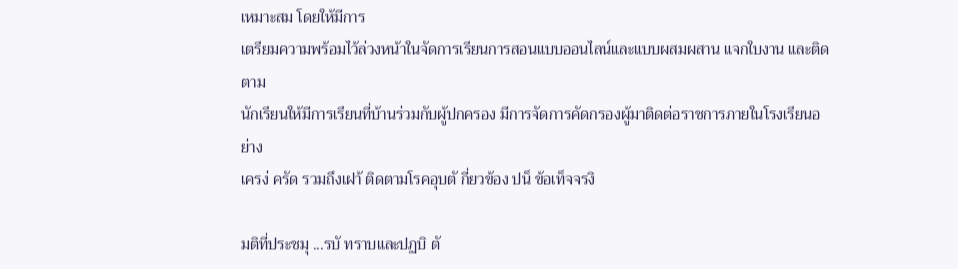เหมาะสม โดยให้มีการ
เตรียมความพร้อมไว้ล่วงหน้าในจัดการเรียนการสอนแบบออนไลน์และแบบผสมผสาน แจกใบงาน และติดตาม
นักเรียนให้มีการเรียนที่บ้านร่วมกับผู้ปกครอง มีการจัดการคัดกรองผู้มาติดต่อราชการภายในโรงเรียนอย่าง
เครง่ ครัด รวมถึงเฝา้ ติดตามโรคอุบตั กี่ยวข้อง ปน็ ข้อเท็จจรงิ

มติที่ประชมุ ...รบั ทราบและปฏบิ ตั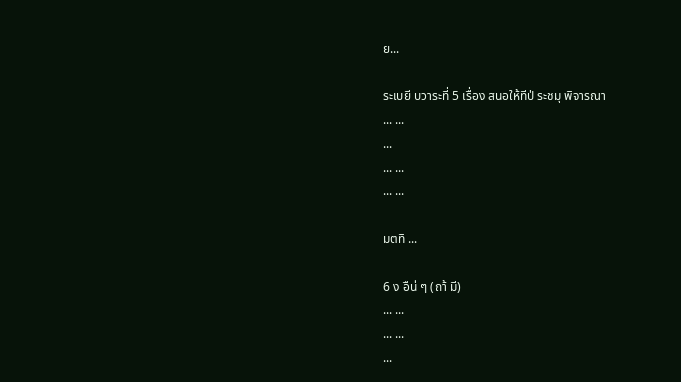ย...

ระเบยี บวาระที่ 5 เรื่อง สนอให้ทีป่ ระชมุ พิจารณา
... ...
...
... ...
... ...

มตทิ ...

6 ง อืน่ ๆ (ถา้ มี)
... ...
... ...
...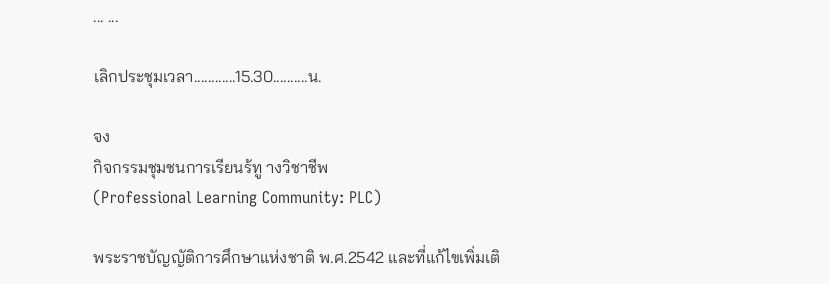... ...

เลิกประชุมเวลา............15.30..........น.

จง
กิจกรรมชุมชนการเรียนร้ทู างวิชาชีพ
(Professional Learning Community: PLC)

พระราชบัญญัติการศึกษาแห่งชาติ พ.ศ.2542 และที่แก้ไขเพิ่มเติ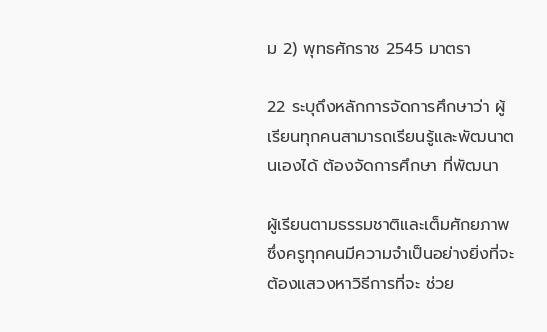ม 2) พุทธศักราช 2545 มาตรา

22 ระบุถึงหลักการจัดการศึกษาว่า ผู้เรียนทุกคนสามารถเรียนรู้และพัฒนาตนเองได้ ต้องจัดการศึกษา ที่พัฒนา

ผู้เรียนตามธรรมชาติและเต็มศักยภาพ ซึ่งครูทุกคนมีความจำเป็นอย่างยิ่งที่จะต้องแสวงหาวิธีการที่จะ ช่วย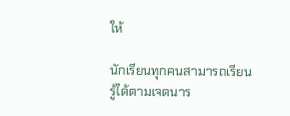ให้

นักเรียนทุกคนสามารถเรียนรู้ได้ตามเจตนาร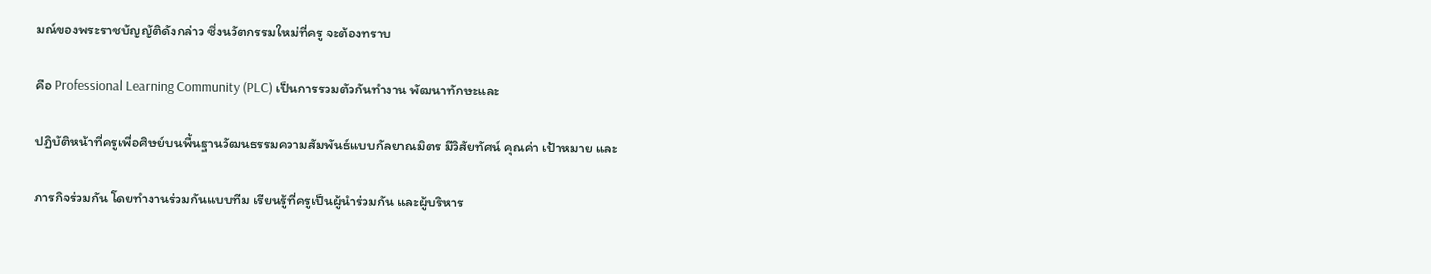มณ์ของพระราชบัญญัติดังกล่าว ซึ่งนวัตกรรมใหม่ที่ครู จะต้องทราบ

คือ Professional Learning Community (PLC) เป็นการรวมตัวกันทำงาน พัฒนาทักษะและ

ปฏิบัติหน้าที่ครูเพื่อศิษย์บนพื้นฐานวัฒนธรรมความสัมพันธ์แบบกัลยาณมิตร มีวิสัยทัศน์ คุณค่า เป้าหมาย และ

ภารกิจร่วมกัน โดยทำงานร่วมกันแบบทีม เรียนรู้ที่ครูเป็นผู้นำร่วมกัน และผู้บริหาร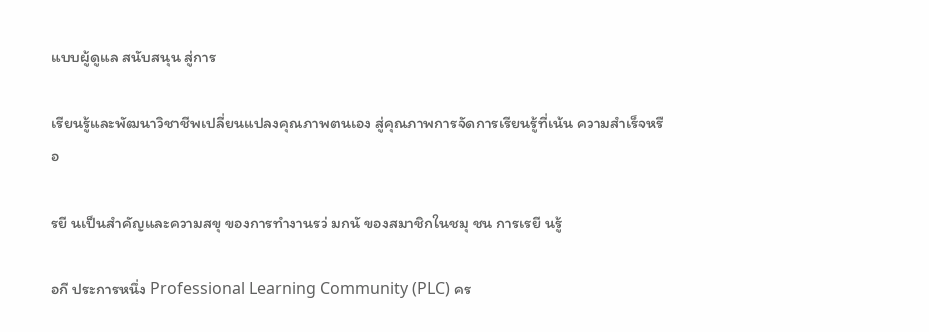แบบผู้ดูแล สนับสนุน สู่การ

เรียนรู้และพัฒนาวิชาชีพเปลี่ยนแปลงคุณภาพตนเอง สู่คุณภาพการจัดการเรียนรู้ที่เน้น ความสำเร็จหรือ

รยี นเป็นสำคัญและความสขุ ของการทำงานรว่ มกนั ของสมาชิกในชมุ ชน การเรยี นรู้

อกี ประการหนึ่ง Professional Learning Community (PLC) คร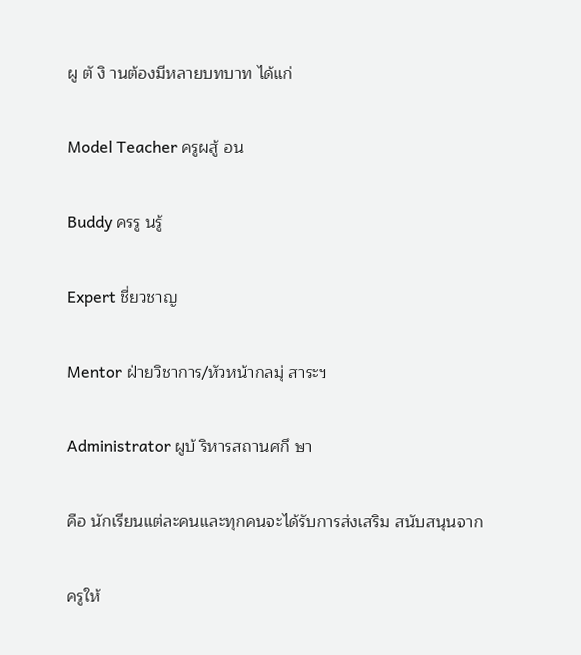ผู ตั งิ านต้องมีหลายบทบาท ได้แก่

Model Teacher ครูผสู้ อน

Buddy ครรู นรู้

Expert ชี่ยวชาญ

Mentor ฝ่ายวิชาการ/หัวหน้ากลมุ่ สาระฯ

Administrator ผูบ้ ริหารสถานศกึ ษา

คือ นักเรียนแต่ละคนและทุกคนจะได้รับการส่งเสริม สนับสนุนจาก

ครูให้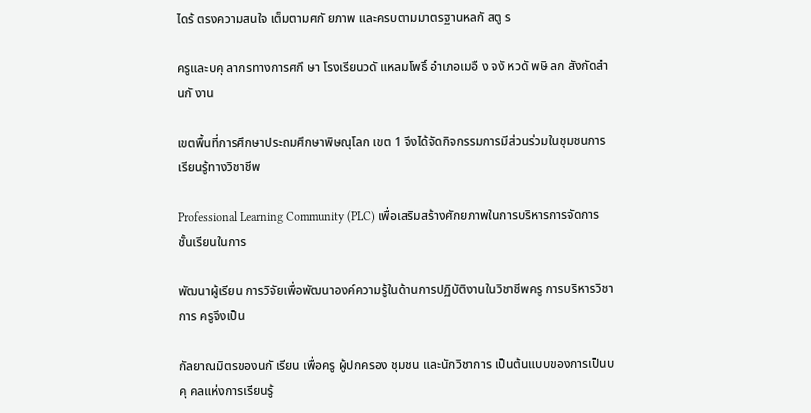ไดร้ ตรงความสนใจ เต็มตามศกั ยภาพ และครบตามมาตรฐานหลกั สตู ร

ครูและบคุ ลากรทางการศกึ ษา โรงเรียนวดั แหลมโพธิ์ อำเภอเมอื ง จงั หวดั พษิ ลก สังกัดสำนกั งาน

เขตพื้นที่การศึกษาประถมศึกษาพิษณุโลก เขต 1 จึงได้จัดกิจกรรมการมีส่วนร่วมในชุมชนการเรียนรู้ทางวิชาชีพ

Professional Learning Community (PLC) เพื่อเสริมสร้างศักยภาพในการบริหารการจัดการชั้นเรียนในการ

พัฒนาผู้เรียน การวิจัยเพื่อพัฒนาองค์ความรู้ในด้านการปฏิบัติงานในวิชาชีพครู การบริหารวิชาการ ครูจึงเป็น

กัลยาณมิตรของนกั เรียน เพื่อครู ผู้ปกครอง ชุมชน และนักวิชาการ เป็นต้นแบบของการเป็นบคุ คลแห่งการเรียนรู้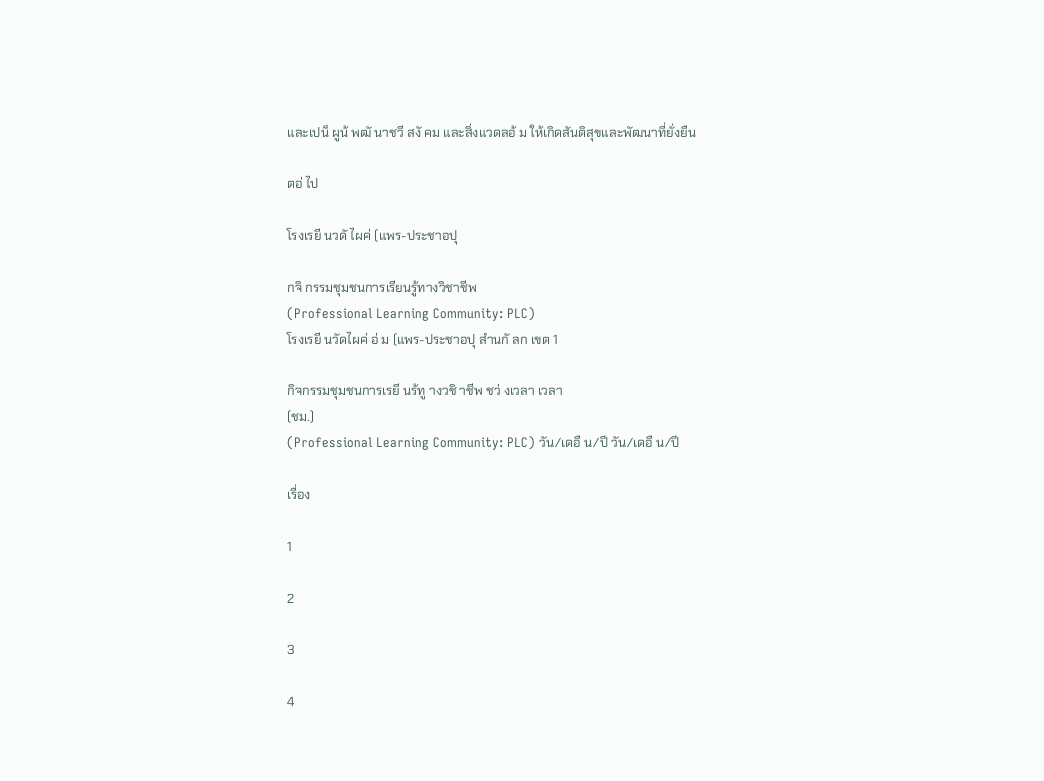และเปน็ ผูน้ พฒั นาชวี สงั คม และสิ่งแวดลอ้ ม ให้เกิดสันติสุขและพัฒนาที่ยั่งยืน

ตอ่ ไป

โรงเรยี นวดั ไผค่ (แพร-ประชาอปุ

กจิ กรรมชุมชนการเรียนรู้ทางวิชาชีพ
(Professional Learning Community: PLC)
โรงเรยี นวัดไผค่ อ่ ม (แพร-ประชาอปุ สำนกั ลก เขต 1

กิจกรรมชุมชนการเรยี นร้ทู างวชิ าชีพ ชว่ งเวลา เวลา
(ชม.)
(Professional Learning Community: PLC) วัน/เดอื น/ปี วัน/เดอื น/ปี

เรื่อง

1

2

3

4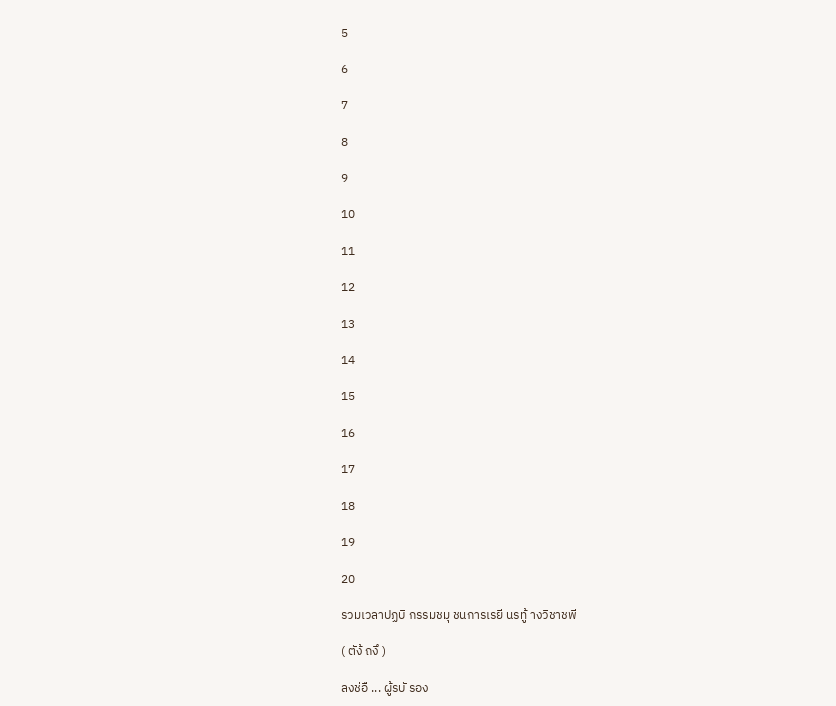5

6

7

8

9

10

11

12

13

14

15

16

17

18

19

20

รวมเวลาปฏบิ กรรมชมุ ชนการเรยี นรทู้ างวิชาชพี

( ตัง้ ถงึ )

ลงช่อื ... ผู้รบั รอง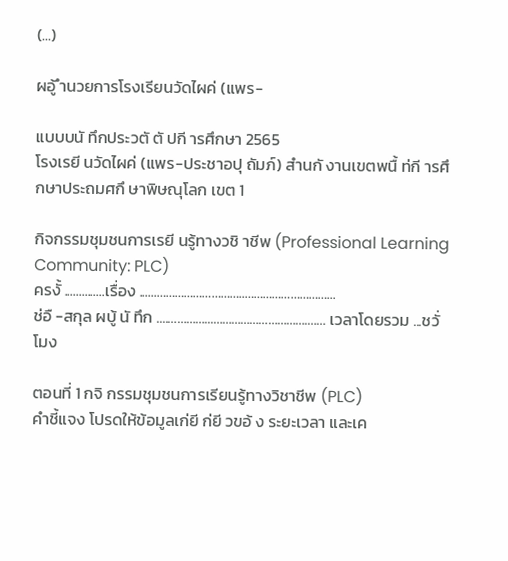(...)

ผอู้ ำนวยการโรงเรียนวัดไผค่ (แพร-

แบบบนั ทึกประวตั ตั ปกี ารศึกษา 2565
โรงเรยี นวัดไผค่ (แพร-ประชาอปุ ถัมภ์) สำนกั งานเขตพนื้ ท่กี ารศึกษาประถมศกึ ษาพิษณุโลก เขต 1

กิจกรรมชุมชนการเรยี นรู้ทางวชิ าชีพ (Professional Learning Community: PLC)
ครงั้ ..............เรื่อง ......………………………..………………………...
ช่อื -สกุล ผบู้ นั ทึก ....…………...………………………….…… เวลาโดยรวม ...ชวั่ โมง

ตอนที่ 1 กจิ กรรมชุมชนการเรียนรู้ทางวิชาชีพ (PLC)
คำชี้แจง โปรดให้ข้อมูลเก่ยี ก่ยี วขอ้ ง ระยะเวลา และเค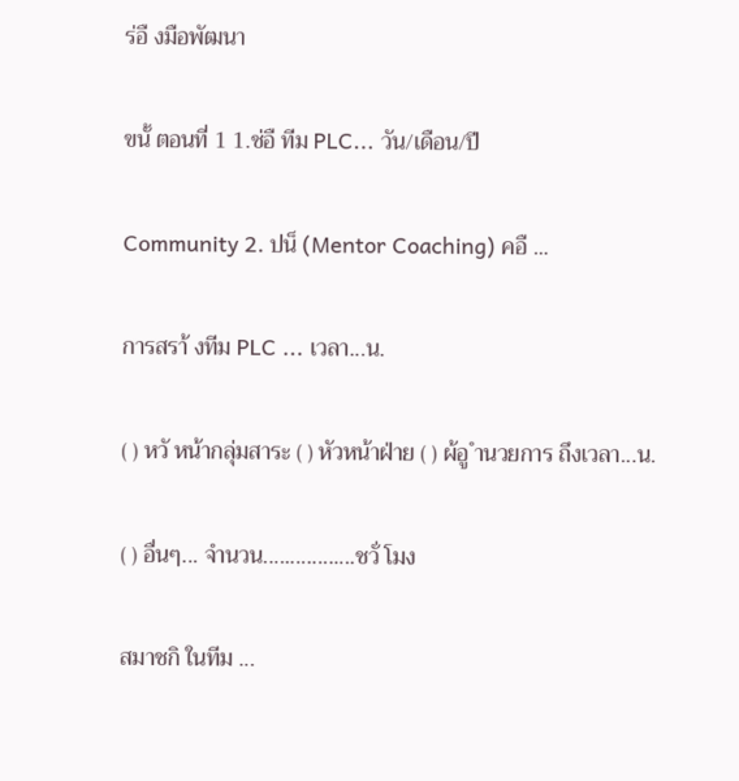ร่อื งมือพัฒนา

ขนั้ ตอนที่ 1 1.ช่อื ทีม PLC... วัน/เดือน/ปี

Community 2. ปน็ (Mentor Coaching) คอื ...

การสรา้ งทีม PLC ... เวลา...น.

( ) หวั หน้ากลุ่มสาระ ( ) หัวหน้าฝ่าย ( ) ผ้อู ำนวยการ ถึงเวลา...น.

( ) อื่นๆ... จำนวน.................ชวั่ โมง

สมาชกิ ในทีม ...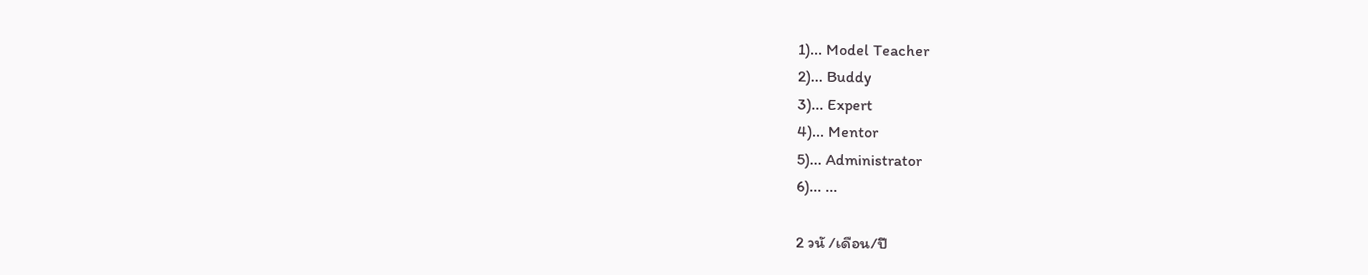1)... Model Teacher
2)... Buddy
3)... Expert
4)... Mentor
5)... Administrator
6)... ...

2 วนั /เดือน/ปี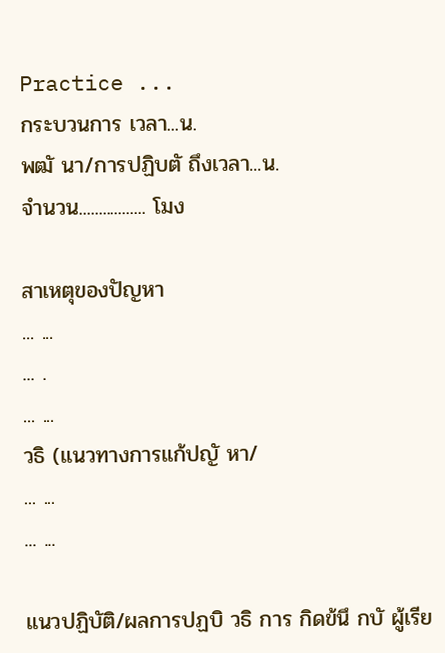Practice ...
กระบวนการ เวลา...น.
พฒั นา/การปฏิบตั ถึงเวลา...น.
จำนวน................. โมง

สาเหตุของปัญหา
... ...
... .
... ...
วธิ (แนวทางการแก้ปญั หา/
... ...
... ...

แนวปฏิบัติ/ผลการปฏบิ วธิ การ กิดข้นึ กบั ผู้เรีย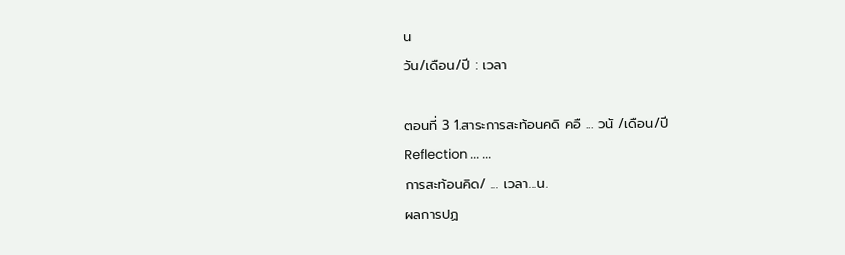น
วัน/เดือน/ปี : เวลา

ตอนที่ 3 1.สาระการสะท้อนคดิ คอื ... วนั /เดือน/ปี
Reflection ... ...
การสะท้อนคิด/ ... เวลา...น.
ผลการปฏ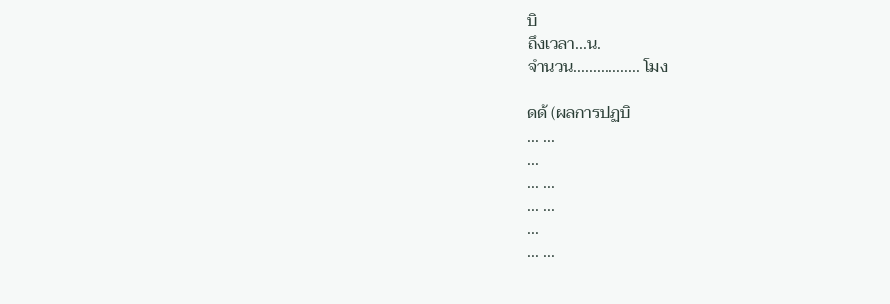บิ
ถึงเวลา...น.
จำนวน................. โมง

ดด้ (ผลการปฏบิ
... ...
...
... ...
... ...
...
... ...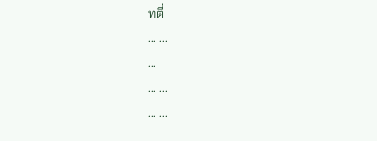ทตี่
... ...
...
... ...
... ...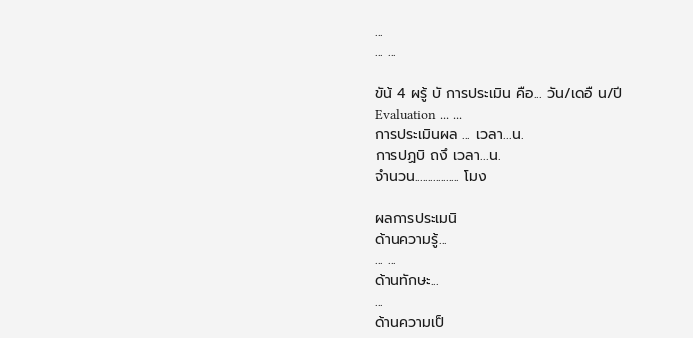...
... ...

ขัน้ 4 ผรู้ บั การประเมิน คือ... วัน/เดอื น/ปี
Evaluation ... ...
การประเมินผล ... เวลา...น.
การปฏบิ ถงึ เวลา...น.
จำนวน................. โมง

ผลการประเมนิ
ด้านความรู้...
... ...
ด้านทักษะ...
...
ด้านความเป็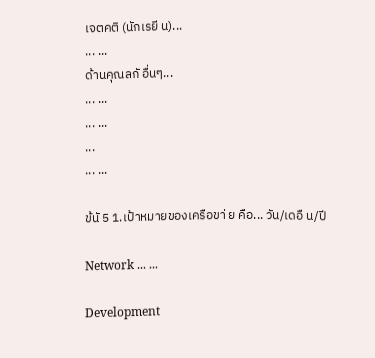เจตคติ (นักเรยี น)...
... ...
ด้านคุณลกั อื่นๆ...
... ...
... ...
...
... ...

ข้นั 5 1.เป้าหมายของเครือขา่ ย คือ... วัน/เดอื น/ปี

Network ... ...

Development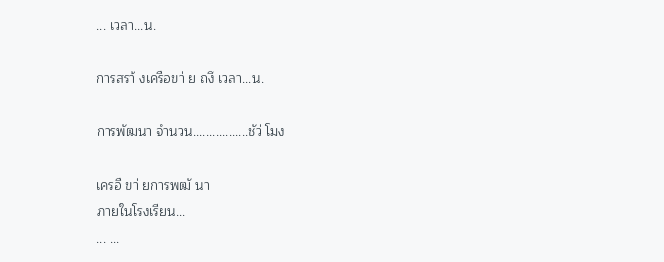... เวลา...น.

การสรา้ งเครือขา่ ย ถงึ เวลา...น.

การพัฒนา จำนวน.................ชัว่ โมง

เครอื ขา่ ยการพฒั นา
ภายในโรงเรียน...
... ...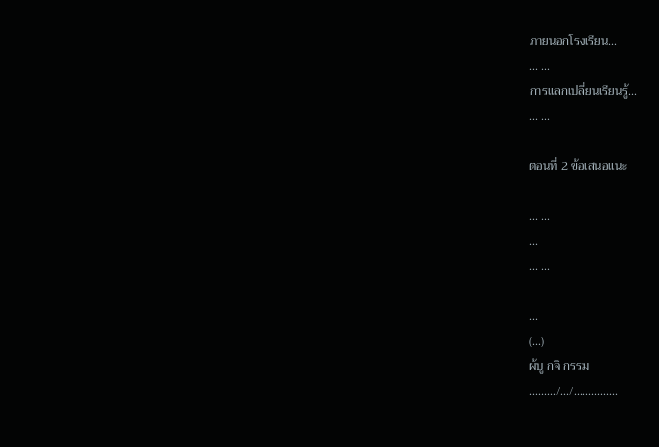ภายนอกโรงเรียน...
... ...
การแลกเปลี่ยนเรียนรู้...
... ...

ตอนที่ 2 ข้อเสนอแนะ

... ...
...
... ...

...
(...)
ผ้บู กจิ กรรม
........./.../...............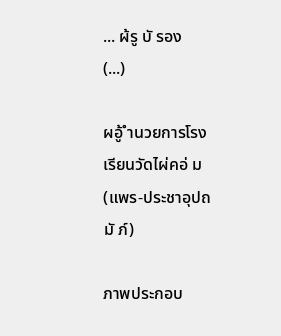... ผ้รู บั รอง
(...)

ผอู้ ำนวยการโรงเรียนวัดไผ่คอ่ ม (แพร-ประชาอุปถมั ภ์)

ภาพประกอบ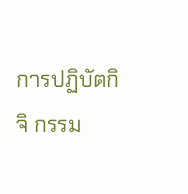การปฏิบัตกิ จิ กรรม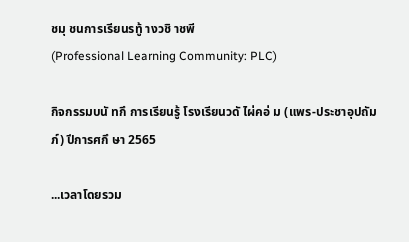ชมุ ชนการเรียนรทู้ างวชิ าชพี
(Professional Learning Community: PLC)

กิจกรรมบนั ทกึ การเรียนรู้ โรงเรียนวดั ไผ่คอ่ ม (แพร-ประชาอุปถัมภ์) ปีการศกึ ษา 2565

...เวลาโดยรวม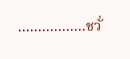.................ชวั่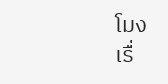โมง
เรื่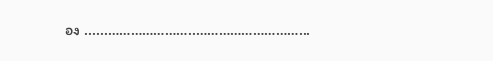อง ......…………………..………………………...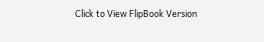Click to View FlipBook Version